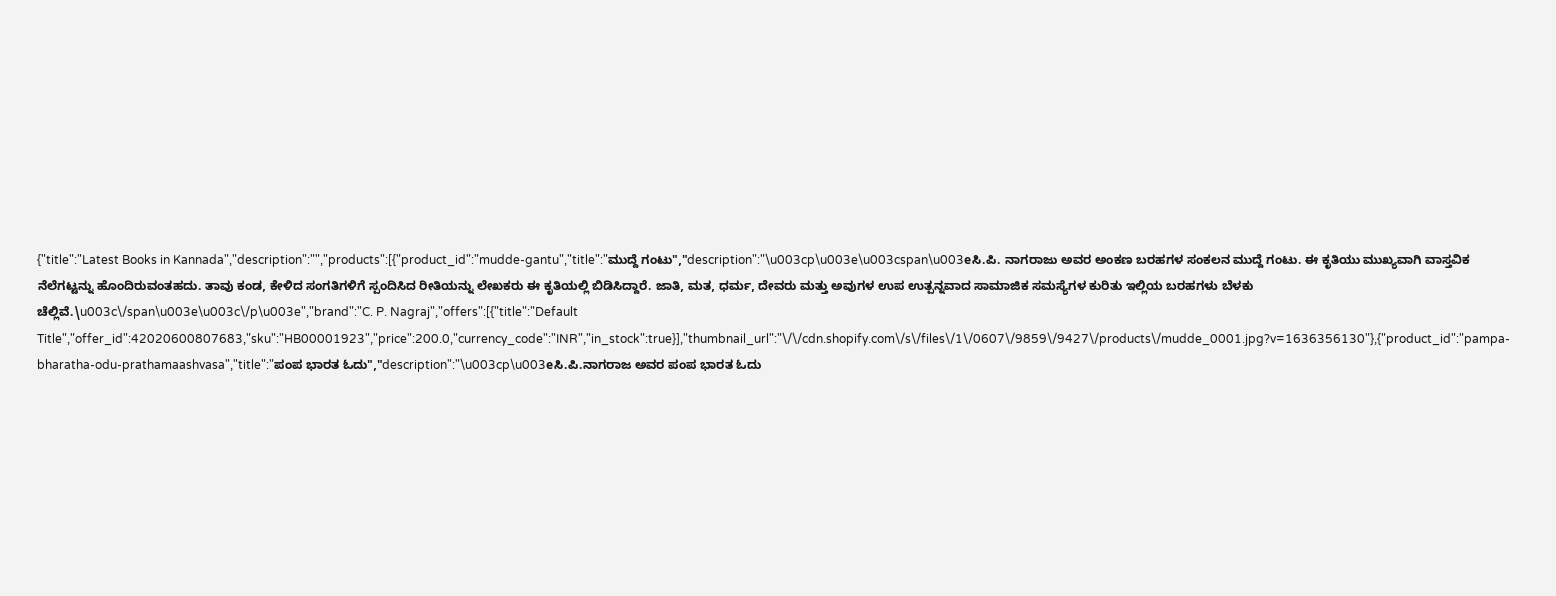{"title":"Latest Books in Kannada","description":"","products":[{"product_id":"mudde-gantu","title":"ಮುದ್ದೆ ಗಂಟು","description":"\u003cp\u003e\u003cspan\u003eಸಿ.ಪಿ. ನಾಗರಾಜು ಅವರ ಅಂಕಣ ಬರಹಗಳ ಸಂಕಲನ ಮುದ್ದೆ ಗಂಟು. ಈ ಕೃತಿಯು ಮುಖ್ಯವಾಗಿ ವಾಸ್ತವಿಕ ನೆಲೆಗಟ್ಟನ್ನು ಹೊಂದಿರುವಂತಹದು. ತಾವು ಕಂಡ, ಕೇಳಿದ ಸಂಗತಿಗಳಿಗೆ ಸ್ಪಂದಿಸಿದ ರೀತಿಯನ್ನು ಲೇಖಕರು ಈ ಕೃತಿಯಲ್ಲಿ ಬಿಡಿಸಿದ್ದಾರೆ. ಜಾತಿ, ಮತ, ಧರ್ಮ, ದೇವರು ಮತ್ತು ಅವುಗಳ ಉಪ ಉತ್ಪನ್ನವಾದ ಸಾಮಾಜಿಕ ಸಮಸ್ಯೆಗಳ ಕುರಿತು ಇಲ್ಲಿಯ ಬರಹಗಳು ಬೆಳಕು ಚೆಲ್ಲಿವೆ.\u003c\/span\u003e\u003c\/p\u003e","brand":"C. P. Nagraj","offers":[{"title":"Default Title","offer_id":42020600807683,"sku":"HB00001923","price":200.0,"currency_code":"INR","in_stock":true}],"thumbnail_url":"\/\/cdn.shopify.com\/s\/files\/1\/0607\/9859\/9427\/products\/mudde_0001.jpg?v=1636356130"},{"product_id":"pampa-bharatha-odu-prathamaashvasa","title":"ಪಂಪ ಭಾರತ ಓದು","description":"\u003cp\u003eಸಿ.ಪಿ.ನಾಗರಾಜ ಅವರ ಪಂಪ ಭಾರತ ಓದು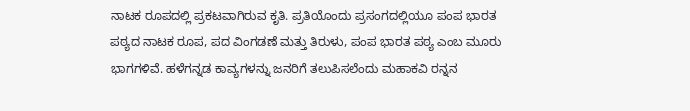ನಾಟಕ ರೂಪದಲ್ಲಿ ಪ್ರಕಟವಾಗಿರುವ ಕೃತಿ. ಪ್ರತಿಯೊಂದು ಪ್ರಸಂಗದಲ್ಲಿಯೂ ಪಂಪ ಭಾರತ ಪಠ್ಯದ ನಾಟಕ ರೂಪ, ಪದ ವಿಂಗಡಣೆ ಮತ್ತು ತಿರುಳು, ಪಂಪ ಭಾರತ ಪಠ್ಯ ಎಂಬ ಮೂರು ಭಾಗಗಳಿವೆ. ಹಳೆಗನ್ನಡ ಕಾವ್ಯಗಳನ್ನು ಜನರಿಗೆ ತಲುಪಿಸಲೆಂದು ಮಹಾಕವಿ ರನ್ನನ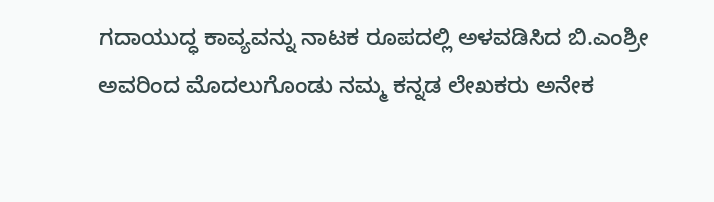ಗದಾಯುದ್ಧ ಕಾವ್ಯವನ್ನು ನಾಟಕ ರೂಪದಲ್ಲಿ ಅಳವಡಿಸಿದ ಬಿ.ಎಂಶ್ರೀ ಅವರಿಂದ ಮೊದಲುಗೊಂಡು ನಮ್ಮ ಕನ್ನಡ ಲೇಖಕರು ಅನೇಕ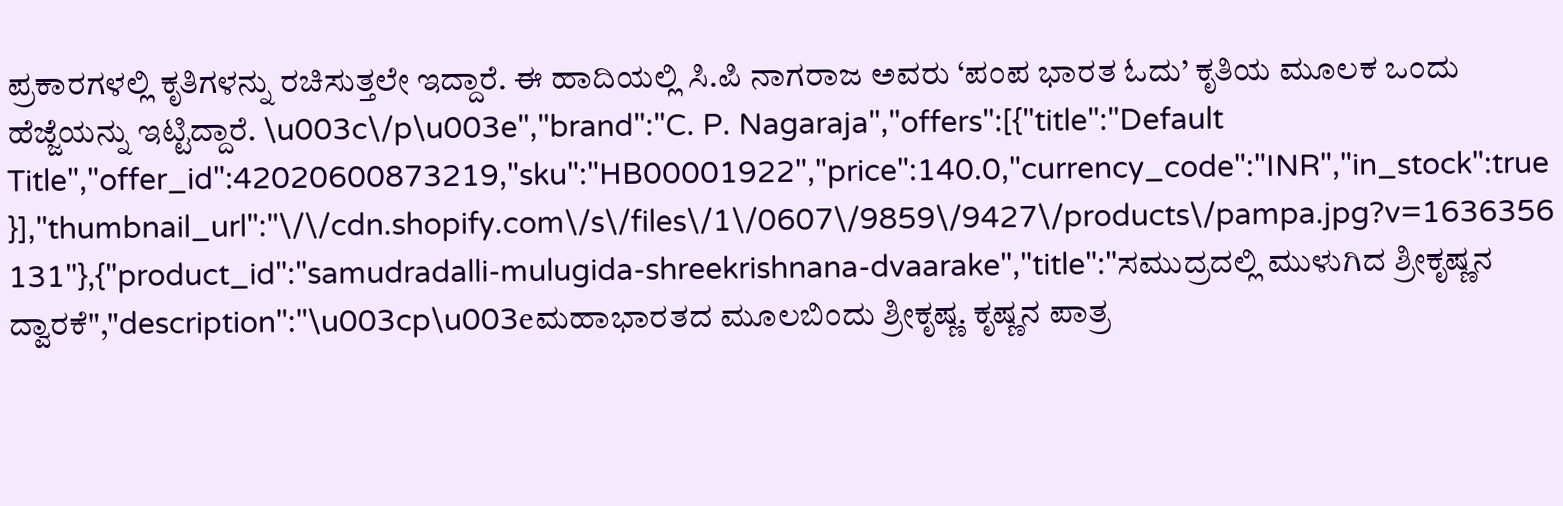ಪ್ರಕಾರಗಳಲ್ಲಿ ಕೃತಿಗಳನ್ನು ರಚಿಸುತ್ತಲೇ ಇದ್ದಾರೆ. ಈ ಹಾದಿಯಲ್ಲಿ ಸಿ.ಪಿ ನಾಗರಾಜ ಅವರು ‘ಪಂಪ ಭಾರತ ಓದು’ ಕೃತಿಯ ಮೂಲಕ ಒಂದು ಹೆಜ್ಜೆಯನ್ನು ಇಟ್ಟಿದ್ದಾರೆ. \u003c\/p\u003e","brand":"C. P. Nagaraja","offers":[{"title":"Default Title","offer_id":42020600873219,"sku":"HB00001922","price":140.0,"currency_code":"INR","in_stock":true}],"thumbnail_url":"\/\/cdn.shopify.com\/s\/files\/1\/0607\/9859\/9427\/products\/pampa.jpg?v=1636356131"},{"product_id":"samudradalli-mulugida-shreekrishnana-dvaarake","title":"ಸಮುದ್ರದಲ್ಲಿ ಮುಳುಗಿದ ಶ್ರೀಕೃಷ್ಣನ ದ್ವಾರಕೆ","description":"\u003cp\u003eಮಹಾಭಾರತದ ಮೂಲಬಿಂದು ಶ್ರೀಕೃಷ್ಣ. ಕೃಷ್ಣನ ಪಾತ್ರ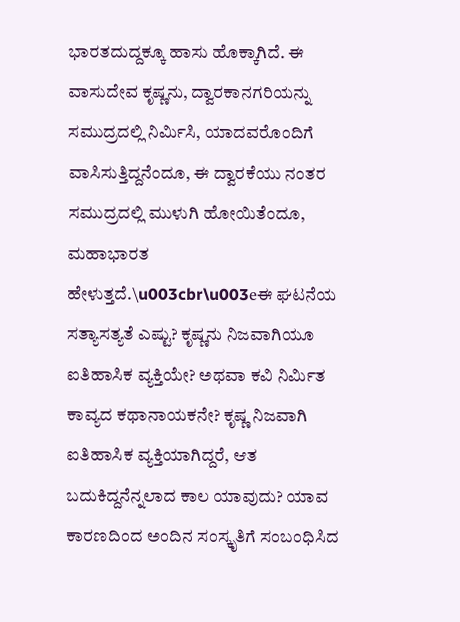ಭಾರತದುದ್ದಕ್ಕೂ ಹಾಸು ಹೊಕ್ಕಾಗಿದೆ. ಈ ವಾಸುದೇವ ಕೃಷ್ಣನು, ದ್ವಾರಕಾನಗರಿಯನ್ನು ಸಮುದ್ರದಲ್ಲಿ ನಿರ್ಮಿಸಿ, ಯಾದವರೊಂದಿಗೆ ವಾಸಿಸುತ್ತಿದ್ದನೆಂದೂ, ಈ ದ್ವಾರಕೆಯು ನಂತರ ಸಮುದ್ರದಲ್ಲಿ ಮುಳುಗಿ ಹೋಯಿತೆಂದೂ, ಮಹಾಭಾರತ ಹೇಳುತ್ತದೆ.\u003cbr\u003eಈ ಘಟನೆಯ ಸತ್ಯಾಸತ್ಯತೆ ಎಷ್ಟು? ಕೃಷ್ಣನು ನಿಜವಾಗಿಯೂ ಐತಿಹಾಸಿಕ ವ್ಯಕ್ತಿಯೇ? ಅಥವಾ ಕವಿ ನಿರ್ಮಿತ ಕಾವ್ಯದ ಕಥಾನಾಯಕನೇ? ಕೃಷ್ಣ ನಿಜವಾಗಿ ಐತಿಹಾಸಿಕ ವ್ಯಕ್ತಿಯಾಗಿದ್ದರೆ, ಆತ ಬದುಕಿದ್ದನೆನ್ನಲಾದ ಕಾಲ ಯಾವುದು? ಯಾವ ಕಾರಣದಿಂದ ಅಂದಿನ ಸಂಸ್ಕೃತಿಗೆ ಸಂಬಂಧಿಸಿದ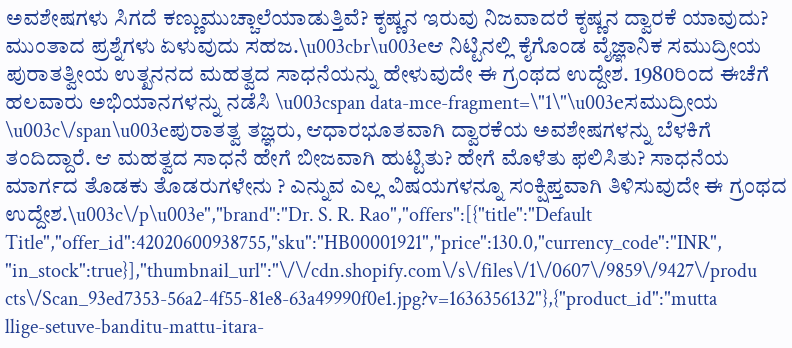ಅವಶೇಷಗಳು ಸಿಗದೆ ಕಣ್ಣುಮುಚ್ಚಾಲೆಯಾಡುತ್ತಿವೆ? ಕೃಷ್ಣನ ಇರುವು ನಿಜವಾದರೆ ಕೃಷ್ಣನ ದ್ವಾರಕೆ ಯಾವುದು? ಮುಂತಾದ ಪ್ರಶ್ನೆಗಳು ಏಳುವುದು ಸಹಜ.\u003cbr\u003eಆ ನಿಟ್ಟಿನಲ್ಲಿ ಕೈಗೊಂಡ ವೈಜ್ಞಾನಿಕ ಸಮುದ್ರೀಯ ಪುರಾತತ್ವೀಯ ಉತ್ಖನನದ ಮಹತ್ವದ ಸಾಧನೆಯನ್ನು ಹೇಳುವುದೇ ಈ ಗ್ರಂಥದ ಉದ್ದೇಶ. 1980ರಿಂದ ಈಚೆಗೆ ಹಲವಾರು ಅಭಿಯಾನಗಳನ್ನು ನಡೆಸಿ \u003cspan data-mce-fragment=\"1\"\u003eಸಮುದ್ರೀಯ \u003c\/span\u003eಪುರಾತತ್ವ ತಜ್ಞರು, ಆಧಾರಭೂತವಾಗಿ ದ್ವಾರಕೆಯ ಅವಶೇಷಗಳನ್ನು ಬೆಳಕಿಗೆ ತಂದಿದ್ದಾರೆ. ಆ ಮಹತ್ವದ ಸಾಧನೆ ಹೇಗೆ ಬೀಜವಾಗಿ ಹುಟ್ಟಿತು? ಹೇಗೆ ಮೊಳೆತು ಫಲಿಸಿತು? ಸಾಧನೆಯ ಮಾರ್ಗದ ತೊಡಕು ತೊಡರುಗಳೇನು ? ಎನ್ನುವ ಎಲ್ಲ ವಿಷಯಗಳನ್ನೂ ಸಂಕ್ಷಿಪ್ತವಾಗಿ ತಿಳಿಸುವುದೇ ಈ ಗ್ರಂಥದ ಉದ್ದೇಶ.\u003c\/p\u003e","brand":"Dr. S. R. Rao","offers":[{"title":"Default Title","offer_id":42020600938755,"sku":"HB00001921","price":130.0,"currency_code":"INR","in_stock":true}],"thumbnail_url":"\/\/cdn.shopify.com\/s\/files\/1\/0607\/9859\/9427\/products\/Scan_93ed7353-56a2-4f55-81e8-63a49990f0e1.jpg?v=1636356132"},{"product_id":"muttallige-setuve-banditu-mattu-itara-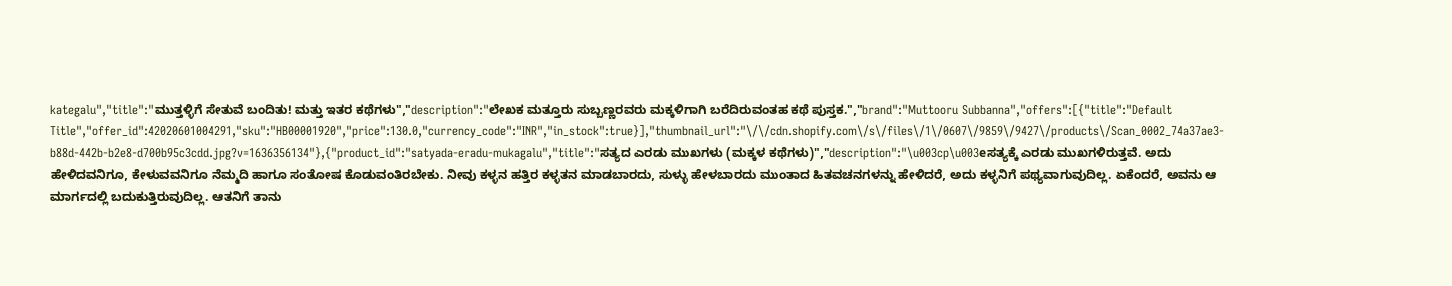kategalu","title":"ಮುತ್ತಳ್ಳಿಗೆ ಸೇತುವೆ ಬಂದಿತು! ಮತ್ತು ಇತರ ಕಥೆಗಳು","description":"ಲೇಖಕ ಮತ್ತೂರು ಸುಬ್ಬಣ್ಣರವರು ಮಕ್ಕಳಿಗಾಗಿ ಬರೆದಿರುವಂತಹ ಕಥೆ ಪುಸ್ತಕ.","brand":"Muttooru Subbanna","offers":[{"title":"Default Title","offer_id":42020601004291,"sku":"HB00001920","price":130.0,"currency_code":"INR","in_stock":true}],"thumbnail_url":"\/\/cdn.shopify.com\/s\/files\/1\/0607\/9859\/9427\/products\/Scan_0002_74a37ae3-b88d-442b-b2e8-d700b95c3cdd.jpg?v=1636356134"},{"product_id":"satyada-eradu-mukagalu","title":"ಸತ್ಯದ ಎರಡು ಮುಖಗಳು (ಮಕ್ಕಳ ಕಥೆಗಳು)","description":"\u003cp\u003eಸತ್ಯಕ್ಕೆ ಎರಡು ಮುಖಗಳಿರುತ್ತವೆ. ಅದು ಹೇಳಿದವನಿಗೂ, ಕೇಳುವವನಿಗೂ ನೆಮ್ಮದಿ ಹಾಗೂ ಸಂತೋಷ ಕೊಡುವಂತಿರಬೇಕು. ನೀವು ಕಳ್ಳನ ಹತ್ತಿರ ಕಳ್ಳತನ ಮಾಡಬಾರದು, ಸುಳ್ಳು ಹೇಳಬಾರದು ಮುಂತಾದ ಹಿತವಚನಗಳನ್ನು ಹೇಳಿದರೆ, ಅದು ಕಳ್ಳನಿಗೆ ಪಥ್ಯವಾಗುವುದಿಲ್ಲ. ಏಕೆಂದರೆ, ಅವನು ಆ ಮಾರ್ಗದಲ್ಲಿ ಬದುಕುತ್ತಿರುವುದಿಲ್ಲ. ಆತನಿಗೆ ತಾನು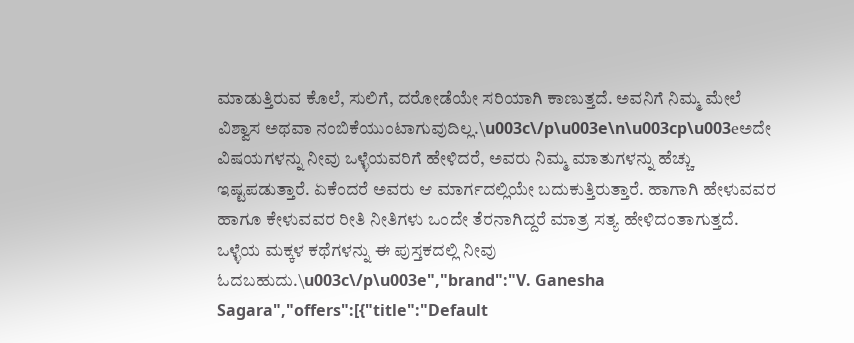ಮಾಡುತ್ತಿರುವ ಕೊಲೆ, ಸುಲಿಗೆ, ದರೋಡೆಯೇ ಸರಿಯಾಗಿ ಕಾಣುತ್ತದೆ. ಅವನಿಗೆ ನಿಮ್ಮ ಮೇಲೆ ವಿಶ್ವಾಸ ಅಥವಾ ನಂಬಿಕೆಯುಂಟಾಗುವುದಿಲ್ಲ.\u003c\/p\u003e\n\u003cp\u003eಅದೇ ವಿಷಯಗಳನ್ನು ನೀವು ಒಳ್ಳೆಯವರಿಗೆ ಹೇಳಿದರೆ, ಅವರು ನಿಮ್ಮ ಮಾತುಗಳನ್ನು ಹೆಚ್ಚು ಇಷ್ಟಪಡುತ್ತಾರೆ. ಏಕೆಂದರೆ ಅವರು ಆ ಮಾರ್ಗದಲ್ಲಿಯೇ ಬದುಕುತ್ತಿರುತ್ತಾರೆ. ಹಾಗಾಗಿ ಹೇಳುವವರ ಹಾಗೂ ಕೇಳುವವರ ರೀತಿ ನೀತಿಗಳು ಒಂದೇ ತೆರನಾಗಿದ್ದರೆ ಮಾತ್ರ ಸತ್ಯ ಹೇಳಿದಂತಾಗುತ್ತದೆ. ಒಳ್ಳೆಯ ಮಕ್ಕಳ ಕಥೆಗಳನ್ನು ಈ ಪುಸ್ತಕದಲ್ಲಿ ನೀವು ಓದಬಹುದು.\u003c\/p\u003e","brand":"V. Ganesha Sagara","offers":[{"title":"Default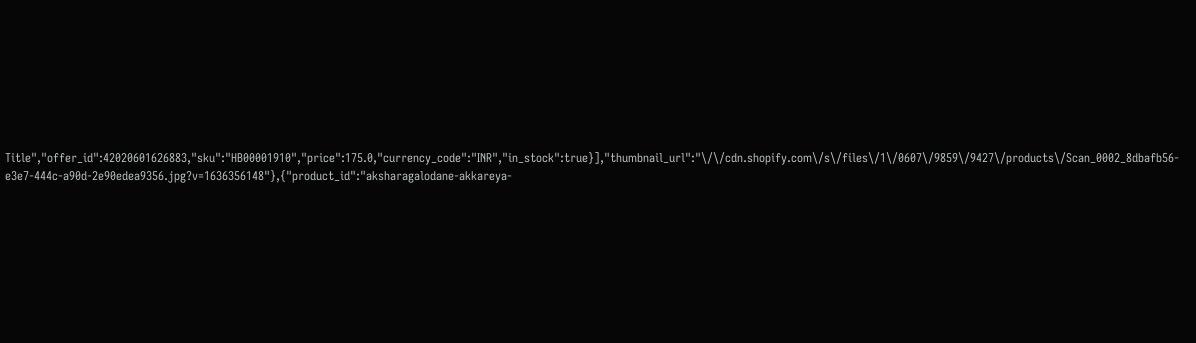Title","offer_id":42020601626883,"sku":"HB00001910","price":175.0,"currency_code":"INR","in_stock":true}],"thumbnail_url":"\/\/cdn.shopify.com\/s\/files\/1\/0607\/9859\/9427\/products\/Scan_0002_8dbafb56-e3e7-444c-a90d-2e90edea9356.jpg?v=1636356148"},{"product_id":"aksharagalodane-akkareya-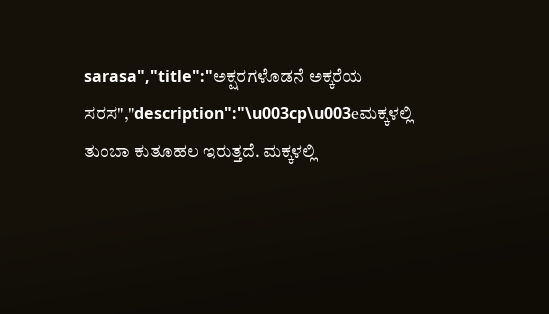sarasa","title":"ಅಕ್ಷರಗಳೊಡನೆ ಅಕ್ಕರೆಯ ಸರಸ","description":"\u003cp\u003eಮಕ್ಕಳಲ್ಲಿ ತುಂಬಾ ಕುತೂಹಲ ಇರುತ್ತದೆ. ಮಕ್ಕಳಲ್ಲಿ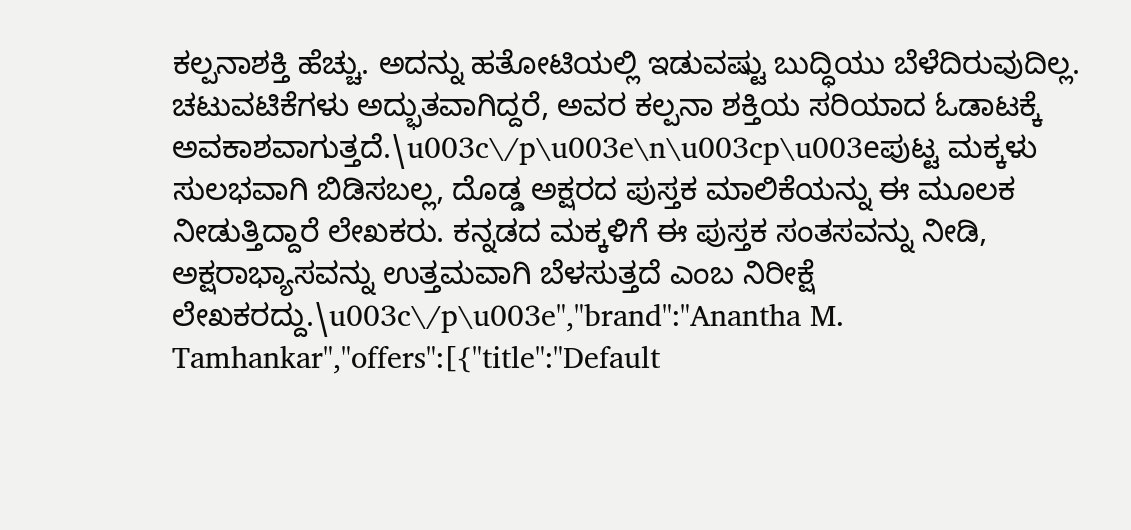ಕಲ್ಪನಾಶಕ್ತಿ ಹೆಚ್ಚು. ಅದನ್ನು ಹತೋಟಿಯಲ್ಲಿ ಇಡುವಷ್ಟು ಬುದ್ಧಿಯು ಬೆಳೆದಿರುವುದಿಲ್ಲ. ಚಟುವಟಿಕೆಗಳು ಅದ್ಭುತವಾಗಿದ್ದರೆ, ಅವರ ಕಲ್ಪನಾ ಶಕ್ತಿಯ ಸರಿಯಾದ ಓಡಾಟಕ್ಕೆ ಅವಕಾಶವಾಗುತ್ತದೆ.\u003c\/p\u003e\n\u003cp\u003eಪುಟ್ಟ ಮಕ್ಕಳು ಸುಲಭವಾಗಿ ಬಿಡಿಸಬಲ್ಲ, ದೊಡ್ಡ ಅಕ್ಷರದ ಪುಸ್ತಕ ಮಾಲಿಕೆಯನ್ನು ಈ ಮೂಲಕ ನೀಡುತ್ತಿದ್ದಾರೆ ಲೇಖಕರು. ಕನ್ನಡದ ಮಕ್ಕಳಿಗೆ ಈ ಪುಸ್ತಕ ಸಂತಸವನ್ನು ನೀಡಿ, ಅಕ್ಷರಾಭ್ಯಾಸವನ್ನು ಉತ್ತಮವಾಗಿ ಬೆಳಸುತ್ತದೆ ಎಂಬ ನಿರೀಕ್ಷೆ ಲೇಖಕರದ್ದು.\u003c\/p\u003e","brand":"Anantha M. Tamhankar","offers":[{"title":"Default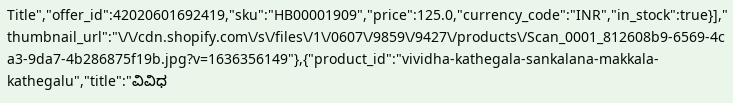Title","offer_id":42020601692419,"sku":"HB00001909","price":125.0,"currency_code":"INR","in_stock":true}],"thumbnail_url":"\/\/cdn.shopify.com\/s\/files\/1\/0607\/9859\/9427\/products\/Scan_0001_812608b9-6569-4ca3-9da7-4b286875f19b.jpg?v=1636356149"},{"product_id":"vividha-kathegala-sankalana-makkala-kathegalu","title":"ವಿವಿಧ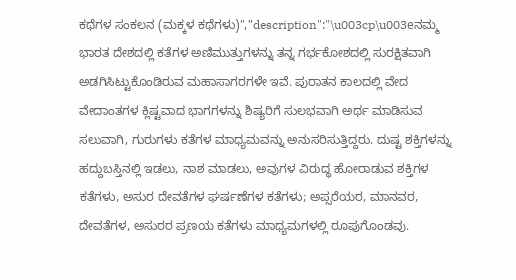ಕಥೆಗಳ ಸಂಕಲನ (ಮಕ್ಕಳ ಕಥೆಗಳು)","description":"\u003cp\u003eನಮ್ಮ ಭಾರತ ದೇಶದಲ್ಲಿ ಕತೆಗಳ ಅಣಿಮುತ್ತುಗಳನ್ನು ತನ್ನ ಗರ್ಭಕೋಶದಲ್ಲಿ ಸುರಕ್ಷಿತವಾಗಿ ಅಡಗಿಸಿಟ್ಟುಕೊಂಡಿರುವ ಮಹಾಸಾಗರಗಳೇ ಇವೆ. ಪುರಾತನ ಕಾಲದಲ್ಲಿ ವೇದ ವೇದಾಂತಗಳ ಕ್ಲಿಷ್ಟವಾದ ಭಾಗಗಳನ್ನು ಶಿಷ್ಯರಿಗೆ ಸುಲಭವಾಗಿ ಅರ್ಥ ಮಾಡಿಸುವ ಸಲುವಾಗಿ, ಗುರುಗಳು ಕತೆಗಳ ಮಾಧ್ಯಮವನ್ನು ಅನುಸರಿಸುತ್ತಿದ್ದರು. ದುಷ್ಟ ಶಕ್ತಿಗಳನ್ನು ಹದ್ದುಬಸ್ತಿನಲ್ಲಿ ಇಡಲು, ನಾಶ ಮಾಡಲು, ಅವುಗಳ ವಿರುದ್ಧ ಹೋರಾಡುವ ಶಕ್ತಿಗಳ ಕತೆಗಳು, ಅಸುರ ದೇವತೆಗಳ ಘರ್ಷಣೆಗಳ ಕತೆಗಳು; ಅಪ್ಸರೆಯರ, ಮಾನವರ, ದೇವತೆಗಳ, ಅಸುರರ ಪ್ರಣಯ ಕತೆಗಳು ಮಾಧ್ಯಮಗಳಲ್ಲಿ ರೂಪುಗೊಂಡವು.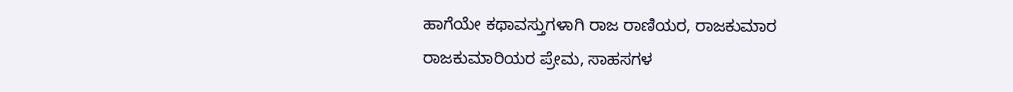ಹಾಗೆಯೇ ಕಥಾವಸ್ತುಗಳಾಗಿ ರಾಜ ರಾಣಿಯರ, ರಾಜಕುಮಾರ ರಾಜಕುಮಾರಿಯರ ಪ್ರೇಮ, ಸಾಹಸಗಳ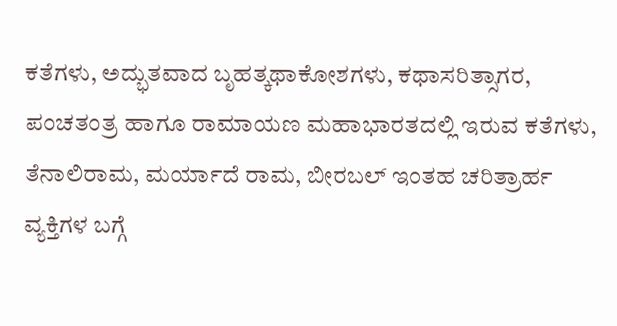ಕತೆಗಳು, ಅದ್ಭುತವಾದ ಬೃಹತ್ಕಥಾಕೋಶಗಳು, ಕಥಾಸರಿತ್ಸಾಗರ, ಪಂಚತಂತ್ರ ಹಾಗೂ ರಾಮಾಯಣ ಮಹಾಭಾರತದಲ್ಲಿ ಇರುವ ಕತೆಗಳು, ತೆನಾಲಿರಾಮ, ಮರ್ಯಾದೆ ರಾಮ, ಬೀರಬಲ್ ಇಂತಹ ಚರಿತ್ರಾರ್ಹ ವ್ಯಕ್ತಿಗಳ ಬಗ್ಗೆ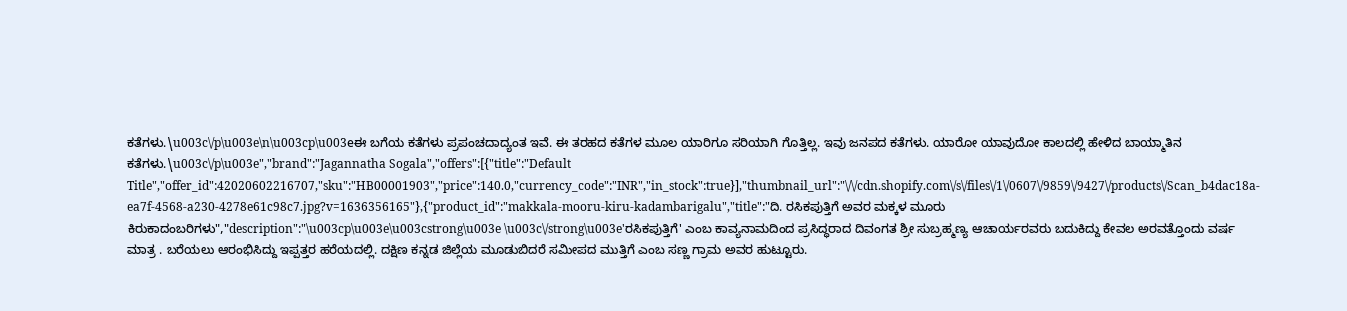ಕತೆಗಳು.\u003c\/p\u003e\n\u003cp\u003eಈ ಬಗೆಯ ಕತೆಗಳು ಪ್ರಪಂಚದಾದ್ಯಂತ ಇವೆ. ಈ ತರಹದ ಕತೆಗಳ ಮೂಲ ಯಾರಿಗೂ ಸರಿಯಾಗಿ ಗೊತ್ತಿಲ್ಲ. ಇವು ಜನಪದ ಕತೆಗಳು. ಯಾರೋ ಯಾವುದೋ ಕಾಲದಲ್ಲಿ ಹೇಳಿದ ಬಾಯ್ಮಾತಿನ ಕತೆಗಳು.\u003c\/p\u003e","brand":"Jagannatha Sogala","offers":[{"title":"Default Title","offer_id":42020602216707,"sku":"HB00001903","price":140.0,"currency_code":"INR","in_stock":true}],"thumbnail_url":"\/\/cdn.shopify.com\/s\/files\/1\/0607\/9859\/9427\/products\/Scan_b4dac18a-ea7f-4568-a230-4278e61c98c7.jpg?v=1636356165"},{"product_id":"makkala-mooru-kiru-kadambarigalu","title":"ದಿ. ರಸಿಕಪುತ್ತಿಗೆ ಅವರ ಮಕ್ಕಳ ಮೂರು ಕಿರುಕಾದಂಬರಿಗಳು","description":"\u003cp\u003e\u003cstrong\u003e \u003c\/strong\u003e'ರಸಿಕಪುತ್ತಿಗೆ' ಎಂಬ ಕಾವ್ಯನಾಮದಿಂದ ಪ್ರಸಿದ್ಧರಾದ ದಿವಂಗತ ಶ್ರೀ ಸುಬ್ರಹ್ಮಣ್ಯ ಆಚಾರ್ಯರವರು ಬದುಕಿದ್ದು ಕೇವಲ ಅರವತ್ತೊಂದು ವರ್ಷ ಮಾತ್ರ . ಬರೆಯಲು ಆರಂಭಿಸಿದ್ದು ಇಪ್ಪತ್ತರ ಹರೆಯದಲ್ಲಿ. ದಕ್ಷಿಣ ಕನ್ನಡ ಜಿಲ್ಲೆಯ ಮೂಡುಬಿದರೆ ಸಮೀಪದ ಮುತ್ತಿಗೆ ಎಂಬ ಸಣ್ಣ ಗ್ರಾಮ ಅವರ ಹುಟ್ಟೂರು.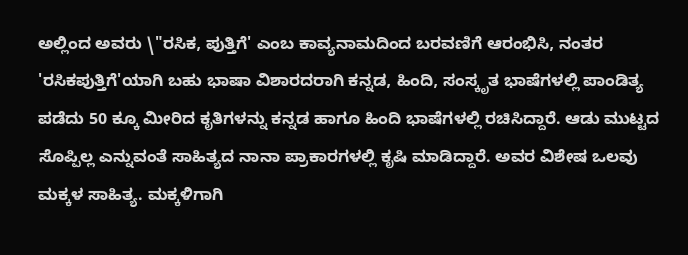ಅಲ್ಲಿಂದ ಅವರು \"ರಸಿಕ, ಪುತ್ತಿಗೆ' ಎಂಬ ಕಾವ್ಯನಾಮದಿಂದ ಬರವಣಿಗೆ ಆರಂಭಿಸಿ, ನಂತರ 'ರಸಿಕಪುತ್ತಿಗೆ'ಯಾಗಿ ಬಹು ಭಾಷಾ ವಿಶಾರದರಾಗಿ ಕನ್ನಡ, ಹಿಂದಿ, ಸಂಸ್ಕೃತ ಭಾಷೆಗಳಲ್ಲಿ ಪಾಂಡಿತ್ಯ ಪಡೆದು 50 ಕ್ಕೂ ಮೀರಿದ ಕೃತಿಗಳನ್ನು ಕನ್ನಡ ಹಾಗೂ ಹಿಂದಿ ಭಾಷೆಗಳಲ್ಲಿ ರಚಿಸಿದ್ದಾರೆ. ಆಡು ಮುಟ್ಟದ ಸೊಪ್ಪಿಲ್ಲ ಎನ್ನುವಂತೆ ಸಾಹಿತ್ಯದ ನಾನಾ ಪ್ರಾಕಾರಗಳಲ್ಲಿ ಕೃಷಿ ಮಾಡಿದ್ದಾರೆ. ಅವರ ವಿಶೇಷ ಒಲವು ಮಕ್ಕಳ ಸಾಹಿತ್ಯ. ಮಕ್ಕಳಿಗಾಗಿ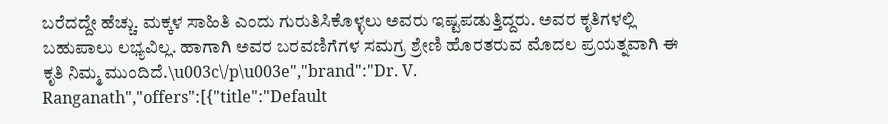ಬರೆದದ್ದೇ ಹೆಚ್ಚು. ಮಕ್ಕಳ ಸಾಹಿತಿ ಎಂದು ಗುರುತಿಸಿಕೊಳ್ಳಲು ಅವರು ಇಷ್ಟಪಡುತ್ತಿದ್ದರು. ಅವರ ಕೃತಿಗಳಲ್ಲಿ ಬಹುಪಾಲು ಲಭ್ಯವಿಲ್ಲ. ಹಾಗಾಗಿ ಅವರ ಬರವಣಿಗೆಗಳ ಸಮಗ್ರ ಶ್ರೇಣಿ ಹೊರತರುವ ಮೊದಲ ಪ್ರಯತ್ನವಾಗಿ ಈ ಕೃತಿ ನಿಮ್ಮ ಮುಂದಿದೆ.\u003c\/p\u003e","brand":"Dr. V. Ranganath","offers":[{"title":"Default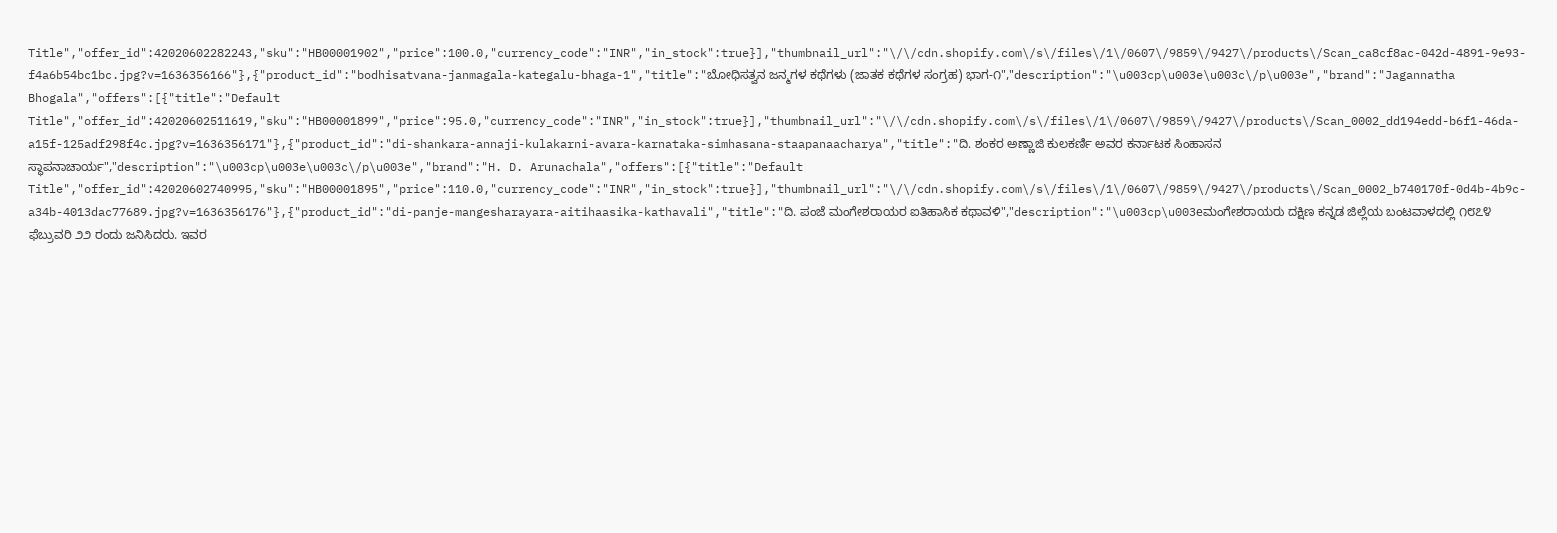Title","offer_id":42020602282243,"sku":"HB00001902","price":100.0,"currency_code":"INR","in_stock":true}],"thumbnail_url":"\/\/cdn.shopify.com\/s\/files\/1\/0607\/9859\/9427\/products\/Scan_ca8cf8ac-042d-4891-9e93-f4a6b54bc1bc.jpg?v=1636356166"},{"product_id":"bodhisatvana-janmagala-kategalu-bhaga-1","title":"ಬೋಧಿಸತ್ವನ ಜನ್ಮಗಳ ಕಥೆಗಳು (ಜಾತಕ ಕಥೆಗಳ ಸಂಗ್ರಹ) ಭಾಗ-೧","description":"\u003cp\u003e\u003c\/p\u003e","brand":"Jagannatha Bhogala","offers":[{"title":"Default Title","offer_id":42020602511619,"sku":"HB00001899","price":95.0,"currency_code":"INR","in_stock":true}],"thumbnail_url":"\/\/cdn.shopify.com\/s\/files\/1\/0607\/9859\/9427\/products\/Scan_0002_dd194edd-b6f1-46da-a15f-125adf298f4c.jpg?v=1636356171"},{"product_id":"di-shankara-annaji-kulakarni-avara-karnataka-simhasana-staapanaacharya","title":"ದಿ. ಶಂಕರ ಅಣ್ಣಾಜಿ ಕುಲಕರ್ಣಿ ಅವರ ಕರ್ನಾಟಕ ಸಿಂಹಾಸನ ಸ್ಥಾಪನಾಚಾರ್ಯ","description":"\u003cp\u003e\u003c\/p\u003e","brand":"H. D. Arunachala","offers":[{"title":"Default Title","offer_id":42020602740995,"sku":"HB00001895","price":110.0,"currency_code":"INR","in_stock":true}],"thumbnail_url":"\/\/cdn.shopify.com\/s\/files\/1\/0607\/9859\/9427\/products\/Scan_0002_b740170f-0d4b-4b9c-a34b-4013dac77689.jpg?v=1636356176"},{"product_id":"di-panje-mangesharayara-aitihaasika-kathavali","title":"ದಿ. ಪಂಜೆ ಮಂಗೇಶರಾಯರ ಐತಿಹಾಸಿಕ ಕಥಾವಳಿ","description":"\u003cp\u003eಮಂಗೇಶರಾಯರು ದಕ್ಷಿಣ ಕನ್ನಡ ಜಿಲ್ಲೆಯ ಬಂಟವಾಳದಲ್ಲಿ ೧೮೭೪ ಫೆಬ್ರುವರಿ ೨೨ ರಂದು ಜನಿಸಿದರು. ಇವರ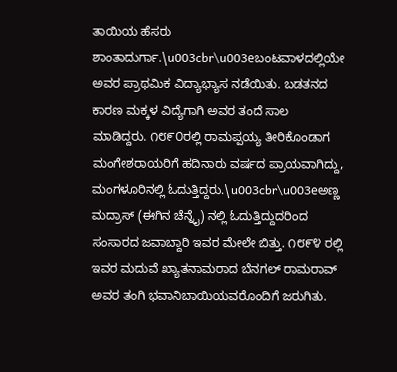ತಾಯಿಯ ಹೆಸರು ಶಾಂತಾದುರ್ಗಾ.\u003cbr\u003eಬಂಟವಾಳದಲ್ಲಿಯೇ ಅವರ ಪ್ರಾಥಮಿಕ ವಿದ್ಯಾಭ್ಯಾಸ ನಡೆಯಿತು. ಬಡತನದ ಕಾರಣ ಮಕ್ಕಳ ವಿದ್ಯೆಗಾಗಿ ಅವರ ತಂದೆ ಸಾಲ ಮಾಡಿದ್ದರು. ೧೮೯೦ರಲ್ಲಿ ರಾಮಪ್ಪಯ್ಯ ತೀರಿಕೊಂಡಾಗ ಮಂಗೇಶರಾಯರಿಗೆ ಹದಿನಾರು ವರ್ಷದ ಪ್ರಾಯವಾಗಿದ್ದು, ಮಂಗಳೂರಿನಲ್ಲಿ ಓದುತ್ತಿದ್ದರು.\u003cbr\u003eಅಣ್ಣ ಮದ್ರಾಸ್ (ಈಗಿನ ಚೆನ್ನೈ) ನಲ್ಲಿ ಓದುತ್ತಿದ್ದುದರಿಂದ ಸಂಸಾರದ ಜವಾಬ್ದಾರಿ ಇವರ ಮೇಲೇ ಬಿತ್ತು. ೧೮೯೪ ರಲ್ಲಿ ಇವರ ಮದುವೆ ಖ್ಯಾತನಾಮರಾದ ಬೆನಗಲ್ ರಾಮರಾವ್ ಅವರ ತಂಗಿ ಭವಾನಿಬಾಯಿಯವರೊಂದಿಗೆ ಜರುಗಿತು.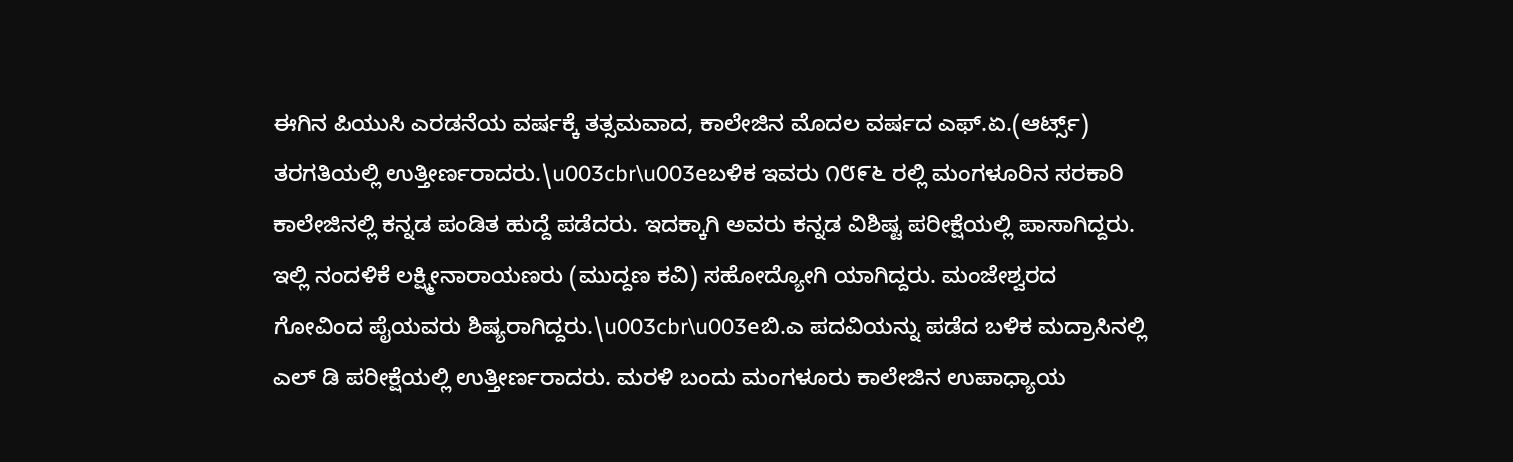ಈಗಿನ ಪಿಯುಸಿ ಎರಡನೆಯ ವರ್ಷಕ್ಕೆ ತತ್ಸಮವಾದ, ಕಾಲೇಜಿನ ಮೊದಲ ವರ್ಷದ ಎಫ್.ಏ.(ಆರ್ಟ್ಸ್) ತರಗತಿಯಲ್ಲಿ ಉತ್ತೀರ್ಣರಾದರು.\u003cbr\u003eಬಳಿಕ ಇವರು ೧೮೯೬ ರಲ್ಲಿ ಮಂಗಳೂರಿನ ಸರಕಾರಿ ಕಾಲೇಜಿನಲ್ಲಿ ಕನ್ನಡ ಪಂಡಿತ ಹುದ್ದೆ ಪಡೆದರು. ಇದಕ್ಕಾಗಿ ಅವರು ಕನ್ನಡ ವಿಶಿಷ್ಟ ಪರೀಕ್ಷೆಯಲ್ಲಿ ಪಾಸಾಗಿದ್ದರು. ಇಲ್ಲಿ ನಂದಳಿಕೆ ಲಕ್ಷ್ಮೀನಾರಾಯಣರು (ಮುದ್ದಣ ಕವಿ) ಸಹೋದ್ಯೋಗಿ ಯಾಗಿದ್ದರು. ಮಂಜೇಶ್ವರದ ಗೋವಿಂದ ಪೈಯವರು ಶಿಷ್ಯರಾಗಿದ್ದರು.\u003cbr\u003eಬಿ.ಎ ಪದವಿಯನ್ನು ಪಡೆದ ಬಳಿಕ ಮದ್ರಾಸಿನಲ್ಲಿ ಎಲ್ ಡಿ ಪರೀಕ್ಷೆಯಲ್ಲಿ ಉತ್ತೀರ್ಣರಾದರು. ಮರಳಿ ಬಂದು ಮಂಗಳೂರು ಕಾಲೇಜಿನ ಉಪಾಧ್ಯಾಯ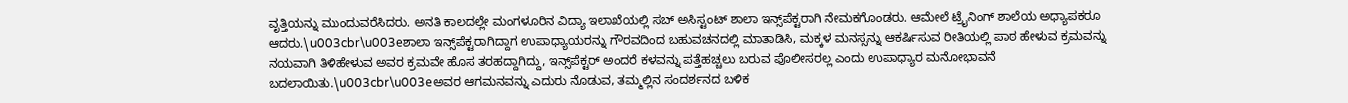ವೃತ್ತಿಯನ್ನು ಮುಂದುವರೆಸಿದರು. ಅನತಿ ಕಾಲದಲ್ಲೇ ಮಂಗಳೂರಿನ ವಿದ್ಯಾ ಇಲಾಖೆಯಲ್ಲಿ ಸಬ್ ಅಸಿಸ್ಟಂಟ್ ಶಾಲಾ ಇನ್ಸ್‌ಪೆಕ್ಟರಾಗಿ ನೇಮಕಗೊಂಡರು. ಆಮೇಲೆ ಟ್ರೈನಿಂಗ್ ಶಾಲೆಯ ಅಧ್ಯಾಪಕರೂ ಆದರು.\u003cbr\u003eಶಾಲಾ ಇನ್ಸ್‌ಪೆಕ್ಟರಾಗಿದ್ದಾಗ ಉಪಾಧ್ಯಾಯರನ್ನು ಗೌರವದಿಂದ ಬಹುವಚನದಲ್ಲಿ ಮಾತಾಡಿಸಿ, ಮಕ್ಕಳ ಮನಸ್ಸನ್ನು ಆಕರ್ಷಿಸುವ ರೀತಿಯಲ್ಲಿ ಪಾಠ ಹೇಳುವ ಕ್ರಮವನ್ನು ನಯವಾಗಿ ತಿಳಿಹೇಳುವ ಅವರ ಕ್ರಮವೇ ಹೊಸ ತರಹದ್ದಾಗಿದ್ದು, ಇನ್ಸ್‌ಪೆಕ್ಟರ್ ಅಂದರೆ ಕಳವನ್ನು ಪತ್ತೆಹಚ್ಚಲು ಬರುವ ಪೊಲೀಸರಲ್ಲ ಎಂದು ಉಪಾಧ್ಯಾರ ಮನೋಭಾವನೆ ಬದಲಾಯಿತು.\u003cbr\u003eಅವರ ಆಗಮನವನ್ನು ಎದುರು ನೊಡುವ, ತಮ್ಮಲ್ಲಿನ ಸಂದರ್ಶನದ ಬಳಿಕ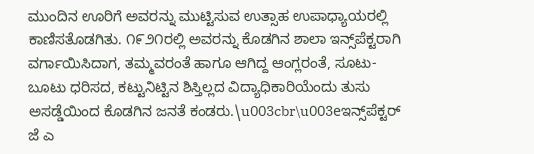ಮುಂದಿನ ಊರಿಗೆ ಅವರನ್ನು ಮುಟ್ಟಿಸುವ ಉತ್ಸಾಹ ಉಪಾಧ್ಯಾಯರಲ್ಲಿ ಕಾಣಿಸತೊಡಗಿತು. ೧೯೨೧ರಲ್ಲಿ ಅವರನ್ನು ಕೊಡಗಿನ ಶಾಲಾ ಇನ್ಸ್‌ಪೆಕ್ಟರಾಗಿ ವರ್ಗಾಯಿಸಿದಾಗ, ತಮ್ಮವರಂತೆ ಹಾಗೂ ಆಗಿದ್ದ ಆಂಗ್ಲರಂತೆ, ಸೂಟು-ಬೂಟು ಧರಿಸದ, ಕಟ್ಟುನಿಟ್ಟಿನ ಶಿಸ್ತಿಲ್ಲದ ವಿದ್ಯಾಧಿಕಾರಿಯೆಂದು ತುಸು ಅಸಡ್ಡೆಯಿಂದ ಕೊಡಗಿನ ಜನತೆ ಕಂಡರು.\u003cbr\u003eಇನ್ಸ್‌ಪೆಕ್ಟರ್ ಜೆ ಎ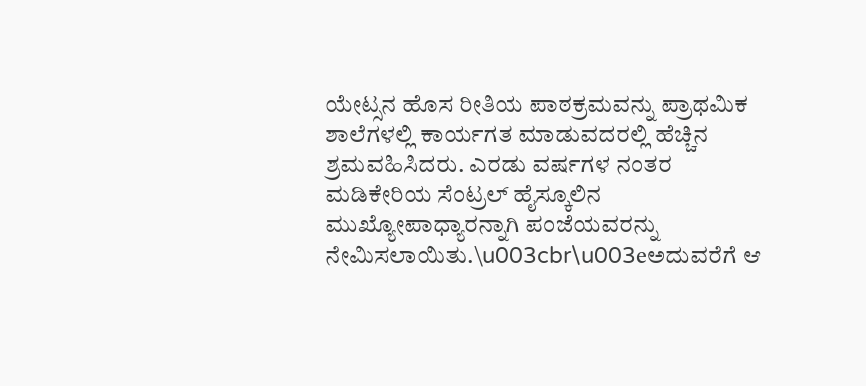ಯೇಟ್ಸನ ಹೊಸ ರೀತಿಯ ಪಾಠಕ್ರಮವನ್ನು ಪ್ರಾಥಮಿಕ ಶಾಲೆಗಳಲ್ಲಿ ಕಾರ್ಯಗತ ಮಾಡುವದರಲ್ಲಿ ಹೆಚ್ಚಿನ ಶ್ರಮವಹಿಸಿದರು. ಎರಡು ವರ್ಷಗಳ ನಂತರ ಮಡಿಕೇರಿಯ ಸೆಂಟ್ರಲ್ ಹೈಸ್ಕೂಲಿನ ಮುಖ್ಯೋಪಾಧ್ಯಾರನ್ನಾಗಿ ಪಂಜೆಯವರನ್ನು ನೇಮಿಸಲಾಯಿತು.\u003cbr\u003eಅದುವರೆಗೆ ಆ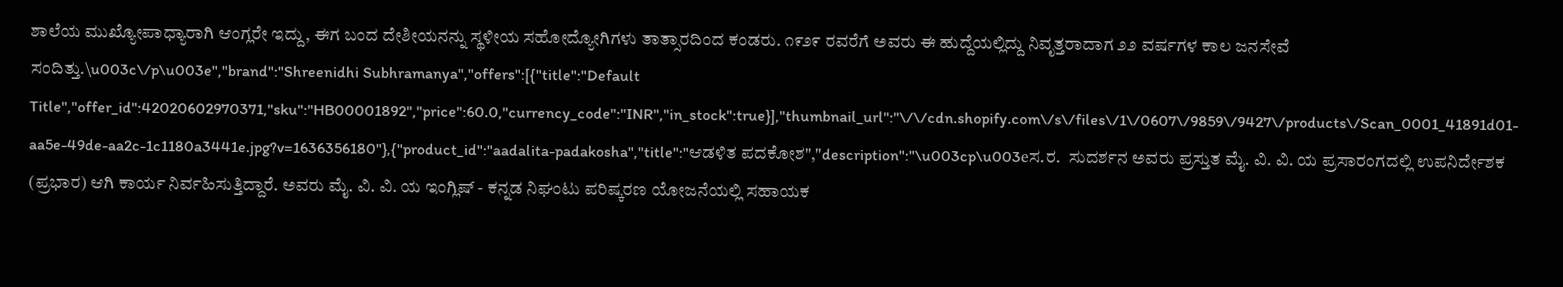ಶಾಲೆಯ ಮುಖ್ಯೋಪಾಧ್ಯಾರಾಗಿ ಆಂಗ್ಲರೇ ಇದ್ದು, ಈಗ ಬಂದ ದೇಶೀಯನನ್ನು ಸ್ಥಳೀಯ ಸಹೋದ್ಯೋಗಿಗಳು ತಾತ್ಸಾರದಿಂದ ಕಂಡರು. ೧೯೨೯ ರವರೆಗೆ ಅವರು ಈ ಹುದ್ದೆಯಲ್ಲಿದ್ದು ನಿವೃತ್ತರಾದಾಗ ೨೨ ವರ್ಷಗಳ ಕಾಲ ಜನಸೇವೆ ಸಂದಿತ್ತು.\u003c\/p\u003e","brand":"Shreenidhi Subhramanya","offers":[{"title":"Default Title","offer_id":42020602970371,"sku":"HB00001892","price":60.0,"currency_code":"INR","in_stock":true}],"thumbnail_url":"\/\/cdn.shopify.com\/s\/files\/1\/0607\/9859\/9427\/products\/Scan_0001_41891d01-aa5e-49de-aa2c-1c1180a3441e.jpg?v=1636356180"},{"product_id":"aadalita-padakosha","title":"ಆಡಳಿತ ಪದಕೋಶ","description":"\u003cp\u003eಸ.ರ.  ಸುದರ್ಶನ ಅವರು ಪ್ರಸ್ತುತ ಮೈ. ವಿ. ವಿ. ಯ ಪ್ರಸಾರಂಗದಲ್ಲಿ ಉಪನಿರ್ದೇಶಕ (ಪ್ರಭಾರ) ಆಗಿ ಕಾರ್ಯ ನಿರ್ವಹಿಸುತ್ತಿದ್ದಾರೆ. ಅವರು ಮೈ. ವಿ. ವಿ. ಯ ಇಂಗ್ಲಿಷ್ - ಕನ್ನಡ ನಿಘಂಟು ಪರಿಷ್ಕರಣ ಯೋಜನೆಯಲ್ಲಿ ಸಹಾಯಕ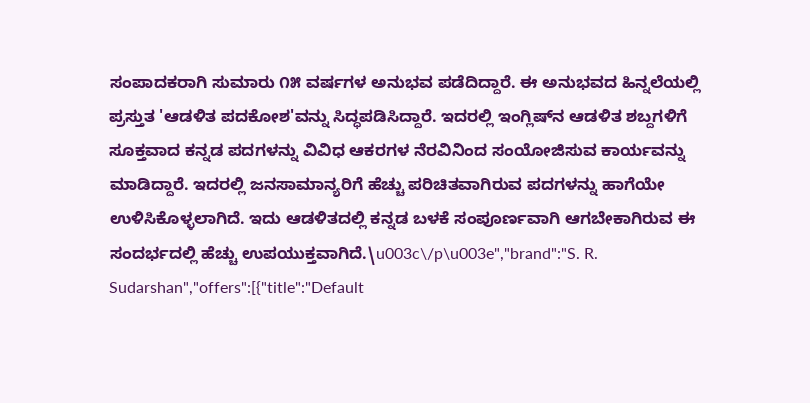ಸಂಪಾದಕರಾಗಿ ಸುಮಾರು ೧೫ ವರ್ಷಗಳ ಅನುಭವ ಪಡೆದಿದ್ದಾರೆ. ಈ ಅನುಭವದ ಹಿನ್ನಲೆಯಲ್ಲಿ ಪ್ರಸ್ತುತ 'ಆಡಳಿತ ಪದಕೋಶ'ವನ್ನು ಸಿದ್ಧಪಡಿಸಿದ್ದಾರೆ. ಇದರಲ್ಲಿ ಇಂಗ್ಲಿಷ್‌ನ ಆಡಳಿತ ಶಬ್ದಗಳಿಗೆ ಸೂಕ್ತವಾದ ಕನ್ನಡ ಪದಗಳನ್ನು ವಿವಿಧ ಆಕರಗಳ ನೆರವಿನಿಂದ ಸಂಯೋಜಿಸುವ ಕಾರ್ಯವನ್ನು ಮಾಡಿದ್ದಾರೆ. ಇದರಲ್ಲಿ ಜನಸಾಮಾನ್ಯರಿಗೆ ಹೆಚ್ಚು ಪರಿಚಿತವಾಗಿರುವ ಪದಗಳನ್ನು ಹಾಗೆಯೇ ಉಳಿಸಿಕೊಳ್ಳಲಾಗಿದೆ. ಇದು ಆಡಳಿತದಲ್ಲಿ ಕನ್ನಡ ಬಳಕೆ ಸಂಪೂರ್ಣವಾಗಿ ಆಗಬೇಕಾಗಿರುವ ಈ ಸಂದರ್ಭದಲ್ಲಿ ಹೆಚ್ಚು ಉಪಯುಕ್ತವಾಗಿದೆ.\u003c\/p\u003e","brand":"S. R. Sudarshan","offers":[{"title":"Default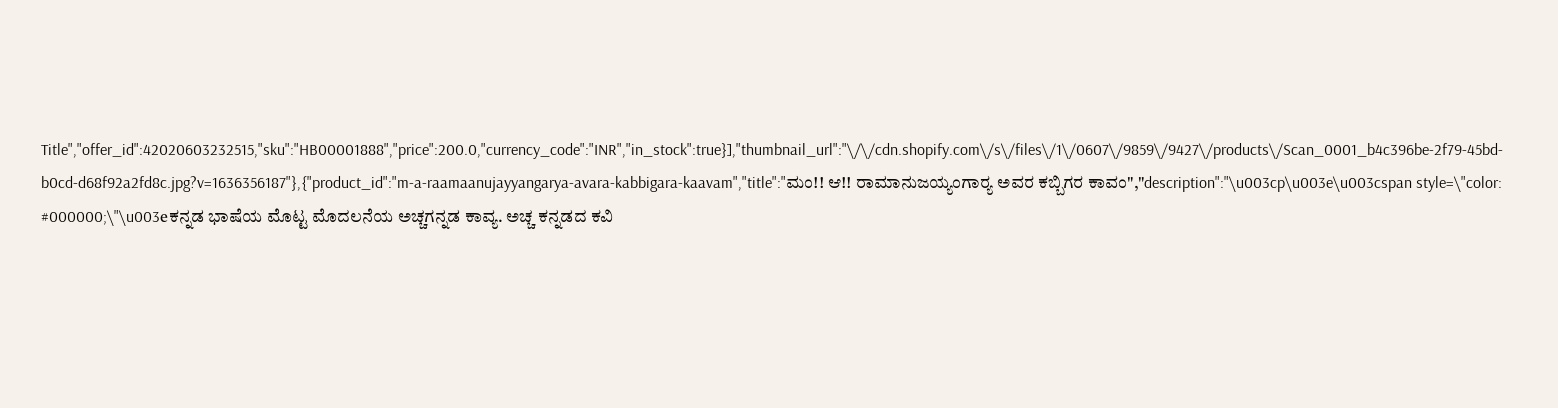Title","offer_id":42020603232515,"sku":"HB00001888","price":200.0,"currency_code":"INR","in_stock":true}],"thumbnail_url":"\/\/cdn.shopify.com\/s\/files\/1\/0607\/9859\/9427\/products\/Scan_0001_b4c396be-2f79-45bd-b0cd-d68f92a2fd8c.jpg?v=1636356187"},{"product_id":"m-a-raamaanujayyangarya-avara-kabbigara-kaavam","title":"ಮಂ!! ಆ!! ರಾಮಾನುಜಯ್ಯಂಗಾರ‍್ಯ ಅವರ ಕಬ್ಬಿಗರ ಕಾವಂ","description":"\u003cp\u003e\u003cspan style=\"color: #000000;\"\u003eಕ‌ನ್ನಡ ಭಾಷೆಯ ಮೊಟ್ಟ ಮೊದಲನೆಯ ಅಚ್ಚಗನ್ನಡ ಕಾವ್ಯ. ಅಚ್ಚ ಕನ್ನಡದ ಕವಿ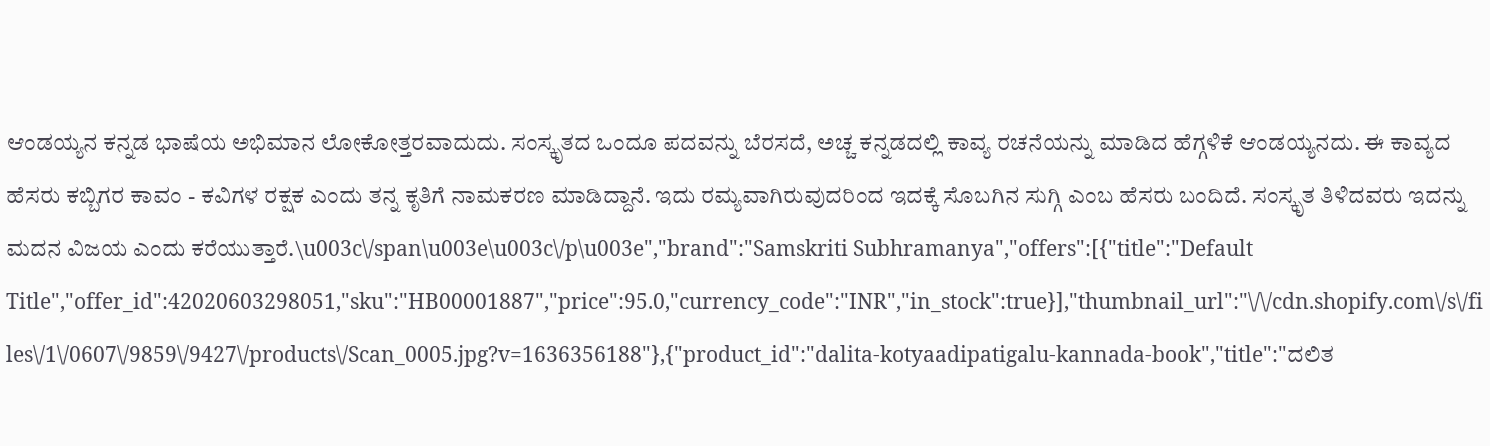ಆಂಡಯ್ಯನ ಕನ್ನಡ ಭಾಷೆಯ ಅಭಿಮಾನ ಲೋಕೋತ್ತರವಾದುದು. ಸಂಸ್ಕೃತದ ಒಂದೂ ಪದವನ್ನು ಬೆರಸದೆ, ಅಚ್ಚ ಕನ್ನಡದಲ್ಲಿ ಕಾವ್ಯ ರಚನೆಯನ್ನು ಮಾಡಿದ ಹೆಗ್ಗಳಿಕೆ ಆಂಡಯ್ಯನದು. ಈ ಕಾವ್ಯದ ಹೆಸರು ಕಬ್ಬಿಗರ ಕಾವಂ - ಕವಿಗಳ ರಕ್ಷಕ ಎಂದು ತನ್ನ ಕೃತಿಗೆ ನಾಮಕರಣ ಮಾಡಿದ್ದಾನೆ. ಇದು ರಮ್ಯವಾಗಿರುವುದರಿಂದ ಇದಕ್ಕೆ ಸೊಬಗಿನ ಸುಗ್ಗಿ ಎಂಬ ಹೆಸರು ಬಂದಿದೆ. ಸಂಸ್ಕೃತ ತಿಳಿದವರು ಇದನ್ನು ಮದನ ವಿಜಯ ಎಂದು ಕರೆಯುತ್ತಾರೆ.\u003c\/span\u003e\u003c\/p\u003e","brand":"Samskriti Subhramanya","offers":[{"title":"Default Title","offer_id":42020603298051,"sku":"HB00001887","price":95.0,"currency_code":"INR","in_stock":true}],"thumbnail_url":"\/\/cdn.shopify.com\/s\/files\/1\/0607\/9859\/9427\/products\/Scan_0005.jpg?v=1636356188"},{"product_id":"dalita-kotyaadipatigalu-kannada-book","title":"ದಲಿತ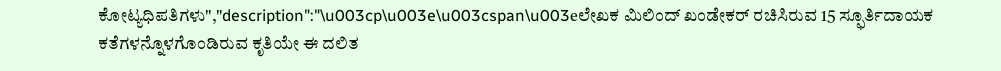ಕೋಟ್ಯಧಿಪತಿಗಳು","description":"\u003cp\u003e\u003cspan\u003eಲೇಖಕ ಮಿಲಿಂದ್ ಖಂಡೇಕರ್ ರಚಿಸಿರುವ 15 ಸ್ಫೂರ್ತಿದಾಯಕ ಕತೆಗಳನ್ನೊಳಗೊಂಡಿರುವ ಕೃತಿಯೇ ಈ ದಲಿತ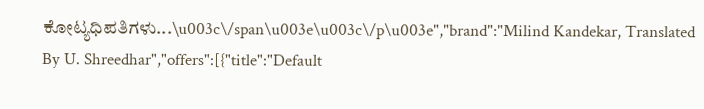ಕೋಟ್ಯಧಿಪತಿಗಳು...\u003c\/span\u003e\u003c\/p\u003e","brand":"Milind Kandekar, Translated By U. Shreedhar","offers":[{"title":"Default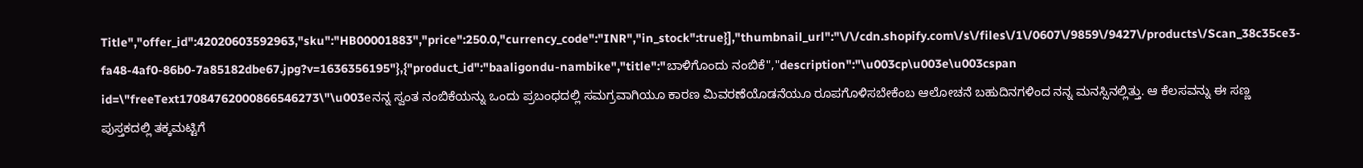Title","offer_id":42020603592963,"sku":"HB00001883","price":250.0,"currency_code":"INR","in_stock":true}],"thumbnail_url":"\/\/cdn.shopify.com\/s\/files\/1\/0607\/9859\/9427\/products\/Scan_38c35ce3-fa48-4af0-86b0-7a85182dbe67.jpg?v=1636356195"},{"product_id":"baaligondu-nambike","title":"ಬಾಳಿಗೊಂದು ನಂಬಿಕೆ","description":"\u003cp\u003e\u003cspan id=\"freeText17084762000866546273\"\u003eನನ್ನ ಸ್ವಂತ ನಂಬಿಕೆಯನ್ನು ಒಂದು ಪ್ರಬಂಧದಲ್ಲಿ ಸಮಗ್ರವಾಗಿಯೂ ಕಾರಣ ಮಿವರಣೆಯೊಡನೆಯೂ ರೂಪಗೊಳಿಸಬೇಕೆಂಬ ಆಲೋಚನೆ ಬಹುದಿನಗಳಿಂದ ನನ್ನ ಮನಸ್ಸಿನಲ್ಲಿತ್ತು. ಆ ಕೆಲಸವನ್ನು ಈ ಸಣ್ಣ ಪುಸ್ತಕದಲ್ಲಿ ತಕ್ಕಮಟ್ಟಿಗೆ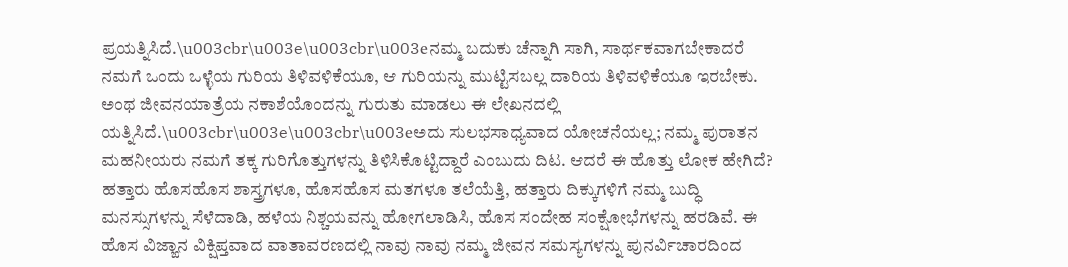ಪ್ರಯತ್ನಿಸಿದೆ.\u003cbr\u003e\u003cbr\u003eನಮ್ಮ ಬದುಕು ಚೆನ್ನಾಗಿ ಸಾಗಿ, ಸಾರ್ಥಕವಾಗಬೇಕಾದರೆ ನಮಗೆ ಒಂದು ಒಳ್ಳೆಯ ಗುರಿಯ ತಿಳಿವಳಿಕೆಯೂ, ಆ ಗುರಿಯನ್ನು ಮುಟ್ಟಿಸಬಲ್ಲ ದಾರಿಯ ತಿಳಿವಳಿಕೆಯೂ ಇರಬೇಕು. ಅಂಥ ಜೀವನಯಾತ್ರೆಯ ನಕಾಶೆಯೊಂದನ್ನು ಗುರುತು ಮಾಡಲು ಈ ಲೇಖನದಲ್ಲಿ ಯತ್ನಿಸಿದೆ.\u003cbr\u003e\u003cbr\u003eಅದು ಸುಲಭಸಾಧ್ಯವಾದ ಯೋಚನೆಯಲ್ಲ; ನಮ್ಮ ಪುರಾತನ ಮಹನೀಯರು ನಮಗೆ ತಕ್ಕ ಗುರಿಗೊತ್ತುಗಳನ್ನು ತಿಳಿಸಿಕೊಟ್ಟಿದ್ದಾರೆ ಎಂಬುದು ದಿಟ. ಆದರೆ ಈ ಹೊತ್ತು ಲೋಕ ಹೇಗಿದೆ? ಹತ್ತಾರು ಹೊಸಹೊಸ ಶಾಸ್ತ್ರಗಳೂ, ಹೊಸಹೊಸ ಮತಗಳೂ ತಲೆಯೆತ್ತಿ, ಹತ್ತಾರು ದಿಕ್ಕುಗಳಿಗೆ ನಮ್ಮ ಬುದ್ಧಿ ಮನಸ್ಸುಗಳನ್ನು ಸೆಳೆದಾಡಿ, ಹಳೆಯ ನಿಶ್ಚಯವನ್ನು ಹೋಗಲಾಡಿಸಿ, ಹೊಸ ಸಂದೇಹ ಸಂಕ್ಷೋಭೆಗಳನ್ನು ಹರಡಿವೆ. ಈ ಹೊಸ ವಿಜ್ಙಾನ ವಿಕ್ಷಿಪ್ತವಾದ ವಾತಾವರಣದಲ್ಲಿ ನಾವು ನಾವು ನಮ್ಮ ಜೀವನ ಸಮಸ್ಯಗಳನ್ನು ಪುನರ್ವಿಚಾರದಿಂದ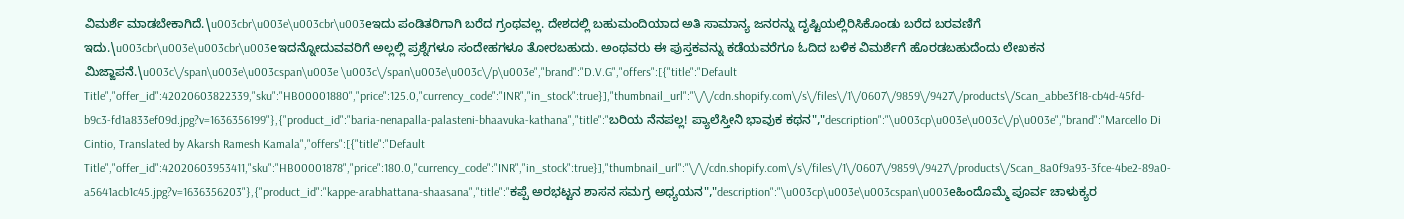ವಿಮರ್ಶೆ ಮಾಡಬೇಕಾಗಿದೆ.\u003cbr\u003e\u003cbr\u003eಇದು ಪಂಡಿತರಿಗಾಗಿ ಬರೆದ ಗ್ರಂಥವಲ್ಲ. ದೇಶದಲ್ಲಿ ಬಹುಮಂದಿಯಾದ ಅತಿ ಸಾಮಾನ್ಯ ಜನರನ್ನು ದೃಷ್ಟಿಯಲ್ಲಿರಿಸಿಕೊಂಡು ಬರೆದ ಬರವಣಿಗೆ ಇದು.\u003cbr\u003e\u003cbr\u003eಇದನ್ನೋದುವವರಿಗೆ ಅಲ್ಲಲ್ಲಿ ಪ್ರಶ್ನೆಗಳೂ ಸಂದೇಹಗಳೂ ತೋರಬಹುದು. ಅಂಥವರು ಈ ಪುಸ್ತಕವನ್ನು ಕಡೆಯವರೆಗೂ ಓದಿದ ಬಳಿಕ ವಿಮರ್ಶೆಗೆ ಹೊರಡಬಹುದೆಂದು ಲೇಖಕನ ಮಿಜ್ಙಾಪನೆ.\u003c\/span\u003e\u003cspan\u003e \u003c\/span\u003e\u003c\/p\u003e","brand":"D.V.G","offers":[{"title":"Default Title","offer_id":42020603822339,"sku":"HB00001880","price":125.0,"currency_code":"INR","in_stock":true}],"thumbnail_url":"\/\/cdn.shopify.com\/s\/files\/1\/0607\/9859\/9427\/products\/Scan_abbe3f18-cb4d-45fd-b9c3-fd1a833ef09d.jpg?v=1636356199"},{"product_id":"baria-nenapalla-palasteni-bhaavuka-kathana","title":"ಬರಿಯ ನೆನಪಲ್ಲ! ಪ್ಯಾಲೆಸ್ತೀನಿ ಭಾವುಕ ಕಥನ","description":"\u003cp\u003e\u003c\/p\u003e","brand":"Marcello Di Cintio, Translated by Akarsh Ramesh Kamala","offers":[{"title":"Default Title","offer_id":42020603953411,"sku":"HB00001878","price":180.0,"currency_code":"INR","in_stock":true}],"thumbnail_url":"\/\/cdn.shopify.com\/s\/files\/1\/0607\/9859\/9427\/products\/Scan_8a0f9a93-3fce-4be2-89a0-a5641acb1c45.jpg?v=1636356203"},{"product_id":"kappe-arabhattana-shaasana","title":"ಕಪ್ಪೆ ಅರಭಟ್ಟನ ಶಾಸನ ಸಮಗ್ರ ಅಧ್ಯಯನ","description":"\u003cp\u003e\u003cspan\u003eಹಿಂದೊಮ್ಮೆ ಪೂರ್ವ ಚಾಳುಕ್ಯರ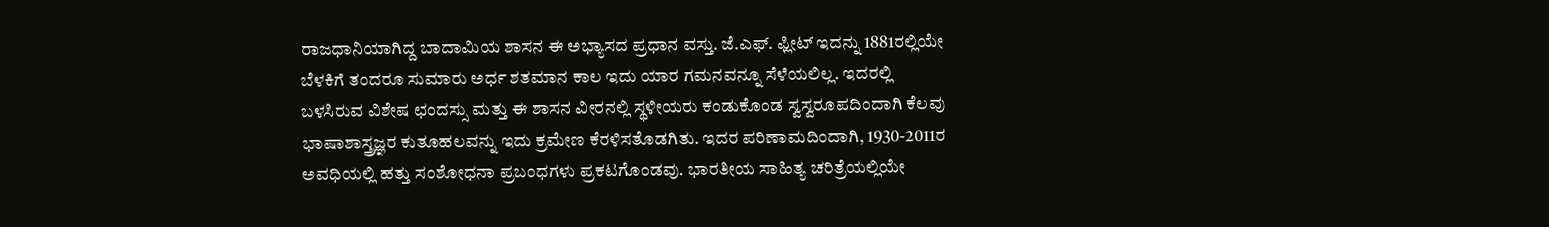ರಾಜಧಾನಿಯಾಗಿದ್ದ ಬಾದಾಮಿಯ ಶಾಸನ ಈ ಅಭ್ಯಾಸದ ಪ್ರಧಾನ ವಸ್ತು. ಜೆ.ಎಫ್. ಫ್ಲೀಟ್ ಇದನ್ನು 1881ರಲ್ಲಿಯೇ ಬೆಳಕಿಗೆ ತಂದರೂ ಸುಮಾರು ಅರ್ಧ ಶತಮಾನ ಕಾಲ ಇದು ಯಾರ ಗಮನವನ್ನೂ ಸೆಳೆಯಲಿಲ್ಲ. ಇದರಲ್ಲಿ ಬಳಸಿರುವ ವಿಶೇಷ ಛಂದಸ್ಸು ಮತ್ತು ಈ ಶಾಸನ ವೀರನಲ್ಲಿ ಸ್ಥಳೀಯರು ಕಂಡುಕೊಂಡ ಸ್ವಸ್ವರೂಪದಿಂದಾಗಿ ಕೆಲವು ಭಾಷಾಶಾಸ್ತ್ರಜ್ಞರ ಕುತೂಹಲವನ್ನು ಇದು ಕ್ರಮೇಣ ಕೆರಳಿಸತೊಡಗಿತು. ಇದರ ಪರಿಣಾಮದಿಂದಾಗಿ, 1930-2011ರ ಅವಧಿಯಲ್ಲಿ ಹತ್ತು ಸಂಶೋಧನಾ ಪ್ರಬಂಧಗಳು ಪ್ರಕಟಗೊಂಡವು. ಭಾರತೀಯ ಸಾಹಿತ್ಯ ಚರಿತ್ರೆಯಲ್ಲಿಯೇ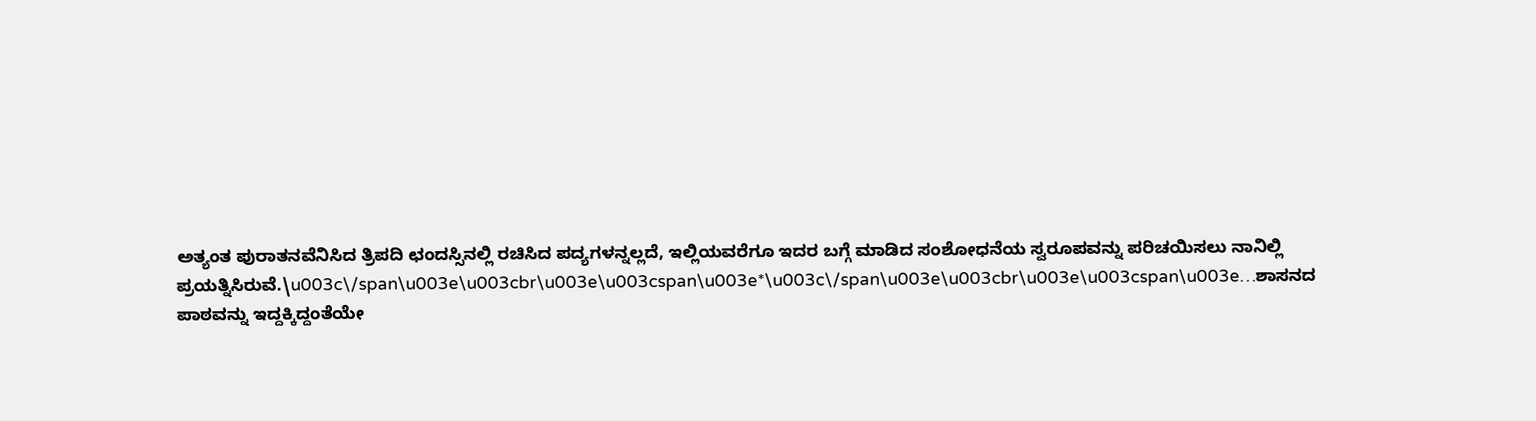ಅತ್ಯಂತ ಪುರಾತನವೆನಿಸಿದ ತ್ರಿಪದಿ ಛಂದಸ್ಸಿನಲ್ಲಿ ರಚಿಸಿದ ಪದ್ಯಗಳನ್ನಲ್ಲದೆ, ಇಲ್ಲಿಯವರೆಗೂ ಇದರ ಬಗ್ಗೆ ಮಾಡಿದ ಸಂಶೋಧನೆಯ ಸ್ವರೂಪವನ್ನು ಪರಿಚಯಿಸಲು ನಾನಿಲ್ಲಿ ಪ್ರಯತ್ನಿಸಿರುವೆ.\u003c\/span\u003e\u003cbr\u003e\u003cspan\u003e*\u003c\/span\u003e\u003cbr\u003e\u003cspan\u003e…ಶಾಸನದ ಪಾಠವನ್ನು ಇದ್ದಕ್ಕಿದ್ದಂತೆಯೇ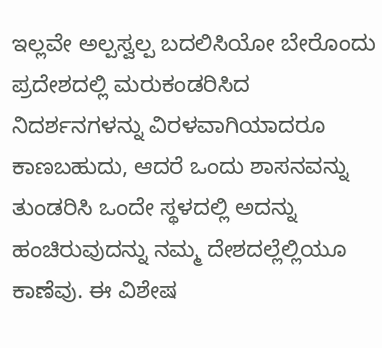ಇಲ್ಲವೇ ಅಲ್ಪಸ್ವಲ್ಪ ಬದಲಿಸಿಯೋ ಬೇರೊಂದು ಪ್ರದೇಶದಲ್ಲಿ ಮರುಕಂಡರಿಸಿದ ನಿದರ್ಶನಗಳನ್ನು ವಿರಳವಾಗಿಯಾದರೂ ಕಾಣಬಹುದು, ಆದರೆ ಒಂದು ಶಾಸನವನ್ನು ತುಂಡರಿಸಿ ಒಂದೇ ಸ್ಥಳದಲ್ಲಿ ಅದನ್ನು ಹಂಚಿರುವುದನ್ನು ನಮ್ಮ ದೇಶದಲ್ಲೆಲ್ಲಿಯೂ ಕಾಣೆವು. ಈ ವಿಶೇಷ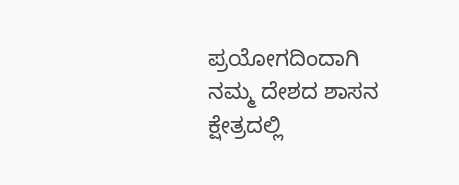ಪ್ರಯೋಗದಿಂದಾಗಿ ನಮ್ಮ ದೇಶದ ಶಾಸನ ಕ್ಷೇತ್ರದಲ್ಲಿ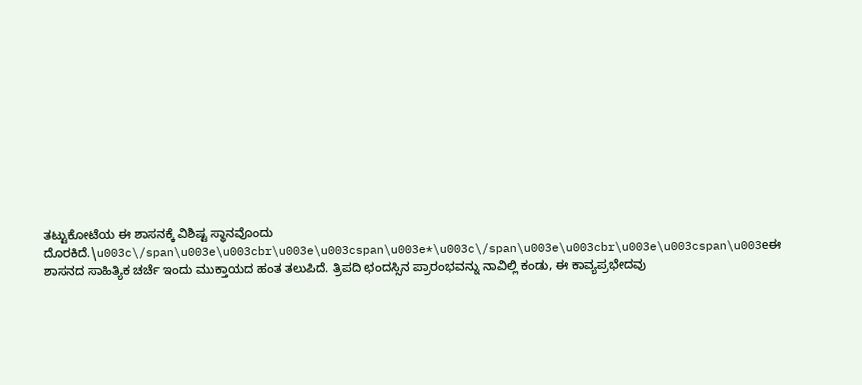ತಟ್ಟುಕೋಟೆಯ ಈ ಶಾಸನಕ್ಕೆ ವಿಶಿಷ್ಟ ಸ್ಥಾನವೊಂದು ದೊರಕಿದೆ.\u003c\/span\u003e\u003cbr\u003e\u003cspan\u003e*\u003c\/span\u003e\u003cbr\u003e\u003cspan\u003eಈ ಶಾಸನದ ಸಾಹಿತ್ಯಿಕ ಚರ್ಚೆ ಇಂದು ಮುಕ್ತಾಯದ ಹಂತ ತಲುಪಿದೆ. ತ್ರಿಪದಿ ಛಂದಸ್ಸಿನ ಪ್ರಾರಂಭವನ್ನು ನಾವಿಲ್ಲಿ ಕಂಡು, ಈ ಕಾವ್ಯಪ್ರಭೇದವು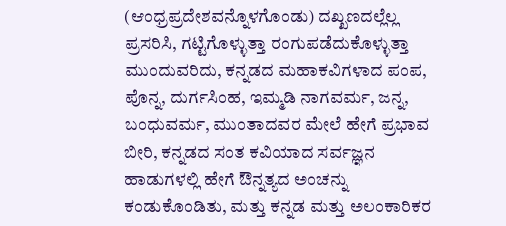(ಆಂಧ್ರಪ್ರದೇಶವನ್ನೊಳಗೊಂಡು) ದಖ್ಖಣದಲ್ಲೆಲ್ಲ ಪ್ರಸರಿಸಿ, ಗಟ್ಟಿಗೊಳ್ಳುತ್ತಾ ರಂಗುಪಡೆದುಕೊಳ್ಳುತ್ತಾ ಮುಂದುವರಿದು, ಕನ್ನಡದ ಮಹಾಕವಿಗಳಾದ ಪಂಪ, ಪೊನ್ನ, ದುರ್ಗಸಿಂಹ, ಇಮ್ಮಡಿ ನಾಗವರ್ಮ, ಜನ್ನ, ಬಂಧುವರ್ಮ, ಮುಂತಾದವರ ಮೇಲೆ ಹೇಗೆ ಪ್ರಭಾವ ಬೀರಿ, ಕನ್ನಡದ ಸಂತ ಕವಿಯಾದ ಸರ್ವಜ್ಞನ ಹಾಡುಗಳಲ್ಲಿ ಹೇಗೆ ಔನ್ನತ್ಯದ ಅಂಚನ್ನು ಕಂಡುಕೊಂಡಿತು, ಮತ್ತು ಕನ್ನಡ ಮತ್ತು ಅಲಂಕಾರಿಕರ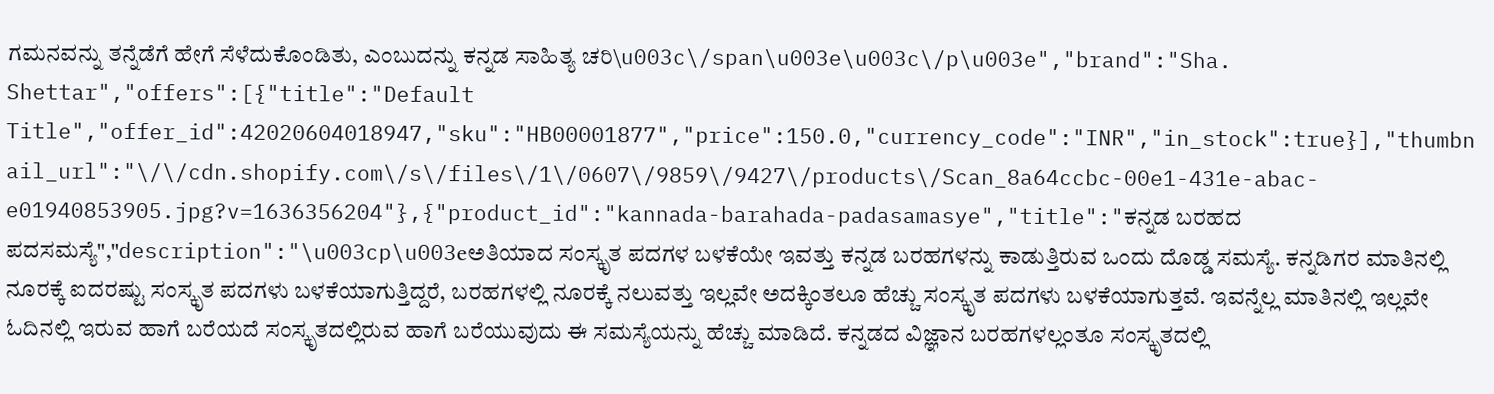ಗಮನವನ್ನು ತನ್ನೆಡೆಗೆ ಹೇಗೆ ಸೆಳೆದುಕೊಂಡಿತು, ಎಂಬುದನ್ನು ಕನ್ನಡ ಸಾಹಿತ್ಯ ಚರಿ\u003c\/span\u003e\u003c\/p\u003e","brand":"Sha. Shettar","offers":[{"title":"Default Title","offer_id":42020604018947,"sku":"HB00001877","price":150.0,"currency_code":"INR","in_stock":true}],"thumbnail_url":"\/\/cdn.shopify.com\/s\/files\/1\/0607\/9859\/9427\/products\/Scan_8a64ccbc-00e1-431e-abac-e01940853905.jpg?v=1636356204"},{"product_id":"kannada-barahada-padasamasye","title":"ಕನ್ನಡ ಬರಹದ ಪದಸಮಸ್ಯೆ","description":"\u003cp\u003eಅತಿಯಾದ ಸಂಸ್ಕೃತ ಪದಗಳ ಬಳಕೆಯೇ ಇವತ್ತು ಕನ್ನಡ ಬರಹಗಳನ್ನು ಕಾಡುತ್ತಿರುವ ಒಂದು ದೊಡ್ಡ ಸಮಸ್ಯೆ. ಕನ್ನಡಿಗರ ಮಾತಿನಲ್ಲಿ ನೂರಕ್ಕೆ ಐದರಷ್ಟು ಸಂಸ್ಕೃತ ಪದಗಳು ಬಳಕೆಯಾಗುತ್ತಿದ್ದರೆ, ಬರಹಗಳಲ್ಲಿ ನೂರಕ್ಕೆ ನಲುವತ್ತು ಇಲ್ಲವೇ ಅದಕ್ಕಿಂತಲೂ ಹೆಚ್ಚು ಸಂಸ್ಕೃತ ಪದಗಳು ಬಳಕೆಯಾಗುತ್ತವೆ. ಇವನ್ನೆಲ್ಲ ಮಾತಿನಲ್ಲಿ ಇಲ್ಲವೇ ಓದಿನಲ್ಲಿ ಇರುವ ಹಾಗೆ ಬರೆಯದೆ ಸಂಸ್ಕೃತದಲ್ಲಿರುವ ಹಾಗೆ ಬರೆಯುವುದು ಈ ಸಮಸ್ಯೆಯನ್ನು ಹೆಚ್ಚು ಮಾಡಿದೆ. ಕನ್ನಡದ ವಿಜ್ಞಾನ ಬರಹಗಳಲ್ಲಂತೂ ಸಂಸ್ಕೃತದಲ್ಲಿ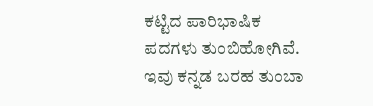ಕಟ್ಟಿದ ಪಾರಿಭಾಷಿಕ ಪದಗಳು ತುಂಬಿಹೋಗಿವೆ. ಇವು ಕನ್ನಡ ಬರಹ ತುಂಬಾ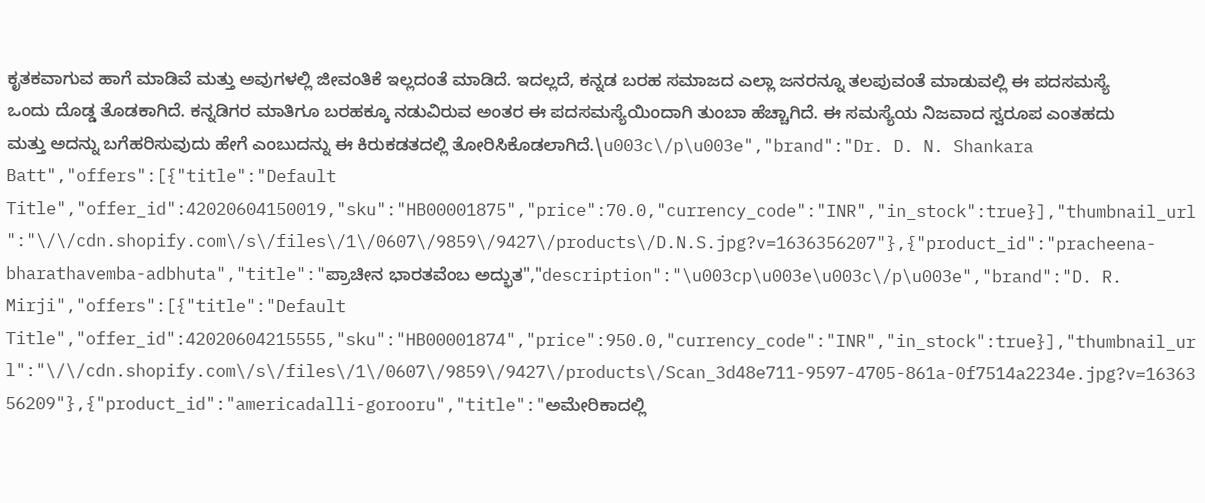ಕೃತಕವಾಗುವ ಹಾಗೆ ಮಾಡಿವೆ ಮತ್ತು ಅವುಗಳಲ್ಲಿ ಜೀವಂತಿಕೆ ಇಲ್ಲದಂತೆ ಮಾಡಿದೆ. ಇದಲ್ಲದೆ, ಕನ್ನಡ ಬರಹ ಸಮಾಜದ ಎಲ್ಲಾ ಜನರನ್ನೂ ತಲಪುವಂತೆ ಮಾಡುವಲ್ಲಿ ಈ ಪದಸಮಸ್ಯೆ ಒಂದು ದೊಡ್ಡ ತೊಡಕಾಗಿದೆ. ಕನ್ನಡಿಗರ ಮಾತಿಗೂ ಬರಹಕ್ಕೂ ನಡುವಿರುವ ಅಂತರ ಈ ಪದಸಮಸ್ಯೆಯಿಂದಾಗಿ ತುಂಬಾ ಹೆಚ್ಚಾಗಿದೆ. ಈ ಸಮಸ್ಯೆಯ ನಿಜವಾದ ಸ್ವರೂಪ ಎಂತಹದು ಮತ್ತು ಅದನ್ನು ಬಗೆಹರಿಸುವುದು ಹೇಗೆ ಎಂಬುದನ್ನು ಈ ಕಿರುಕಡತದಲ್ಲಿ ತೋರಿಸಿಕೊಡಲಾಗಿದೆ.\u003c\/p\u003e","brand":"Dr. D. N. Shankara Batt","offers":[{"title":"Default Title","offer_id":42020604150019,"sku":"HB00001875","price":70.0,"currency_code":"INR","in_stock":true}],"thumbnail_url":"\/\/cdn.shopify.com\/s\/files\/1\/0607\/9859\/9427\/products\/D.N.S.jpg?v=1636356207"},{"product_id":"pracheena-bharathavemba-adbhuta","title":"ಪ್ರಾಚೀನ ಭಾರತವೆಂಬ ಅದ್ಭುತ","description":"\u003cp\u003e\u003c\/p\u003e","brand":"D. R. Mirji","offers":[{"title":"Default Title","offer_id":42020604215555,"sku":"HB00001874","price":950.0,"currency_code":"INR","in_stock":true}],"thumbnail_url":"\/\/cdn.shopify.com\/s\/files\/1\/0607\/9859\/9427\/products\/Scan_3d48e711-9597-4705-861a-0f7514a2234e.jpg?v=1636356209"},{"product_id":"americadalli-gorooru","title":"ಅಮೇರಿಕಾದಲ್ಲಿ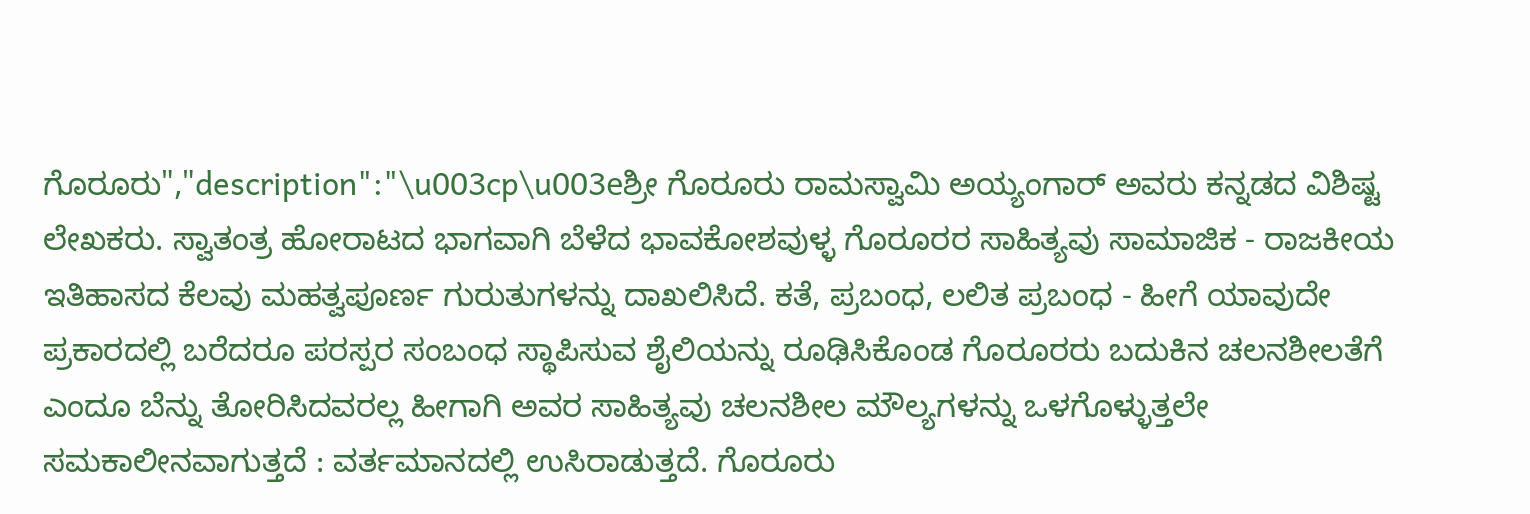ಗೊರೂರು","description":"\u003cp\u003eಶ್ರೀ ಗೊರೂರು ರಾಮಸ್ವಾಮಿ ಅಯ್ಯಂಗಾರ್ ಅವರು ಕನ್ನಡದ ವಿಶಿಷ್ಟ ಲೇಖಕರು. ಸ್ವಾತಂತ್ರ ಹೋರಾಟದ ಭಾಗವಾಗಿ ಬೆಳೆದ ಭಾವಕೋಶವುಳ್ಳ ಗೊರೂರರ ಸಾಹಿತ್ಯವು ಸಾಮಾಜಿಕ - ರಾಜಕೀಯ ಇತಿಹಾಸದ ಕೆಲವು ಮಹತ್ವಪೂರ್ಣ ಗುರುತುಗಳನ್ನು ದಾಖಲಿಸಿದೆ. ಕತೆ, ಪ್ರಬಂಧ, ಲಲಿತ ಪ್ರಬಂಧ - ಹೀಗೆ ಯಾವುದೇ ಪ್ರಕಾರದಲ್ಲಿ ಬರೆದರೂ ಪರಸ್ಪರ ಸಂಬಂಧ ಸ್ಥಾಪಿಸುವ ಶೈಲಿಯನ್ನು ರೂಢಿಸಿಕೊಂಡ ಗೊರೂರರು ಬದುಕಿನ ಚಲನಶೀಲತೆಗೆ ಎಂದೂ ಬೆನ್ನು ತೋರಿಸಿದವರಲ್ಲ ಹೀಗಾಗಿ ಅವರ ಸಾಹಿತ್ಯವು ಚಲನಶೀಲ ಮೌಲ್ಯಗಳನ್ನು ಒಳಗೊಳ್ಳುತ್ತಲೇ ಸಮಕಾಲೀನವಾಗುತ್ತದೆ : ವರ್ತಮಾನದಲ್ಲಿ ಉಸಿರಾಡುತ್ತದೆ. ಗೊರೂರು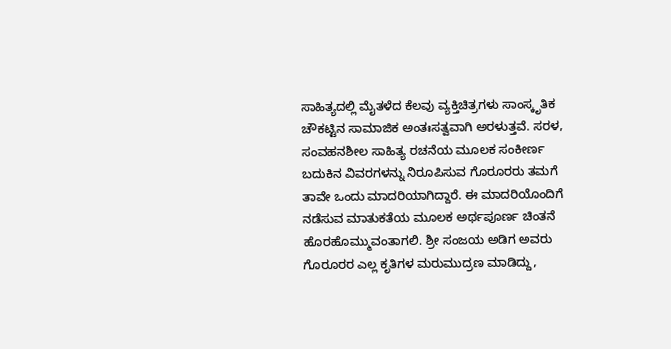ಸಾಹಿತ್ಯದಲ್ಲಿ ಮೈತಳೆದ ಕೆಲವು ವ್ಯಕ್ತಿಚಿತ್ರಗಳು ಸಾಂಸ್ಕೃತಿಕ ಚೌಕಟ್ಟಿನ ಸಾಮಾಜಿಕ ಅಂತಃಸತ್ವವಾಗಿ ಅರಳುತ್ತವೆ. ಸರಳ, ಸಂವಹನಶೀಲ ಸಾಹಿತ್ಯ ರಚನೆಯ ಮೂಲಕ ಸಂಕೀರ್ಣ ಬದುಕಿನ ವಿವರಗಳನ್ನು ನಿರೂಪಿಸುವ ಗೊರೂರರು ತಮಗೆ ತಾವೇ ಒಂದು ಮಾದರಿಯಾಗಿದ್ದಾರೆ. ಈ ಮಾದರಿಯೊಂದಿಗೆ ನಡೆಸುವ ಮಾತುಕತೆಯ ಮೂಲಕ ಅರ್ಥಪೂರ್ಣ ಚಿಂತನೆ ಹೊರಹೊಮ್ಮುವಂತಾಗಲಿ. ಶ್ರೀ ಸಂಜಯ ಅಡಿಗ ಅವರು ಗೊರೂರರ ಎಲ್ಲ ಕೃತಿಗಳ ಮರುಮುದ್ರಣ ಮಾಡಿದ್ದು,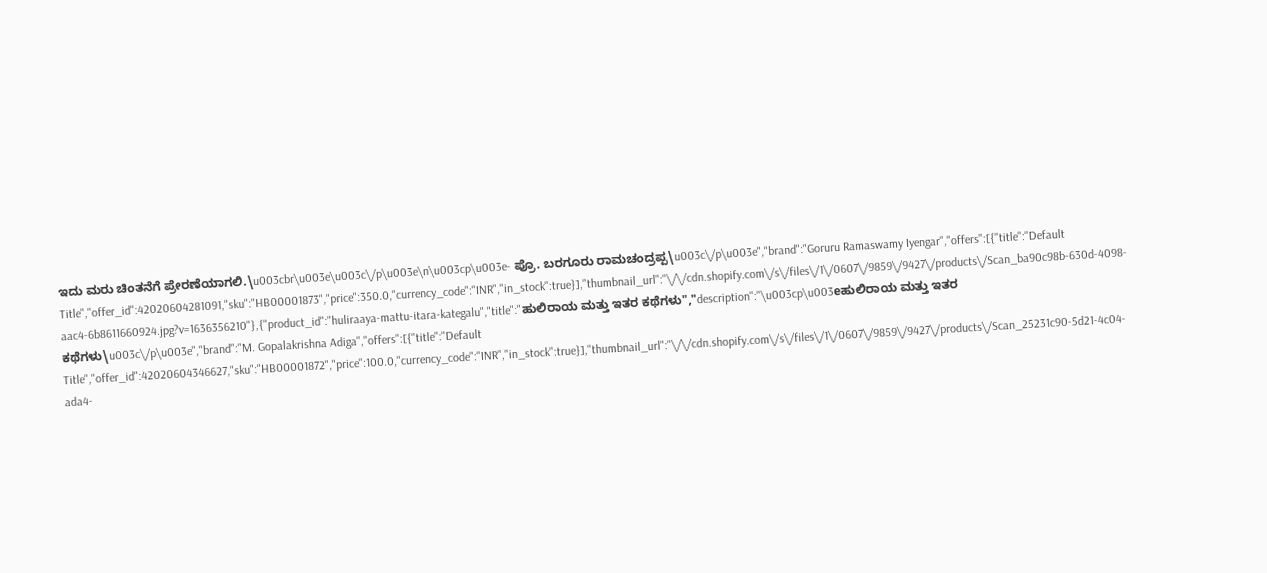ಇದು ಮರು ಚಿಂತನೆಗೆ ಪ್ರೇರಣೆಯಾಗಲಿ.\u003cbr\u003e\u003c\/p\u003e\n\u003cp\u003e- ಪ್ರೊ. ಬರಗೂರು ರಾಮಚಂದ್ರಪ್ಪ\u003c\/p\u003e","brand":"Goruru Ramaswamy Iyengar","offers":[{"title":"Default Title","offer_id":42020604281091,"sku":"HB00001873","price":350.0,"currency_code":"INR","in_stock":true}],"thumbnail_url":"\/\/cdn.shopify.com\/s\/files\/1\/0607\/9859\/9427\/products\/Scan_ba90c98b-630d-4098-aac4-6b8611660924.jpg?v=1636356210"},{"product_id":"huliraaya-mattu-itara-kategalu","title":"ಹುಲಿರಾಯ ಮತ್ತು ಇತರ ಕಥೆಗಳು","description":"\u003cp\u003eಹುಲಿರಾಯ ಮತ್ತು ಇತರ ಕಥೆಗಳು\u003c\/p\u003e","brand":"M. Gopalakrishna Adiga","offers":[{"title":"Default Title","offer_id":42020604346627,"sku":"HB00001872","price":100.0,"currency_code":"INR","in_stock":true}],"thumbnail_url":"\/\/cdn.shopify.com\/s\/files\/1\/0607\/9859\/9427\/products\/Scan_25231c90-5d21-4c04-ada4-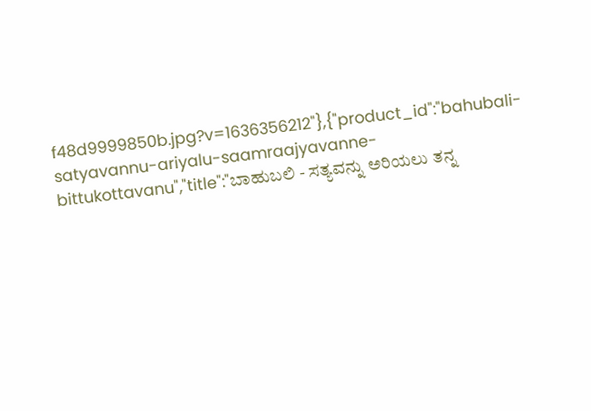f48d9999850b.jpg?v=1636356212"},{"product_id":"bahubali-satyavannu-ariyalu-saamraajyavanne-bittukottavanu","title":"ಬಾಹುಬಲಿ - ಸತ್ಯವನ್ನು ಅರಿಯಲು ತನ್ನ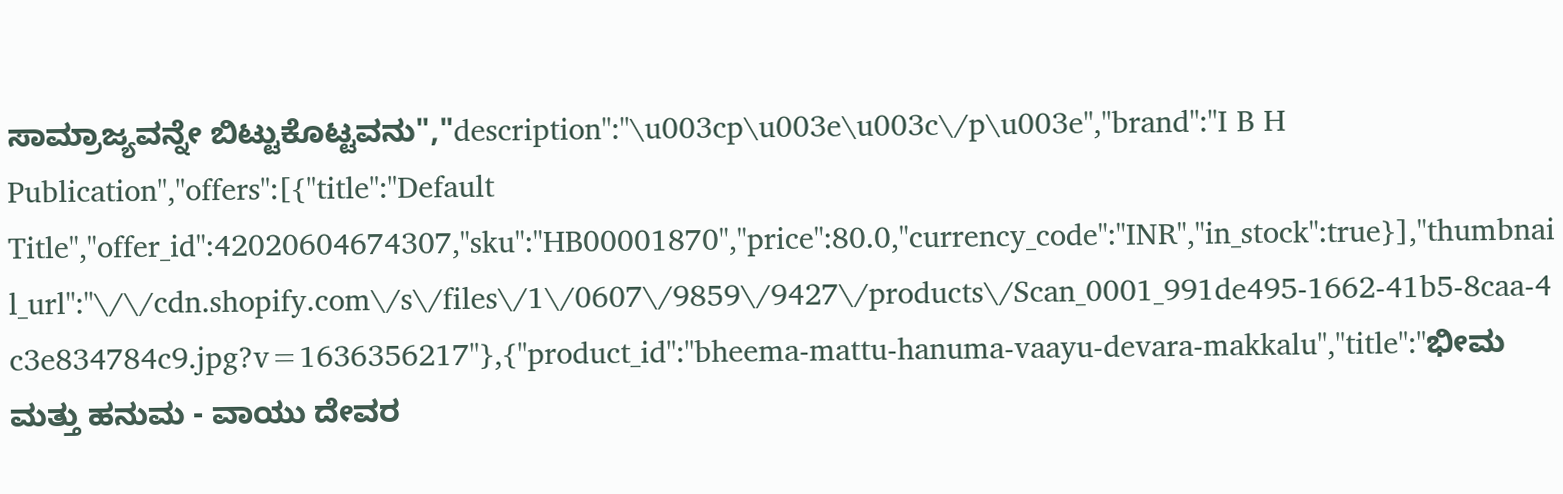ಸಾಮ್ರಾಜ್ಯವನ್ನೇ ಬಿಟ್ಟುಕೊಟ್ಟವನು","description":"\u003cp\u003e\u003c\/p\u003e","brand":"I B H Publication","offers":[{"title":"Default Title","offer_id":42020604674307,"sku":"HB00001870","price":80.0,"currency_code":"INR","in_stock":true}],"thumbnail_url":"\/\/cdn.shopify.com\/s\/files\/1\/0607\/9859\/9427\/products\/Scan_0001_991de495-1662-41b5-8caa-4c3e834784c9.jpg?v=1636356217"},{"product_id":"bheema-mattu-hanuma-vaayu-devara-makkalu","title":"ಭೀಮ ಮತ್ತು ಹನುಮ - ವಾಯು ದೇವರ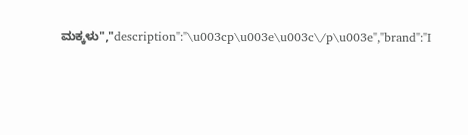ಮಕ್ಕಳು","description":"\u003cp\u003e\u003c\/p\u003e","brand":"I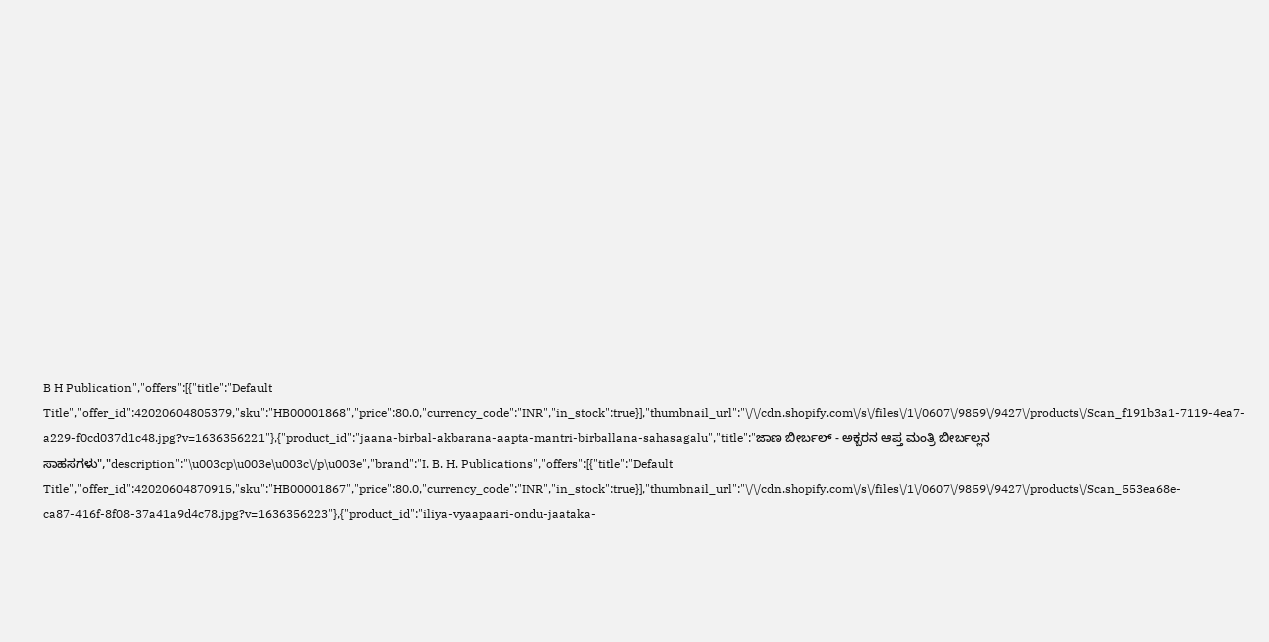B H Publication","offers":[{"title":"Default Title","offer_id":42020604805379,"sku":"HB00001868","price":80.0,"currency_code":"INR","in_stock":true}],"thumbnail_url":"\/\/cdn.shopify.com\/s\/files\/1\/0607\/9859\/9427\/products\/Scan_f191b3a1-7119-4ea7-a229-f0cd037d1c48.jpg?v=1636356221"},{"product_id":"jaana-birbal-akbarana-aapta-mantri-birballana-sahasagalu","title":"ಜಾಣ ಬೀರ್ಬಲ್ - ಅಕ್ಬರನ ಆಪ್ತ ಮಂತ್ರಿ ಬೀರ್ಬಲ್ಲನ ಸಾಹಸಗಳು","description":"\u003cp\u003e\u003c\/p\u003e","brand":"I. B. H. Publications","offers":[{"title":"Default Title","offer_id":42020604870915,"sku":"HB00001867","price":80.0,"currency_code":"INR","in_stock":true}],"thumbnail_url":"\/\/cdn.shopify.com\/s\/files\/1\/0607\/9859\/9427\/products\/Scan_553ea68e-ca87-416f-8f08-37a41a9d4c78.jpg?v=1636356223"},{"product_id":"iliya-vyaapaari-ondu-jaataka-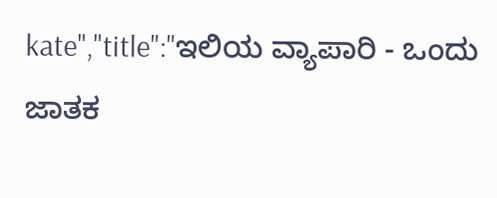kate","title":"ಇಲಿಯ ವ್ಯಾಪಾರಿ - ಒಂದು ಜಾತಕ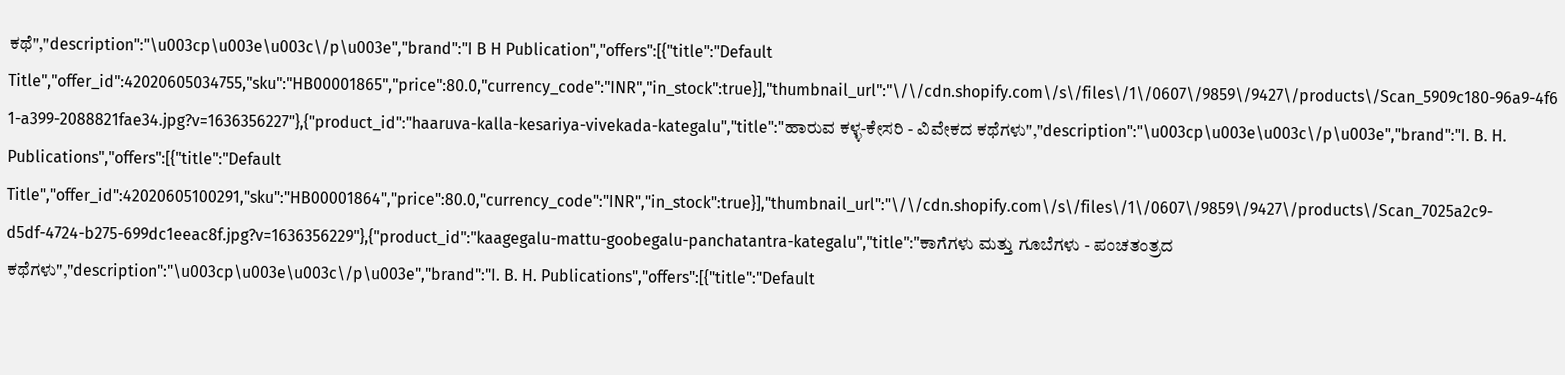ಕಥೆ","description":"\u003cp\u003e\u003c\/p\u003e","brand":"I B H Publication","offers":[{"title":"Default Title","offer_id":42020605034755,"sku":"HB00001865","price":80.0,"currency_code":"INR","in_stock":true}],"thumbnail_url":"\/\/cdn.shopify.com\/s\/files\/1\/0607\/9859\/9427\/products\/Scan_5909c180-96a9-4f61-a399-2088821fae34.jpg?v=1636356227"},{"product_id":"haaruva-kalla-kesariya-vivekada-kategalu","title":"ಹಾರುವ ಕಳ್ಳ-ಕೇಸರಿ - ವಿವೇಕದ ಕಥೆಗಳು","description":"\u003cp\u003e\u003c\/p\u003e","brand":"I. B. H. Publications","offers":[{"title":"Default Title","offer_id":42020605100291,"sku":"HB00001864","price":80.0,"currency_code":"INR","in_stock":true}],"thumbnail_url":"\/\/cdn.shopify.com\/s\/files\/1\/0607\/9859\/9427\/products\/Scan_7025a2c9-d5df-4724-b275-699dc1eeac8f.jpg?v=1636356229"},{"product_id":"kaagegalu-mattu-goobegalu-panchatantra-kategalu","title":"ಕಾಗೆಗಳು ಮತ್ತು ಗೂಬೆಗಳು - ಪಂಚತಂತ್ರದ ಕಥೆಗಳು","description":"\u003cp\u003e\u003c\/p\u003e","brand":"I. B. H. Publications","offers":[{"title":"Default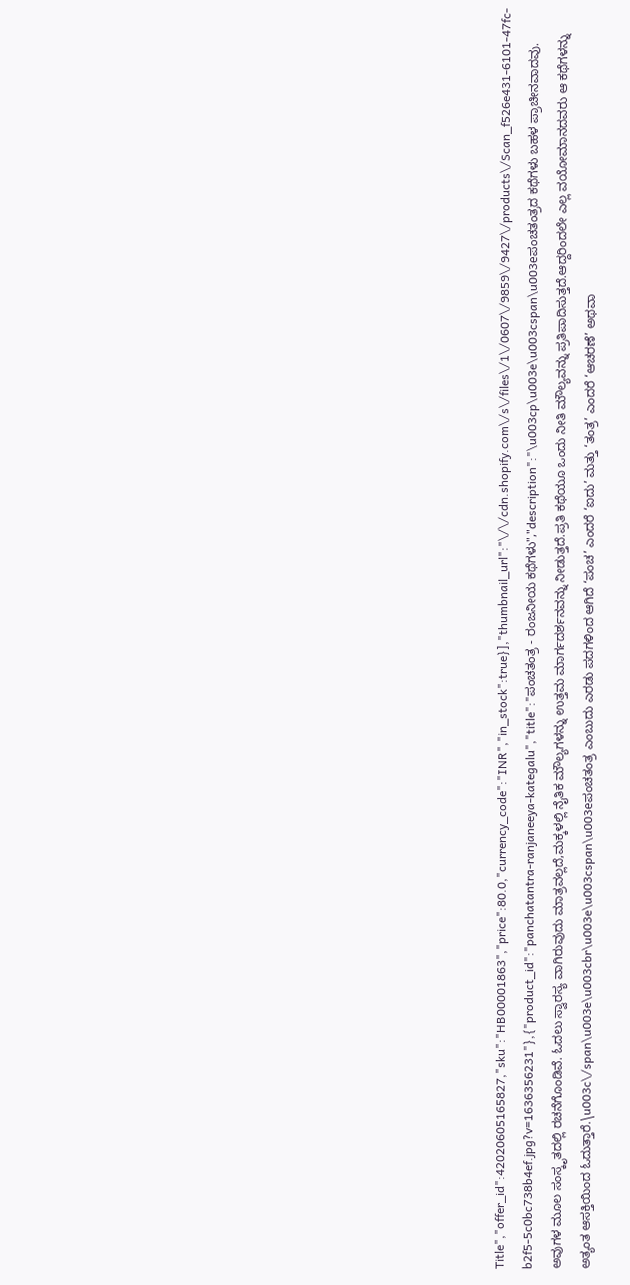Title","offer_id":42020605165827,"sku":"HB00001863","price":80.0,"currency_code":"INR","in_stock":true}],"thumbnail_url":"\/\/cdn.shopify.com\/s\/files\/1\/0607\/9859\/9427\/products\/Scan_f526e431-6101-47fc-b2f5-5c0bc738b4ef.jpg?v=1636356231"},{"product_id":"panchatantra-ranjaneeya-kategalu","title":"ಪಂಚತಂತ್ರ - ರಂಜನೀಯ ಕಥೆಗಳು","description":"\u003cp\u003e\u003cspan\u003eಪಂಚತಂತ್ರದ ಕಥೆಗಳು ಬಹಳ ಪ್ರಾಚೀನವಾದವು. ಅವುಗಳ ಮೂಲ ಸಂಸ್ಕೃತದಲ್ಲಿ ರಚನೆಗೊಂಡಿವೆ. ಓದಲು ಸ್ವಾರಸ್ಯ ವಾಗಿರುವುದು ಮಾತ್ರವಲ್ಲದೆ,ಮಕ್ಕಳಲ್ಲಿ ನೈತಿಕ ಮೌಲ್ಯಗಳನ್ನು ಉತ್ತಮ ಮಾರ್ಗದರ್ಶನವನ್ನು ನೀಡುತ್ತದೆ.ಪ್ರತಿ ಕಥೆಯೂ ಒಂದು ನೀತಿ ಮೌಲ್ಯವನ್ನು ಪ್ರತಿಪಾದಿಸುತ್ತದೆ.ಆದ್ದರಿಂದಲೇ ಎಲ್ಲ ವಯೋಮಾನದವರು ಆ ಕಥೆಗಳನ್ನು ಅತ್ಯಂತ ಆಸಕ್ತಿಯಿಂದ ಓದುತ್ತಾರೆ.\u003c\/span\u003e\u003cbr\u003e\u003cspan\u003eಪಂಚತಂತ್ರ ಎಂಬುದು ಎರಡು ಪದಗಳಿಂದ ಆಗಿದೆ ‘ಪಂಚ’ ಎಂದರೆ ‘ಐದು’ ಮತ್ತು ‘ತಂತ್ರ’ ಎಂದರೆ ‘ಆಚರಣೆ’ ಅಥವಾ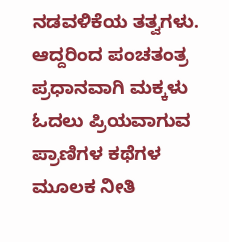ನಡವಳಿಕೆಯ ತತ್ವಗಳು. ಆದ್ದರಿಂದ ಪಂಚತಂತ್ರ ಪ್ರಧಾನವಾಗಿ ಮಕ್ಕಳು ಓದಲು ಪ್ರಿಯವಾಗುವ ಪ್ರಾಣಿಗಳ ಕಥೆಗಳ ಮೂಲಕ ನೀತಿ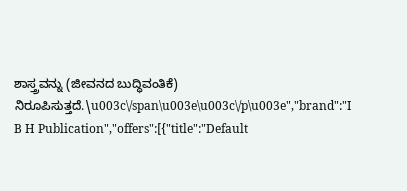ಶಾಸ್ತ್ರವನ್ನು (ಜೀವನದ ಬುದ್ಧಿವಂತಿಕೆ) ನಿರೂಪಿಸುತ್ತದೆ.\u003c\/span\u003e\u003c\/p\u003e","brand":"I B H Publication","offers":[{"title":"Default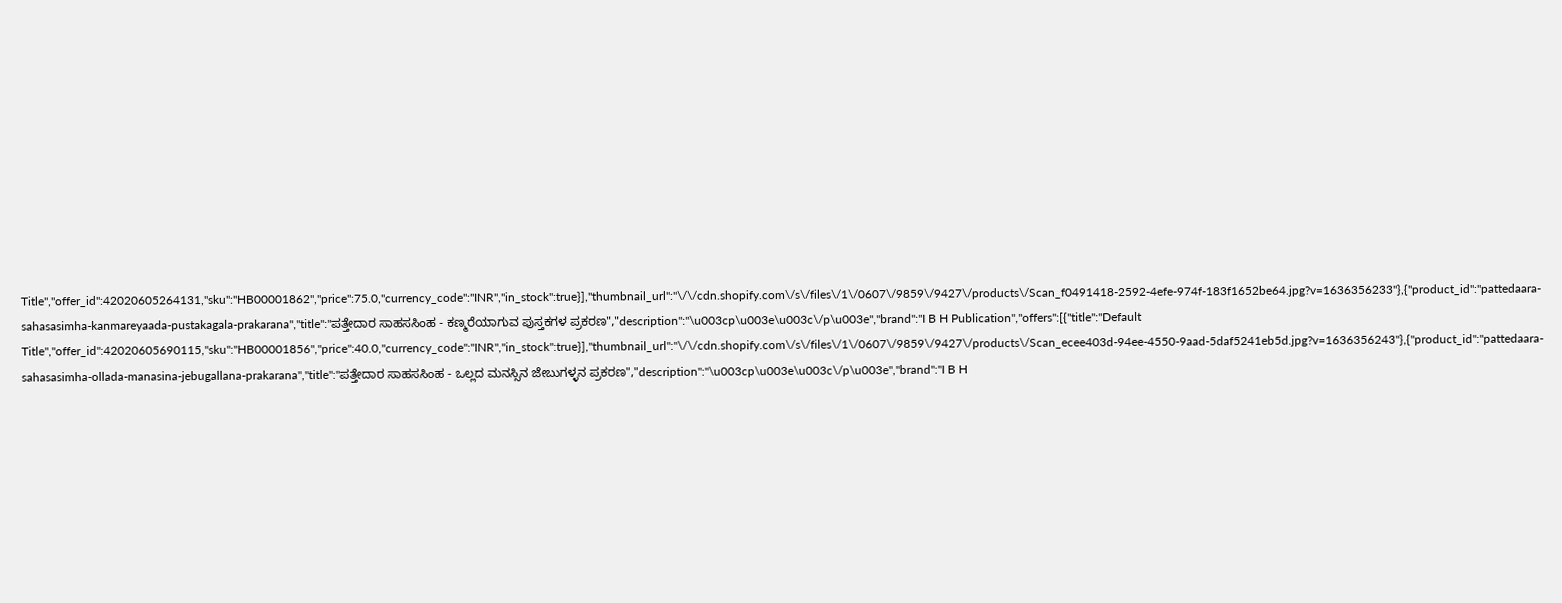Title","offer_id":42020605264131,"sku":"HB00001862","price":75.0,"currency_code":"INR","in_stock":true}],"thumbnail_url":"\/\/cdn.shopify.com\/s\/files\/1\/0607\/9859\/9427\/products\/Scan_f0491418-2592-4efe-974f-183f1652be64.jpg?v=1636356233"},{"product_id":"pattedaara-sahasasimha-kanmareyaada-pustakagala-prakarana","title":"ಪತ್ತೇದಾರ ಸಾಹಸಸಿಂಹ - ಕಣ್ಮರೆಯಾಗುವ ಪುಸ್ತಕಗಳ ಪ್ರಕರಣ","description":"\u003cp\u003e\u003c\/p\u003e","brand":"I B H Publication","offers":[{"title":"Default Title","offer_id":42020605690115,"sku":"HB00001856","price":40.0,"currency_code":"INR","in_stock":true}],"thumbnail_url":"\/\/cdn.shopify.com\/s\/files\/1\/0607\/9859\/9427\/products\/Scan_ecee403d-94ee-4550-9aad-5daf5241eb5d.jpg?v=1636356243"},{"product_id":"pattedaara-sahasasimha-ollada-manasina-jebugallana-prakarana","title":"ಪತ್ತೇದಾರ ಸಾಹಸಸಿಂಹ - ಒಲ್ಲದ ಮನಸ್ಸಿನ ಜೇಬುಗಳ್ಳನ ಪ್ರಕರಣ","description":"\u003cp\u003e\u003c\/p\u003e","brand":"I B H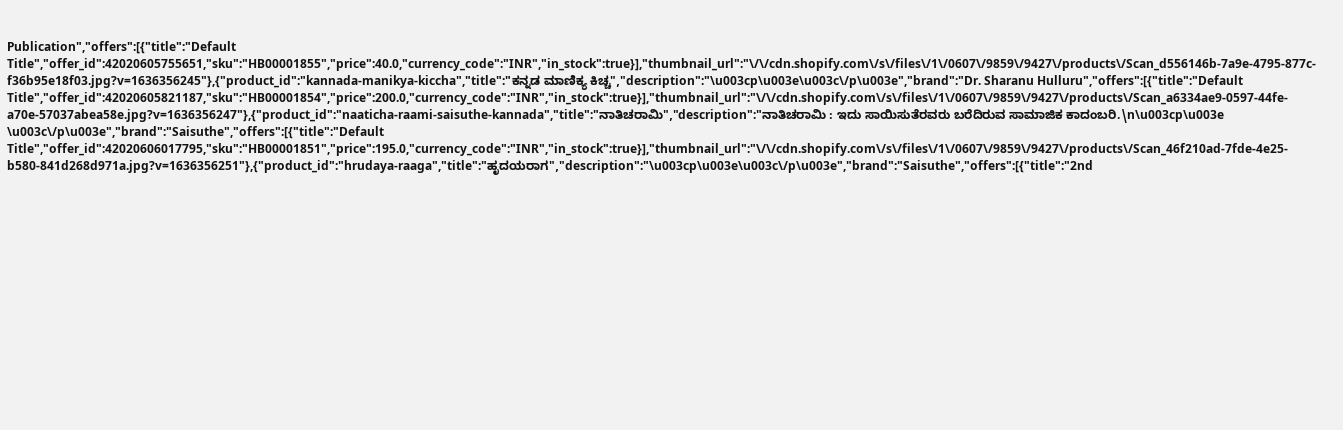Publication","offers":[{"title":"Default Title","offer_id":42020605755651,"sku":"HB00001855","price":40.0,"currency_code":"INR","in_stock":true}],"thumbnail_url":"\/\/cdn.shopify.com\/s\/files\/1\/0607\/9859\/9427\/products\/Scan_d556146b-7a9e-4795-877c-f36b95e18f03.jpg?v=1636356245"},{"product_id":"kannada-manikya-kiccha","title":"ಕನ್ನಡ ಮಾಣಿಕ್ಯ ಕಿಚ್ಚ","description":"\u003cp\u003e\u003c\/p\u003e","brand":"Dr. Sharanu Hulluru","offers":[{"title":"Default Title","offer_id":42020605821187,"sku":"HB00001854","price":200.0,"currency_code":"INR","in_stock":true}],"thumbnail_url":"\/\/cdn.shopify.com\/s\/files\/1\/0607\/9859\/9427\/products\/Scan_a6334ae9-0597-44fe-a70e-57037abea58e.jpg?v=1636356247"},{"product_id":"naaticha-raami-saisuthe-kannada","title":"ನಾತಿಚರಾಮಿ","description":"ನಾತಿಚರಾಮಿ : ಇದು ಸಾಯಿಸುತೆರವರು ಬರೆದಿರುವ ಸಾಮಾಜಿಕ ಕಾದಂಬರಿ.\n\u003cp\u003e \u003c\/p\u003e","brand":"Saisuthe","offers":[{"title":"Default Title","offer_id":42020606017795,"sku":"HB00001851","price":195.0,"currency_code":"INR","in_stock":true}],"thumbnail_url":"\/\/cdn.shopify.com\/s\/files\/1\/0607\/9859\/9427\/products\/Scan_46f210ad-7fde-4e25-b580-841d268d971a.jpg?v=1636356251"},{"product_id":"hrudaya-raaga","title":"ಹೃದಯರಾಗ","description":"\u003cp\u003e\u003c\/p\u003e","brand":"Saisuthe","offers":[{"title":"2nd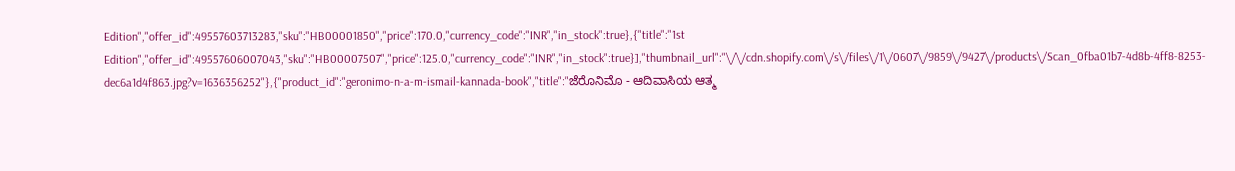Edition","offer_id":49557603713283,"sku":"HB00001850","price":170.0,"currency_code":"INR","in_stock":true},{"title":"1st Edition","offer_id":49557606007043,"sku":"HB00007507","price":125.0,"currency_code":"INR","in_stock":true}],"thumbnail_url":"\/\/cdn.shopify.com\/s\/files\/1\/0607\/9859\/9427\/products\/Scan_0fba01b7-4d8b-4ff8-8253-dec6a1d4f863.jpg?v=1636356252"},{"product_id":"geronimo-n-a-m-ismail-kannada-book","title":"ಜೆರೊನಿಮೊ - ಆದಿವಾಸಿಯ ಆತ್ಮ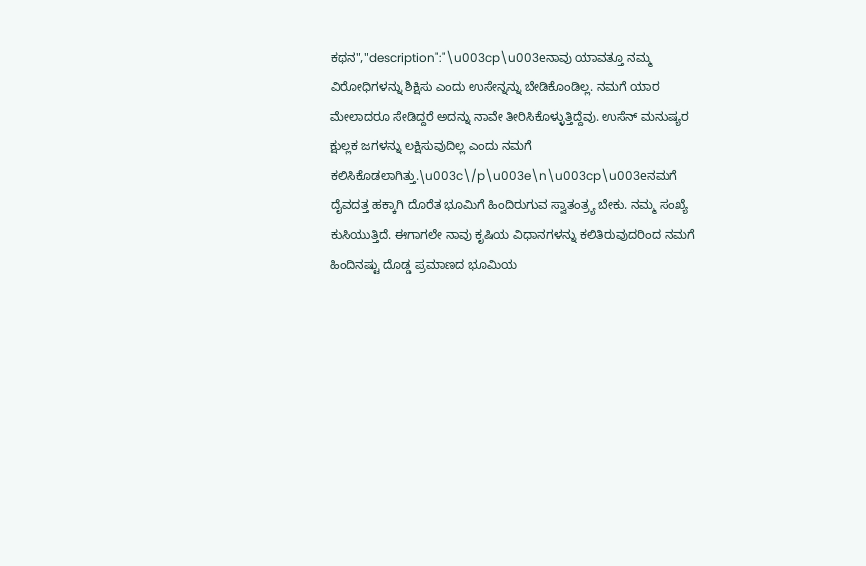ಕಥನ","description":"\u003cp\u003eನಾವು ಯಾವತ್ತೂ ನಮ್ಮ ವಿರೋಧಿಗಳನ್ನು ಶಿಕ್ಷಿಸು ಎಂದು ಉಸೇನ್ನನ್ನು ಬೇಡಿಕೊಂಡಿಲ್ಲ. ನಮಗೆ ಯಾರ ಮೇಲಾದರೂ ಸೇಡಿದ್ದರೆ ಅದನ್ನು ನಾವೇ ತೀರಿಸಿಕೊಳ್ಳುತ್ತಿದ್ದೆವು. ಉಸೆನ್ ಮನುಷ್ಯರ ಕ್ಷುಲ್ಲಕ ಜಗಳನ್ನು ಲಕ್ಷಿಸುವುದಿಲ್ಲ ಎಂದು ನಮಗೆ ಕಲಿಸಿಕೊಡಲಾಗಿತ್ತು.\u003c\/p\u003e\n\u003cp\u003eನಮಗೆ ದೈವದತ್ತ ಹಕ್ಕಾಗಿ ದೊರೆತ ಭೂಮಿಗೆ ಹಿಂದಿರುಗುವ ಸ್ವಾತಂತ್ರ್ಯ ಬೇಕು. ನಮ್ಮ ಸಂಖ್ಯೆ ಕುಸಿಯುತ್ತಿದೆ. ಈಗಾಗಲೇ ನಾವು ಕೃಷಿಯ ವಿಧಾನಗಳನ್ನು ಕಲಿತಿರುವುದರಿಂದ ನಮಗೆ ಹಿಂದಿನಷ್ಟು ದೊಡ್ಡ ಪ್ರಮಾಣದ ಭೂಮಿಯ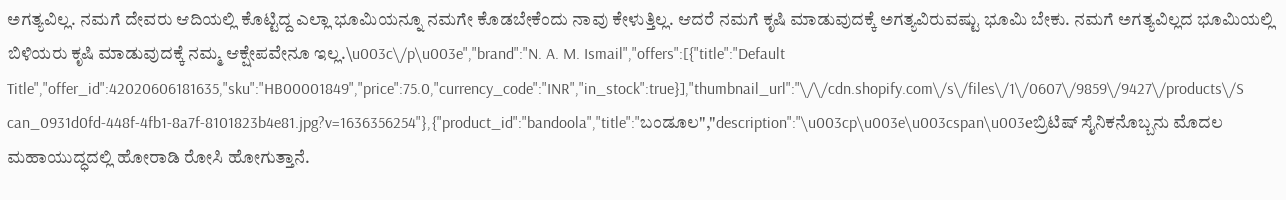ಅಗತ್ಯವಿಲ್ಲ. ನಮಗೆ ದೇವರು ಆದಿಯಲ್ಲಿ ಕೊಟ್ಟಿದ್ದ ಎಲ್ಲಾ ಭೂಮಿಯನ್ನೂ ನಮಗೇ ಕೊಡಬೇಕೆಂದು ನಾವು ಕೇಳುತ್ತಿಲ್ಲ. ಆದರೆ ನಮಗೆ ಕೃಷಿ ಮಾಡುವುದಕ್ಕೆ ಅಗತ್ಯವಿರುವಷ್ಟು ಭೂಮಿ ಬೇಕು. ನಮಗೆ ಅಗತ್ಯವಿಲ್ಲದ ಭೂಮಿಯಲ್ಲಿ ಬಿಳಿಯರು ಕೃಷಿ ಮಾಡುವುದಕ್ಕೆ ನಮ್ಮ ಆಕ್ಷೇಪವೇನೂ ಇಲ್ಲ.\u003c\/p\u003e","brand":"N. A. M. Ismail","offers":[{"title":"Default Title","offer_id":42020606181635,"sku":"HB00001849","price":75.0,"currency_code":"INR","in_stock":true}],"thumbnail_url":"\/\/cdn.shopify.com\/s\/files\/1\/0607\/9859\/9427\/products\/Scan_0931d0fd-448f-4fb1-8a7f-8101823b4e81.jpg?v=1636356254"},{"product_id":"bandoola","title":"ಬಂಡೂಲ","description":"\u003cp\u003e\u003cspan\u003eಬ್ರಿಟಿಷ್ ಸೈನಿಕನೊಬ್ಬನು ಮೊದಲ ಮಹಾಯುದ್ಧದಲ್ಲಿ ಹೋರಾಡಿ ರೋಸಿ ಹೋಗುತ್ತಾನೆ.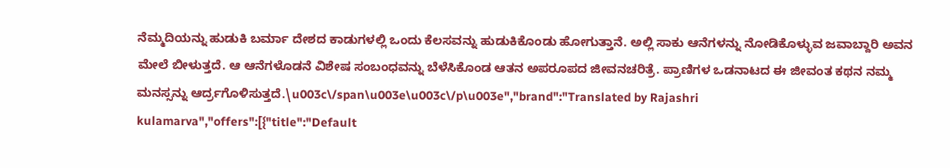ನೆಮ್ಮದಿಯನ್ನು ಹುಡುಕಿ ಬರ್ಮಾ ದೇಶದ ಕಾಡುಗಳಲ್ಲಿ ಒಂದು ಕೆಲಸವನ್ನು ಹುಡುಕಿಕೊಂಡು ಹೋಗುತ್ತಾನೆ. ಅಲ್ಲಿ ಸಾಕು ಆನೆಗಳನ್ನು ನೋಡಿಕೊಳ್ಳುವ ಜವಾಬ್ದಾರಿ ಅವನ ಮೇಲೆ ಬೀಳುತ್ತದೆ. ಆ ಆನೆಗಳೊಡನೆ ವಿಶೇಷ ಸಂಬಂಧವನ್ನು ಬೆಳೆಸಿಕೊಂಡ ಆತನ ಅಪರೂಪದ ಜೀವನಚರಿತ್ರೆ. ಪ್ರಾಣಿಗಳ ಒಡನಾಟದ ಈ ಜೀವಂತ ಕಥನ ನಮ್ಮ ಮನಸ್ಸನ್ನು ಆರ್ದ್ರಗೊಳಿಸುತ್ತದೆ.\u003c\/span\u003e\u003c\/p\u003e","brand":"Translated by Rajashri kulamarva","offers":[{"title":"Default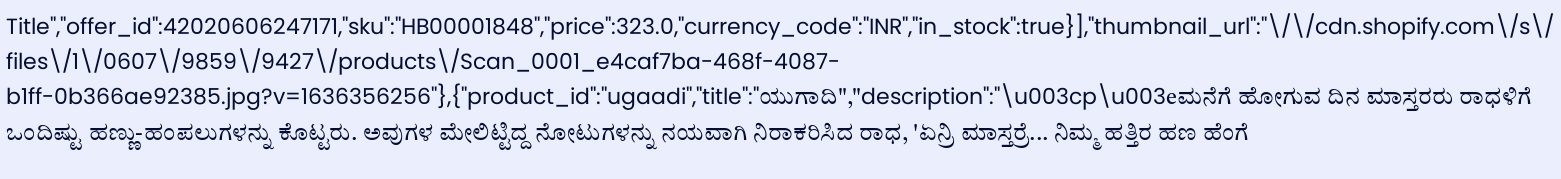Title","offer_id":42020606247171,"sku":"HB00001848","price":323.0,"currency_code":"INR","in_stock":true}],"thumbnail_url":"\/\/cdn.shopify.com\/s\/files\/1\/0607\/9859\/9427\/products\/Scan_0001_e4caf7ba-468f-4087-b1ff-0b366ae92385.jpg?v=1636356256"},{"product_id":"ugaadi","title":"ಯುಗಾದಿ","description":"\u003cp\u003eಮನೆಗೆ ಹೋಗುವ ದಿನ ಮಾಸ್ತರರು ರಾಧಳಿಗೆ ಒಂದಿಷ್ಟು ಹಣ್ಣು-ಹಂಪಲುಗಳನ್ನು ಕೊಟ್ಟರು. ಅವುಗಳ ಮೇಲಿಟ್ಟಿದ್ದ ನೋಟುಗಳನ್ನು ನಯವಾಗಿ ನಿರಾಕರಿಸಿದ ರಾಧ, 'ಏನ್ರಿ ಮಾಸ್ತರ್ರೆ... ನಿಮ್ಮ ಹತ್ತಿರ ಹಣ ಹೆಂಗೆ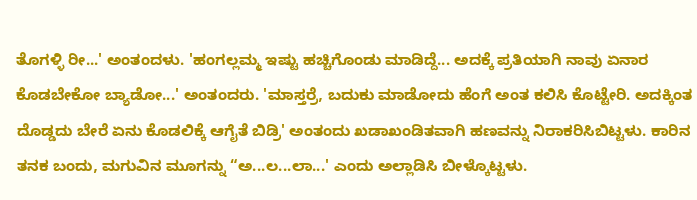ತೊಗಳ್ಳಿ ರೀ...' ಅಂತಂದಳು. 'ಹಂಗಲ್ಲಮ್ಮ ಇಷ್ಟು ಹಚ್ಚಿಗೊಂಡು ಮಾಡಿದ್ದೆ... ಅದಕ್ಕೆ ಪ್ರತಿಯಾಗಿ ನಾವು ಏನಾರ ಕೊಡಬೇಕೋ ಬ್ಯಾಡೋ...' ಅಂತಂದರು. 'ಮಾಸ್ತರ್ರೆ, ಬದುಕು ಮಾಡೋದು ಹೆಂಗೆ ಅಂತ ಕಲಿಸಿ ಕೊಟ್ಟೇರಿ. ಅದಕ್ಕಿಂತ ದೊಡ್ಡದು ಬೇರೆ ಏನು ಕೊಡಲಿಕ್ಕೆ ಆಗೈತೆ ಬಿಡ್ರಿ' ಅಂತಂದು ಖಡಾಖಂಡಿತವಾಗಿ ಹಣವನ್ನು ನಿರಾಕರಿಸಿಬಿಟ್ಟಳು. ಕಾರಿನ ತನಕ ಬಂದು, ಮಗುವಿನ ಮೂಗನ್ನು “ಅ...ಲ...ಲಾ...' ಎಂದು ಅಲ್ಲಾಡಿಸಿ ಬೀಳ್ಕೊಟ್ಟಳು.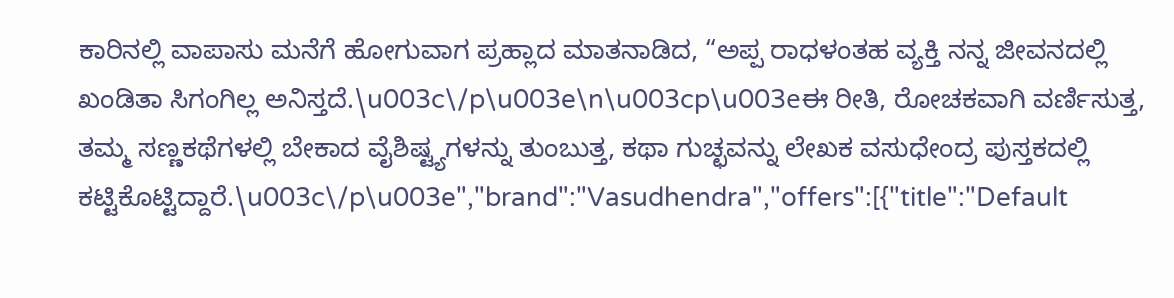ಕಾರಿನಲ್ಲಿ ವಾಪಾಸು ಮನೆಗೆ ಹೋಗುವಾಗ ಪ್ರಹ್ಲಾದ ಮಾತನಾಡಿದ, “ಅಪ್ಪ ರಾಧಳಂತಹ ವ್ಯಕ್ತಿ ನನ್ನ ಜೀವನದಲ್ಲಿ ಖಂಡಿತಾ ಸಿಗಂಗಿಲ್ಲ ಅನಿಸ್ತದೆ.\u003c\/p\u003e\n\u003cp\u003eಈ ರೀತಿ, ರೋಚಕವಾಗಿ ವರ್ಣಿಸುತ್ತ, ತಮ್ಮ ಸಣ್ಣಕಥೆಗಳಲ್ಲಿ ಬೇಕಾದ ವೈಶಿಷ್ಟ್ಯಗಳನ್ನು ತುಂಬುತ್ತ, ಕಥಾ ಗುಚ್ಛವನ್ನು ಲೇಖಕ ವಸುಧೇಂದ್ರ ಪುಸ್ತಕದಲ್ಲಿ ಕಟ್ಟಿಕೊಟ್ಟಿದ್ದಾರೆ.\u003c\/p\u003e","brand":"Vasudhendra","offers":[{"title":"Default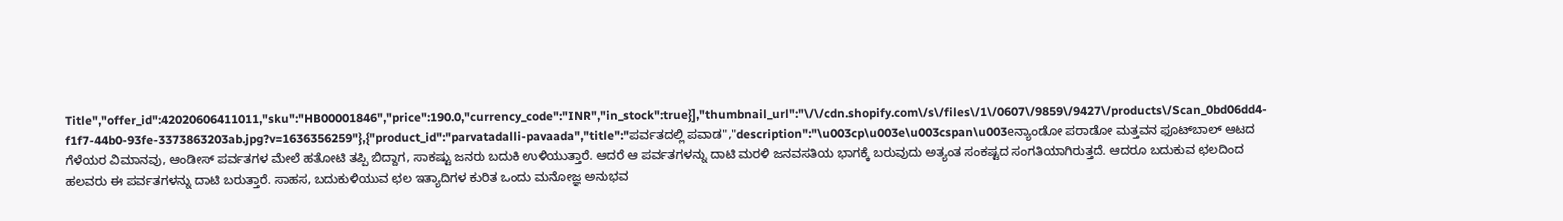Title","offer_id":42020606411011,"sku":"HB00001846","price":190.0,"currency_code":"INR","in_stock":true}],"thumbnail_url":"\/\/cdn.shopify.com\/s\/files\/1\/0607\/9859\/9427\/products\/Scan_0bd06dd4-f1f7-44b0-93fe-3373863203ab.jpg?v=1636356259"},{"product_id":"parvatadalli-pavaada","title":"ಪರ್ವತದಲ್ಲಿ ಪವಾಡ","description":"\u003cp\u003e\u003cspan\u003eನ್ಯಾಂಡೋ ಪರಾಡೋ ಮತ್ತವನ ಫೂಟ್‌ಬಾಲ್ ಆಟದ ಗೆಳೆಯರ ವಿಮಾನವು, ಆಂಡೀಸ್ ಪರ್ವತಗಳ ಮೇಲೆ ಹತೋಟಿ ತಪ್ಪಿ ಬಿದ್ದಾಗ, ಸಾಕಷ್ಟು ಜನರು ಬದುಕಿ ಉಳಿಯುತ್ತಾರೆ. ಆದರೆ ಆ ಪರ್ವತಗಳನ್ನು ದಾಟಿ ಮರಳಿ ಜನವಸತಿಯ ಭಾಗಕ್ಕೆ ಬರುವುದು ಅತ್ಯಂತ ಸಂಕಷ್ಟದ ಸಂಗತಿಯಾಗಿರುತ್ತದೆ. ಆದರೂ ಬದುಕುವ ಛಲದಿಂದ ಹಲವರು ಈ ಪರ್ವತಗಳನ್ನು ದಾಟಿ ಬರುತ್ತಾರೆ. ಸಾಹಸ, ಬದುಕುಳಿಯುವ ಛಲ ಇತ್ಯಾದಿಗಳ ಕುರಿತ ಒಂದು ಮನೋಜ್ಞ ಅನುಭವ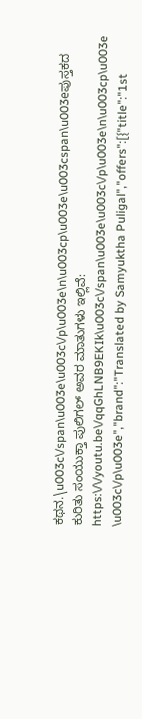ಕಥನ.\u003c\/span\u003e\u003c\/p\u003e\n\u003cp\u003e\u003cspan\u003eಪುಸ್ತಕದ ಕುರಿತು ಸಂಯುಕ್ತಾ ಪುಲಿಗಲ್ ಅವರ ಮಾತುಗಳು ಇಲ್ಲಿವೆ: https:\/\/youtu.be\/qqGhLNB9EKIk\u003c\/span\u003e\u003c\/p\u003e\n\u003cp\u003e \u003c\/p\u003e","brand":"Translated by Samyuktha Puligal","offers":[{"title":"1st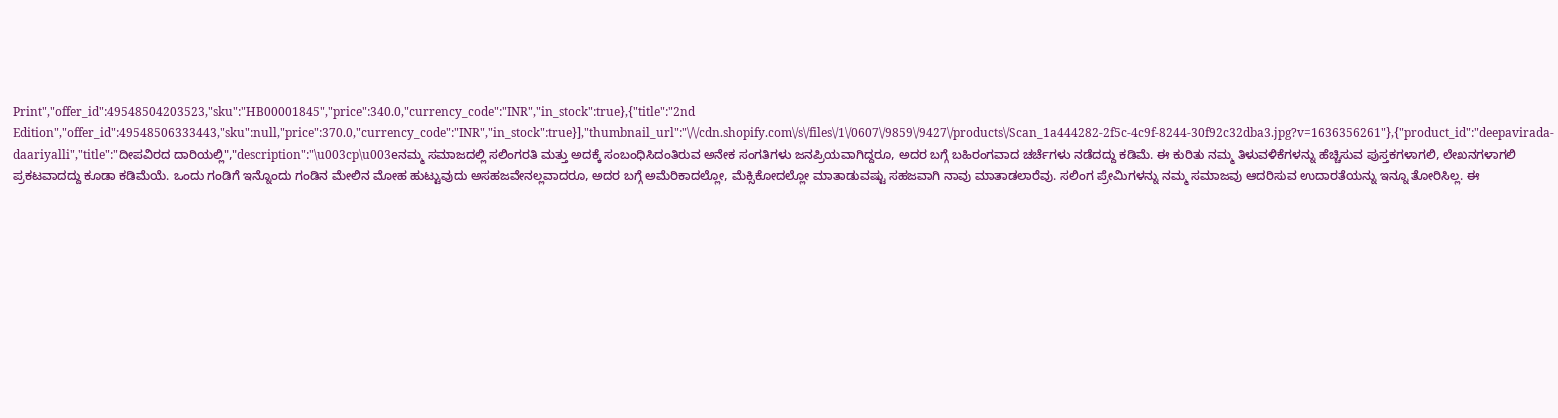Print","offer_id":49548504203523,"sku":"HB00001845","price":340.0,"currency_code":"INR","in_stock":true},{"title":"2nd Edition","offer_id":49548506333443,"sku":null,"price":370.0,"currency_code":"INR","in_stock":true}],"thumbnail_url":"\/\/cdn.shopify.com\/s\/files\/1\/0607\/9859\/9427\/products\/Scan_1a444282-2f5c-4c9f-8244-30f92c32dba3.jpg?v=1636356261"},{"product_id":"deepavirada-daariyalli","title":"ದೀಪವಿರದ ದಾರಿಯಲ್ಲಿ","description":"\u003cp\u003eನಮ್ಮ ಸಮಾಜದಲ್ಲಿ ಸಲಿಂಗರತಿ ಮತ್ತು ಅದಕ್ಕೆ ಸಂಬಂಧಿಸಿದಂತಿರುವ ಅನೇಕ ಸಂಗತಿಗಳು ಜನಪ್ರಿಯವಾಗಿದ್ದರೂ, ಅದರ ಬಗ್ಗೆ ಬಹಿರಂಗವಾದ ಚರ್ಚೆಗಳು ನಡೆದದ್ದು ಕಡಿಮೆ. ಈ ಕುರಿತು ನಮ್ಮ ತಿಳುವಳಿಕೆಗಳನ್ನು ಹೆಚ್ಚಿಸುವ ಪುಸ್ತಕಗಳಾಗಲಿ, ಲೇಖನಗಳಾಗಲಿ ಪ್ರಕಟವಾದದ್ದು ಕೂಡಾ ಕಡಿಮೆಯೆ. ಒಂದು ಗಂಡಿಗೆ ಇನ್ನೊಂದು ಗಂಡಿನ ಮೇಲಿನ ಮೋಹ ಹುಟ್ಟುವುದು ಅಸಹಜವೇನಲ್ಲವಾದರೂ, ಅದರ ಬಗ್ಗೆ ಅಮೆರಿಕಾದಲ್ಲೋ, ಮೆಕ್ಸಿಕೋದಲ್ಲೋ ಮಾತಾಡುವಷ್ಟು ಸಹಜವಾಗಿ ನಾವು ಮಾತಾಡಲಾರೆವು. ಸಲಿಂಗ ಪ್ರೇಮಿಗಳನ್ನು ನಮ್ಮ ಸಮಾಜವು ಆದರಿಸುವ ಉದಾರತೆಯನ್ನು ಇನ್ನೂ ತೋರಿಸಿಲ್ಲ. ಈ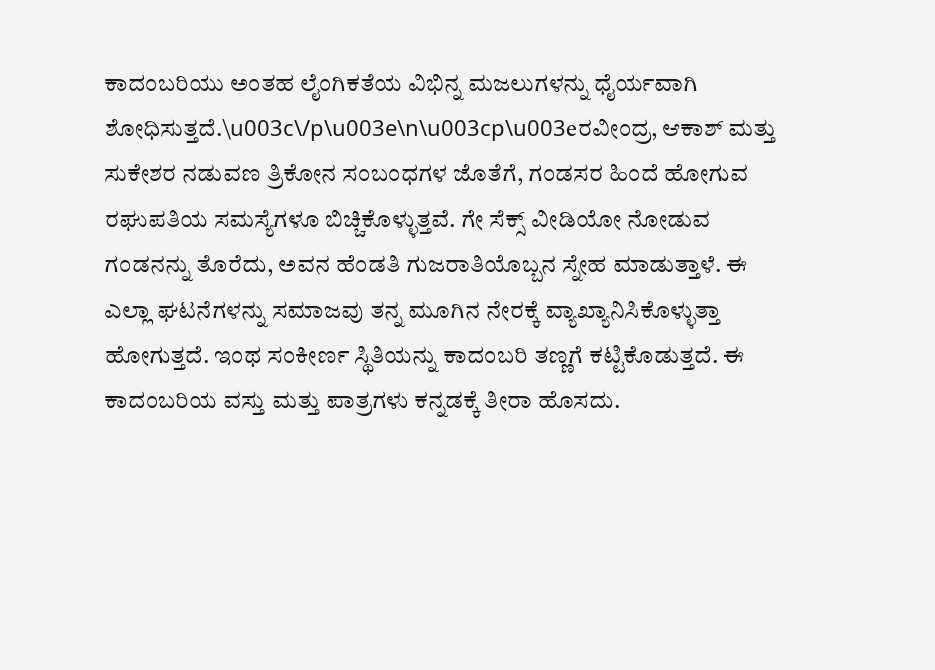ಕಾದಂಬರಿಯು ಅಂತಹ ಲೈಂಗಿಕತೆಯ ವಿಭಿನ್ನ ಮಜಲುಗಳನ್ನು ಧೈರ್ಯವಾಗಿ ಶೋಧಿಸುತ್ತದೆ.\u003c\/p\u003e\n\u003cp\u003eರವೀಂದ್ರ, ಆಕಾಶ್ ಮತ್ತು ಸುಕೇಶರ ನಡುವಣ ತ್ರಿಕೋನ ಸಂಬಂಧಗಳ ಜೊತೆಗೆ, ಗಂಡಸರ ಹಿಂದೆ ಹೋಗುವ ರಘುಪತಿಯ ಸಮಸ್ಯೆಗಳೂ ಬಿಚ್ಚಿಕೊಳ್ಳುತ್ತವೆ. ಗೇ ಸೆಕ್ಸ್ ವೀಡಿಯೋ ನೋಡುವ ಗಂಡನನ್ನು ತೊರೆದು, ಅವನ ಹೆಂಡತಿ ಗುಜರಾತಿಯೊಬ್ಬನ ಸ್ನೇಹ ಮಾಡುತ್ತಾಳೆ. ಈ ಎಲ್ಲಾ ಘಟನೆಗಳನ್ನು ಸಮಾಜವು ತನ್ನ ಮೂಗಿನ ನೇರಕ್ಕೆ ವ್ಯಾಖ್ಯಾನಿಸಿಕೊಳ್ಳುತ್ತಾ ಹೋಗುತ್ತದೆ. ಇಂಥ ಸಂಕೀರ್ಣ ಸ್ಥಿತಿಯನ್ನು ಕಾದಂಬರಿ ತಣ್ಣಗೆ ಕಟ್ಟಿಕೊಡುತ್ತದೆ. ಈ ಕಾದಂಬರಿಯ ವಸ್ತು ಮತ್ತು ಪಾತ್ರಗಳು ಕನ್ನಡಕ್ಕೆ ತೀರಾ ಹೊಸದು.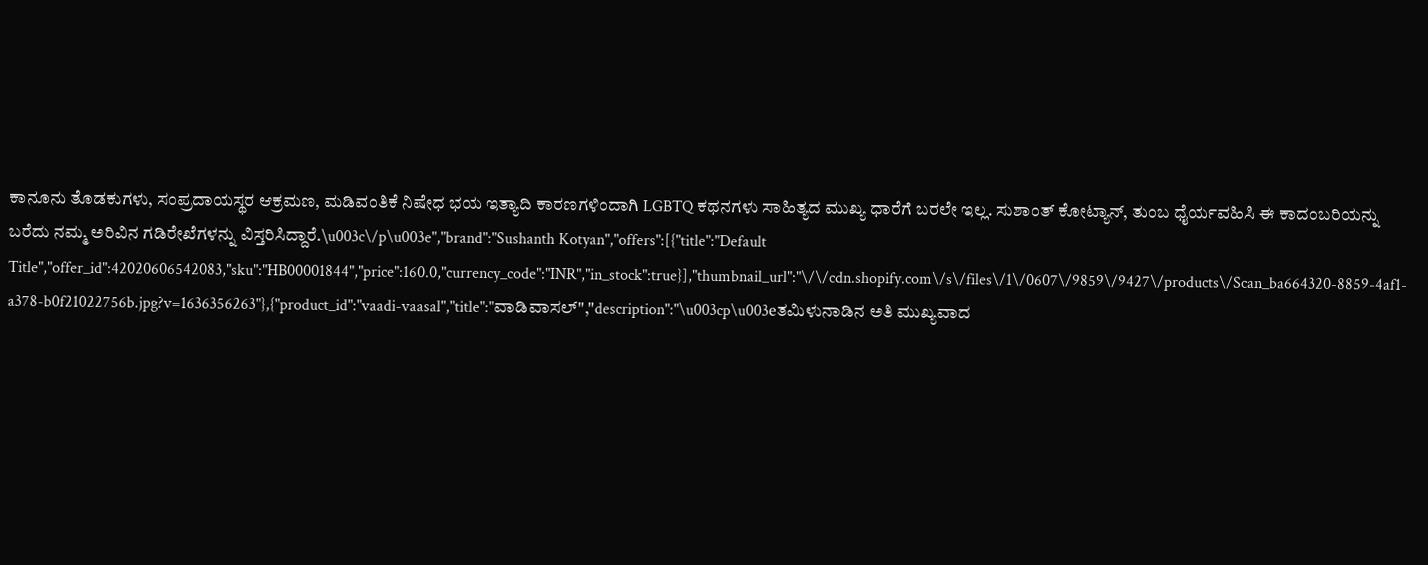ಕಾನೂನು ತೊಡಕುಗಳು, ಸಂಪ್ರದಾಯಸ್ಥರ ಆಕ್ರಮಣ, ಮಡಿವಂತಿಕೆ ನಿಷೇಧ ಭಯ ಇತ್ಯಾದಿ ಕಾರಣಗಳಿಂದಾಗಿ LGBTQ ಕಥನಗಳು ಸಾಹಿತ್ಯದ ಮುಖ್ಯ ಧಾರೆಗೆ ಬರಲೇ ಇಲ್ಲ. ಸುಶಾಂತ್ ಕೋಟ್ಯಾನ್, ತುಂಬ ಧೈರ್ಯವಹಿಸಿ ಈ ಕಾದಂಬರಿಯನ್ನು ಬರೆದು ನಮ್ಮ ಅರಿವಿನ ಗಡಿರೇಖೆಗಳನ್ನು ವಿಸ್ತರಿಸಿದ್ದಾರೆ.\u003c\/p\u003e","brand":"Sushanth Kotyan","offers":[{"title":"Default Title","offer_id":42020606542083,"sku":"HB00001844","price":160.0,"currency_code":"INR","in_stock":true}],"thumbnail_url":"\/\/cdn.shopify.com\/s\/files\/1\/0607\/9859\/9427\/products\/Scan_ba664320-8859-4af1-a378-b0f21022756b.jpg?v=1636356263"},{"product_id":"vaadi-vaasal","title":"ವಾಡಿವಾಸಲ್","description":"\u003cp\u003eತಮಿಳುನಾಡಿನ ಅತಿ ಮುಖ್ಯವಾದ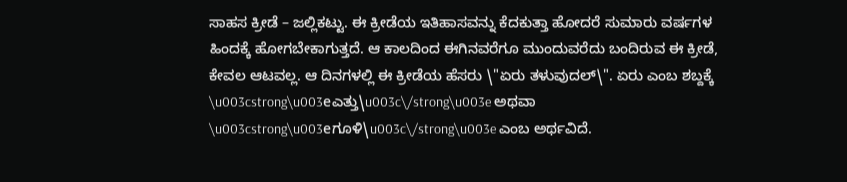ಸಾಹಸ ಕ್ರೀಡೆ – ಜಲ್ಲಿಕಟ್ಟು. ಈ ಕ್ರೀಡೆಯ ಇತಿಹಾಸವನ್ನು ಕೆದಕುತ್ತಾ ಹೋದರೆ ಸುಮಾರು ವರ್ಷಗಳ ಹಿಂದಕ್ಕೆ ಹೋಗಬೇಕಾಗುತ್ತದೆ. ಆ ಕಾಲದಿಂದ ಈಗಿನವರೆಗೂ ಮುಂದುವರೆದು ಬಂದಿರುವ ಈ ಕ್ರೀಡೆ, ಕೇವಲ ಆಟವಲ್ಲ. ಆ ದಿನಗಳಲ್ಲಿ ಈ ಕ್ರೀಡೆಯ ಹೆಸರು \"ಏರು ತಳುವುದಲ್\". ಏರು ಎಂಬ ಶಬ್ದಕ್ಕೆ \u003cstrong\u003eಎತ್ತು\u003c\/strong\u003e ಅಥವಾ \u003cstrong\u003eಗೂಳಿ\u003c\/strong\u003e ಎಂಬ ಅರ್ಥವಿದೆ.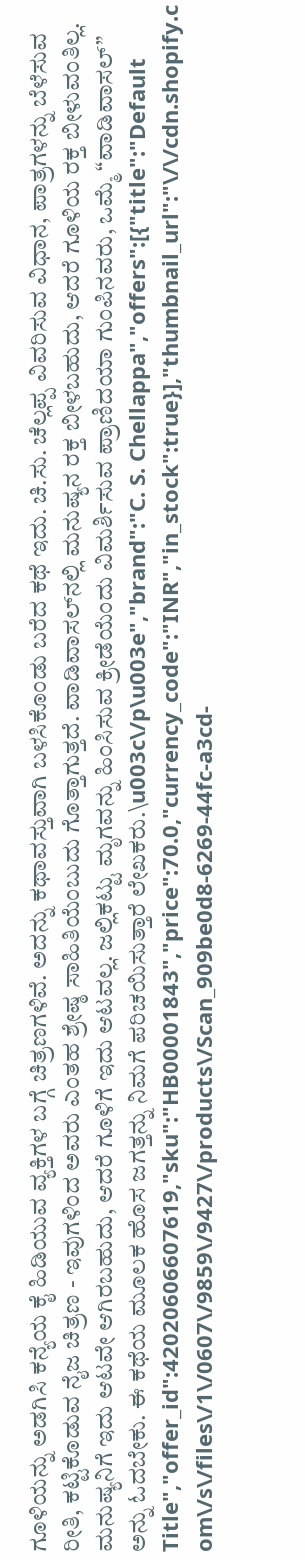ಗೂಳಿಯನ್ನು ಅಡಗಿಸಿ ಕನ್ಯೆಯ ಕೈ ಹಿಡಿಯುವ ವ್ಯಕ್ತಿಗಳ ಬಗ್ಗೆ ಚಿತ್ರಣಗಳಿವೆ. ಅದನ್ನು ಕಥಾವಸ್ತುವಾಗಿ ಬಳಸಿಕೊಂಡು ಬರೆದ ಕಥೆ ಇದು. ಚಿ.ಸು. ಚೆಲ್ಲಪ್ಪ ವಿವರಿಸುವ ವಿಧಾನ, ಪಾತ್ರಗಳನ್ನು ಬೆಳೆಸುವ ರೀತಿ, ಕಟ್ಟಿಕೊಡುವ ನೈಜ ಚಿತ್ರಣ - ಇವುಗಳಿಂದ ಅವರು ಎಂತಹ ಶ್ರೇಷ್ಠ ಸಾಹಿತಿಯೆಂಬುದು ಗೊತ್ತಾಗುತ್ತದೆ. ವಾಡಿವಾಸಲ್‌ನಲ್ಲಿ ಮನುಷ್ಯನ ರಕ್ತ ಬೀಳಬಹುದು, ಆದರೆ ಗೂಳಿಯ ರಕ್ತ ಬೀಳುವಂತಿಲ್ಲ. ಮನುಷ್ಯನಿಗೆ ಇದು ಆಟವೇ ಆಗಿರಬಹುದು, ಆದರೆ ಗೂಳಿಗೆ ಇದು ಆಟವಲ್ಲ. ಜಲ್ಲಿಕಟ್ಟು ಮೃಗವನ್ನು ಹಿಂಸಿಸುವ ಕ್ರೀಡೆಯೆಂದು ವಿಮರ್ಶಿಸುವ ಪ್ರಾಣಿದಯಾ ಗುಂಪಿನವರು, ಒಮ್ಮೆ “ವಾಡಿವಾಸಲ್‌” ಅನ್ನು ಓದಬೇಕು. ಈ ಕಥೆಯ ಮೂಲಕ ಹೊಸ ಜಗತ್ತನ್ನು ನಿಮಗೆ ಪರಿಚಯಿಸುತ್ತಾರೆ ಲೇಖಕರು.\u003c\/p\u003e","brand":"C. S. Chellappa","offers":[{"title":"Default Title","offer_id":42020606607619,"sku":"HB00001843","price":70.0,"currency_code":"INR","in_stock":true}],"thumbnail_url":"\/\/cdn.shopify.com\/s\/files\/1\/0607\/9859\/9427\/products\/Scan_909be0d8-6269-44fc-a3cd-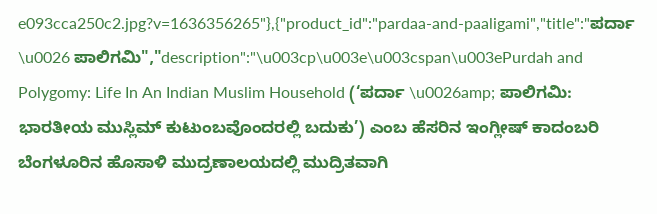e093cca250c2.jpg?v=1636356265"},{"product_id":"pardaa-and-paaligami","title":"ಪರ್ದಾ \u0026 ಪಾಲಿಗಮಿ","description":"\u003cp\u003e\u003cspan\u003ePurdah and Polygomy: Life In An Indian Muslim Household (‘ಪರ್ದಾ \u0026amp; ಪಾಲಿಗಮಿ: ಭಾರತೀಯ ಮುಸ್ಲಿಮ್ ಕುಟುಂಬವೊಂದರಲ್ಲಿ ಬದುಕು’) ಎಂಬ ಹೆಸರಿನ ಇಂಗ್ಲೀಷ್ ಕಾದಂಬರಿ ಬೆಂಗಳೂರಿನ ಹೊಸಾಳಿ ಮುದ್ರಣಾಲಯದಲ್ಲಿ ಮುದ್ರಿತವಾಗಿ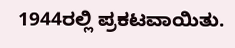1944ರಲ್ಲಿ ಪ್ರಕಟವಾಯಿತು.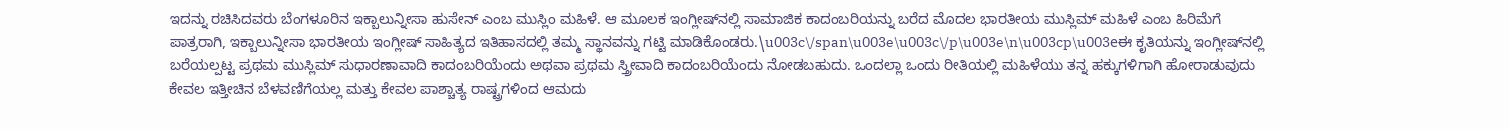ಇದನ್ನು ರಚಿಸಿದವರು ಬೆಂಗಳೂರಿನ ಇಕ್ಬಾಲುನ್ನೀಸಾ ಹುಸೇನ್ ಎಂಬ ಮುಸ್ಲಿಂ ಮಹಿಳೆ. ಆ ಮೂಲಕ ಇಂಗ್ಲೀಷ್‌ನಲ್ಲಿ ಸಾಮಾಜಿಕ ಕಾದಂಬರಿಯನ್ನು ಬರೆದ ಮೊದಲ ಭಾರತೀಯ ಮುಸ್ಲಿಮ್ ಮಹಿಳೆ ಎಂಬ ಹಿರಿಮೆಗೆ ಪಾತ್ರರಾಗಿ, ಇಕ್ಬಾಲುನ್ನೀಸಾ ಭಾರತೀಯ ಇಂಗ್ಲೀಷ್ ಸಾಹಿತ್ಯದ ಇತಿಹಾಸದಲ್ಲಿ ತಮ್ಮ ಸ್ಥಾನವನ್ನು ಗಟ್ಟಿ ಮಾಡಿಕೊಂಡರು.\u003c\/span\u003e\u003c\/p\u003e\n\u003cp\u003eಈ ಕೃತಿಯನ್ನು ಇಂಗ್ಲೀಷ್‌ನಲ್ಲಿ ಬರೆಯಲ್ಪಟ್ಟ ಪ್ರಥಮ ಮುಸ್ಲಿಮ್ ಸುಧಾರಣಾವಾದಿ ಕಾದಂಬರಿಯೆಂದು ಅಥವಾ ಪ್ರಥಮ ಸ್ತ್ರೀವಾದಿ ಕಾದಂಬರಿಯೆಂದು ನೋಡಬಹುದು. ಒಂದಲ್ಲಾ ಒಂದು ರೀತಿಯಲ್ಲಿ ಮಹಿಳೆಯು ತನ್ನ ಹಕ್ಕುಗಳಿಗಾಗಿ ಹೋರಾಡುವುದು ಕೇವಲ ಇತ್ತೀಚಿನ ಬೆಳವಣಿಗೆಯಲ್ಲ ಮತ್ತು ಕೇವಲ ಪಾಶ್ಚಾತ್ಯ ರಾಷ್ಟ್ರಗಳಿಂದ ಆಮದು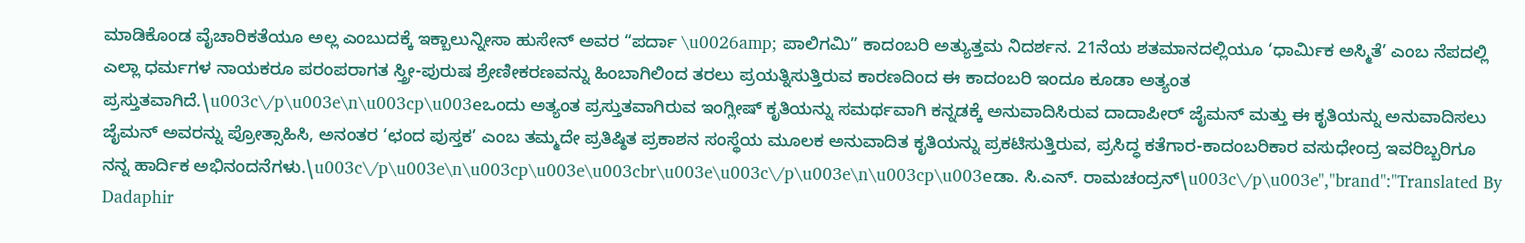ಮಾಡಿಕೊಂಡ ವೈಚಾರಿಕತೆಯೂ ಅಲ್ಲ ಎಂಬುದಕ್ಕೆ ಇಕ್ಬಾಲುನ್ನೀಸಾ ಹುಸೇನ್ ಅವರ “ಪರ್ದಾ \u0026amp; ಪಾಲಿಗಮಿ” ಕಾದಂಬರಿ ಅತ್ಯುತ್ತಮ ನಿದರ್ಶನ. 21ನೆಯ ಶತಮಾನದಲ್ಲಿಯೂ ‘ಧಾರ್ಮಿಕ ಅಸ್ಮಿತೆ’ ಎಂಬ ನೆಪದಲ್ಲಿ ಎಲ್ಲಾ ಧರ್ಮಗಳ ನಾಯಕರೂ ಪರಂಪರಾಗತ ಸ್ತ್ರೀ-ಪುರುಷ ಶ್ರೇಣೀಕರಣವನ್ನು ಹಿಂಬಾಗಿಲಿಂದ ತರಲು ಪ್ರಯತ್ನಿಸುತ್ತಿರುವ ಕಾರಣದಿಂದ ಈ ಕಾದಂಬರಿ ಇಂದೂ ಕೂಡಾ ಅತ್ಯಂತ ಪ್ರಸ್ತುತವಾಗಿದೆ.\u003c\/p\u003e\n\u003cp\u003eಒಂದು ಅತ್ಯಂತ ಪ್ರಸ್ತುತವಾಗಿರುವ ಇಂಗ್ಲೀಷ್ ಕೃತಿಯನ್ನು ಸಮರ್ಥವಾಗಿ ಕನ್ನಡಕ್ಕೆ ಅನುವಾದಿಸಿರುವ ದಾದಾಪೀರ್ ಜೈಮನ್ ಮತ್ತು ಈ ಕೃತಿಯನ್ನು ಅನುವಾದಿಸಲು ಜೈಮನ್ ಅವರನ್ನು ಪ್ರೋತ್ಸಾಹಿಸಿ, ಅನಂತರ ‘ಛಂದ ಪುಸ್ತಕ’ ಎಂಬ ತಮ್ಮದೇ ಪ್ರತಿಷ್ಠಿತ ಪ್ರಕಾಶನ ಸಂಸ್ಥೆಯ ಮೂಲಕ ಅನುವಾದಿತ ಕೃತಿಯನ್ನು ಪ್ರಕಟಿಸುತ್ತಿರುವ, ಪ್ರಸಿದ್ಧ ಕತೆಗಾರ-ಕಾದಂಬರಿಕಾರ ವಸುಧೇಂದ್ರ ಇವರಿಬ್ಬರಿಗೂ ನನ್ನ ಹಾರ್ದಿಕ ಅಭಿನಂದನೆಗಳು.\u003c\/p\u003e\n\u003cp\u003e\u003cbr\u003e\u003c\/p\u003e\n\u003cp\u003eಡಾ. ಸಿ.ಎನ್. ರಾಮಚಂದ್ರನ್\u003c\/p\u003e","brand":"Translated By Dadaphir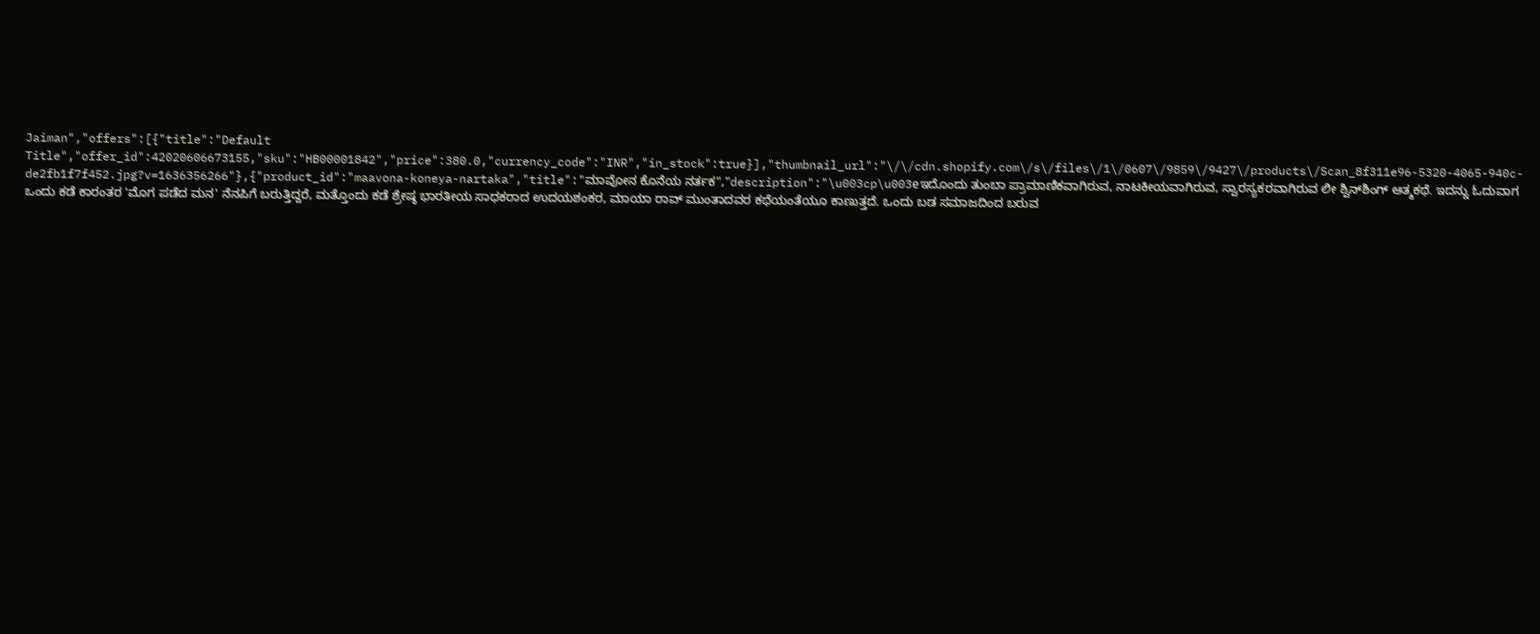Jaiman","offers":[{"title":"Default Title","offer_id":42020606673155,"sku":"HB00001842","price":380.0,"currency_code":"INR","in_stock":true}],"thumbnail_url":"\/\/cdn.shopify.com\/s\/files\/1\/0607\/9859\/9427\/products\/Scan_8f311e96-5320-4065-940c-de2fb1f7f452.jpg?v=1636356266"},{"product_id":"maavona-koneya-nartaka","title":"ಮಾವೋನ ಕೊನೆಯ ನರ್ತಕ","description":"\u003cp\u003eಇದೊಂದು ತುಂಬಾ ಪ್ರಾಮಾಣಿಕವಾಗಿರುವ, ನಾಟಕೀಯವಾಗಿರುವ, ಸ್ವಾರಸ್ಯಕರವಾಗಿರುವ ಲೀ ಶ್ವಿನ್‌ಶಿಂಗ್‌ ಆತ್ಮಕಥೆ. ಇದನ್ನು ಓದುವಾಗ ಒಂದು ಕಡೆ ಕಾರಂತರ 'ಮೊಗ ಪಡೆದ ಮನ' ನೆನಪಿಗೆ ಬರುತ್ತಿದ್ದರೆ, ಮತ್ತೊಂದು ಕಡೆ ಶ್ರೇಷ್ಠ ಭಾರತೀಯ ಸಾಧಕರಾದ ಉದಯಶಂಕರ, ಮಾಯಾ ರಾವ್ ಮುಂತಾದವರ ಕಥೆಯಂತೆಯೂ ಕಾಣುತ್ತದೆ. ಒಂದು ಬಡ ಸಮಾಜದಿಂದ ಬರುವ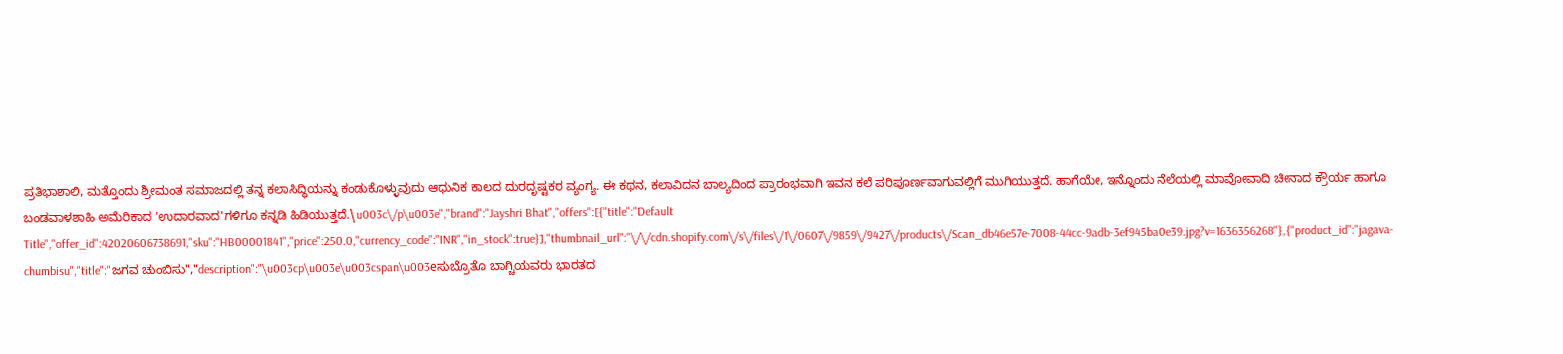ಪ್ರತಿಭಾಶಾಲಿ, ಮತ್ತೊಂದು ಶ್ರೀಮಂತ ಸಮಾಜದಲ್ಲಿ ತನ್ನ ಕಲಾಸಿದ್ಧಿಯನ್ನು ಕಂಡುಕೊಳ್ಳುವುದು ಆಧುನಿಕ ಕಾಲದ ದುರದೃಷ್ಟಕರ ವ್ಯಂಗ್ಯ. ಈ ಕಥನ, ಕಲಾವಿದನ ಬಾಲ್ಯದಿಂದ ಪ್ರಾರಂಭವಾಗಿ ಇವನ ಕಲೆ ಪರಿಪೂರ್ಣವಾಗುವಲ್ಲಿಗೆ ಮುಗಿಯುತ್ತದೆ. ಹಾಗೆಯೇ, ಇನ್ನೊಂದು ನೆಲೆಯಲ್ಲಿ ಮಾವೋವಾದಿ ಚೀನಾದ ಕ್ರೌರ್ಯ ಹಾಗೂ ಬಂಡವಾಳಶಾಹಿ ಅಮೆರಿಕಾದ 'ಉದಾರವಾದ'ಗಳಿಗೂ ಕನ್ನಡಿ ಹಿಡಿಯುತ್ತದೆ.\u003c\/p\u003e","brand":"Jayshri Bhat","offers":[{"title":"Default Title","offer_id":42020606738691,"sku":"HB00001841","price":250.0,"currency_code":"INR","in_stock":true}],"thumbnail_url":"\/\/cdn.shopify.com\/s\/files\/1\/0607\/9859\/9427\/products\/Scan_db46e57e-7008-44cc-9adb-3ef945ba0e39.jpg?v=1636356268"},{"product_id":"jagava-chumbisu","title":"ಜಗವ ಚುಂಬಿಸು","description":"\u003cp\u003e\u003cspan\u003eಸುಬ್ರೊತೊ ಬಾಗ್ಚಿಯವರು ಭಾರತದ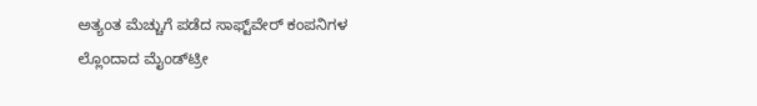ಅತ್ಯಂತ ಮೆಚ್ಚುಗೆ ಪಡೆದ ಸಾಫ್ಟ್‌ವೇರ್ ಕಂಪನಿಗಳ ಲ್ಲೊಂದಾದ ಮೈಂಡ್‌ಟ್ರೀ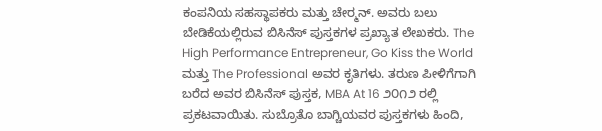ಕಂಪನಿಯ ಸಹಸ್ಥಾಪಕರು ಮತ್ತು ಚೇರ‍್ಮನ್. ಅವರು ಬಲು ಬೇಡಿಕೆಯಲ್ಲಿರುವ ಬಿಸಿನೆಸ್ ಪುಸ್ತಕಗಳ ಪ್ರಖ್ಯಾತ ಲೇಖಕರು. The High Performance Entrepreneur, Go Kiss the World ಮತ್ತು The Professional ಅವರ ಕೃತಿಗಳು. ತರುಣ ಪೀಳಿಗೆಗಾಗಿ ಬರೆದ ಅವರ ಬಿಸಿನೆಸ್ ಪುಸ್ತಕ, MBA At 16 ೨೦೧೨ ರಲ್ಲಿ ಪ್ರಕಟವಾಯಿತು. ಸುಬ್ರೊತೊ ಬಾಗ್ಚಿಯವರ ಪುಸ್ತಕಗಳು ಹಿಂದಿ,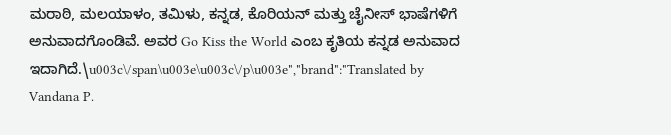ಮರಾಠಿ, ಮಲಯಾಳಂ, ತಮಿಳು, ಕನ್ನಡ, ಕೊರಿಯನ್ ಮತ್ತು ಚೈನೀಸ್ ಭಾಷೆಗಳಿಗೆ ಅನುವಾದಗೊಂಡಿವೆ. ಅವರ Go Kiss the World ಎಂಬ ಕೃತಿಯ ಕನ್ನಡ ಅನುವಾದ ಇದಾಗಿದೆ.\u003c\/span\u003e\u003c\/p\u003e","brand":"Translated by Vandana P.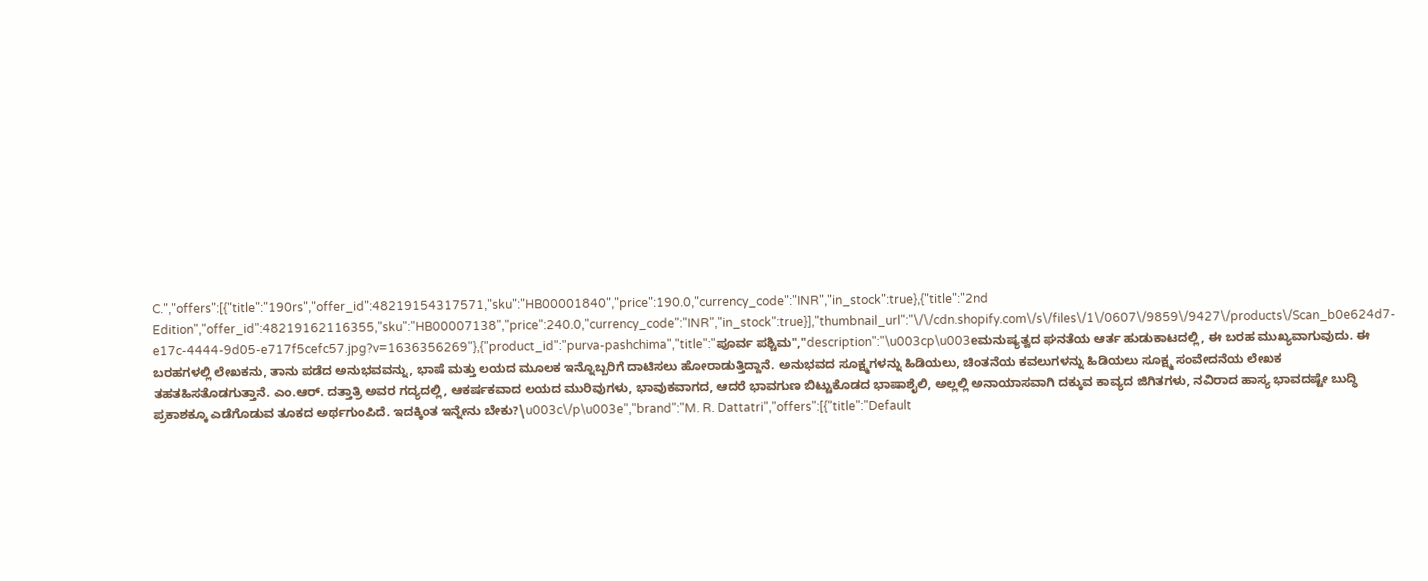C.","offers":[{"title":"190rs","offer_id":48219154317571,"sku":"HB00001840","price":190.0,"currency_code":"INR","in_stock":true},{"title":"2nd Edition","offer_id":48219162116355,"sku":"HB00007138","price":240.0,"currency_code":"INR","in_stock":true}],"thumbnail_url":"\/\/cdn.shopify.com\/s\/files\/1\/0607\/9859\/9427\/products\/Scan_b0e624d7-e17c-4444-9d05-e717f5cefc57.jpg?v=1636356269"},{"product_id":"purva-pashchima","title":"ಪೂರ್ವ ಪಶ್ಚಿಮ","description":"\u003cp\u003eಮನುಷ್ಯತ್ವದ ಘನತೆಯ ಆರ್ತ ಹುಡುಕಾಟದಲ್ಲಿ, ಈ ಬರಹ ಮುಖ್ಯವಾಗುವುದು. ಈ ಬರಹಗಳಲ್ಲಿ ಲೇಖಕನು, ತಾನು ಪಡೆದ ಅನುಭವವನ್ನು, ಭಾಷೆ ಮತ್ತು ಲಯದ ಮೂಲಕ ಇನ್ನೊಬ್ಬರಿಗೆ ದಾಟಿಸಲು ಹೋರಾಡುತ್ತಿದ್ದಾನೆ. ಅನುಭವದ ಸೂಕ್ಷ್ಮಗಳನ್ನು ಹಿಡಿಯಲು, ಚಿಂತನೆಯ ಕವಲುಗಳನ್ನು ಹಿಡಿಯಲು ಸೂಕ್ಷ್ಮ ಸಂವೇದನೆಯ ಲೇಖಕ ತಹತಹಿಸತೊಡಗುತ್ತಾನೆ. ಎಂ.ಆರ್‌. ದತ್ತಾತ್ರಿ ಅವರ ಗದ್ಯದಲ್ಲಿ, ಆಕರ್ಷಕವಾದ ಲಯದ ಮುರಿವುಗಳು, ಭಾವುಕವಾಗದ, ಆದರೆ ಭಾವಗುಣ ಬಿಟ್ಟುಕೊಡದ ಭಾಷಾಶೈಲಿ, ಅಲ್ಲಲ್ಲಿ ಅನಾಯಾಸವಾಗಿ ದಕ್ಕುವ ಕಾವ್ಯದ ಜಿಗಿತಗಳು, ನವಿರಾದ ಹಾಸ್ಯ ಭಾವದಷ್ಟೇ ಬುದ್ಧಿ ಪ್ರಕಾಶಕ್ಕೂ ಎಡೆಗೊಡುವ ತೂಕದ ಅರ್ಥಗುಂಪಿದೆ. ಇದಕ್ಕಿಂತ ಇನ್ನೇನು ಬೇಕು?\u003c\/p\u003e","brand":"M. R. Dattatri","offers":[{"title":"Default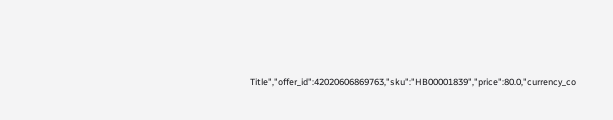Title","offer_id":42020606869763,"sku":"HB00001839","price":80.0,"currency_co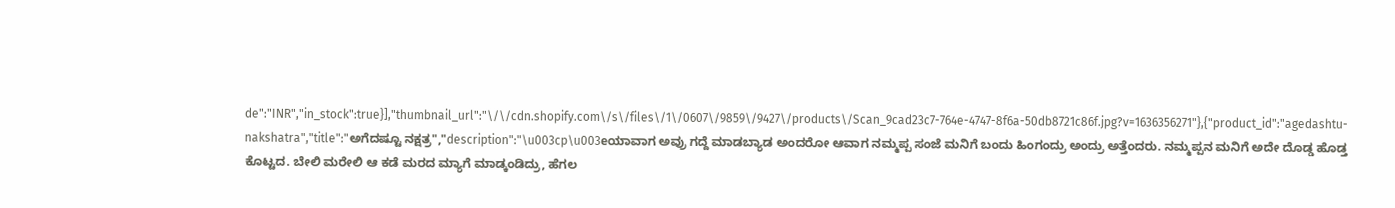de":"INR","in_stock":true}],"thumbnail_url":"\/\/cdn.shopify.com\/s\/files\/1\/0607\/9859\/9427\/products\/Scan_9cad23c7-764e-4747-8f6a-50db8721c86f.jpg?v=1636356271"},{"product_id":"agedashtu-nakshatra","title":"ಅಗೆದಷ್ಟೂ ನಕ್ಷತ್ರ","description":"\u003cp\u003eಯಾವಾಗ ಅವ್ರು ಗದ್ದೆ ಮಾಡಬ್ಯಾಡ ಅಂದರೋ ಆವಾಗ ನಮ್ಮಪ್ಪ ಸಂಜೆ ಮನಿಗೆ ಬಂದು ಹಿಂಗಂದ್ರು ಅಂದ್ರು ಅತ್ತೆಂದರು. ನಮ್ಮಪ್ಪನ ಮನಿಗೆ ಅದೇ ದೊಡ್ಡ ಹೊಡ್ತ ಕೊಟ್ಟದ. ಬೇಲಿ ಮರೇಲಿ ಆ ಕಡೆ ಮರದ ಮ್ಯಾಗೆ ಮಾಡ್ಕಂಡಿದ್ರು, ಹೆಗಲ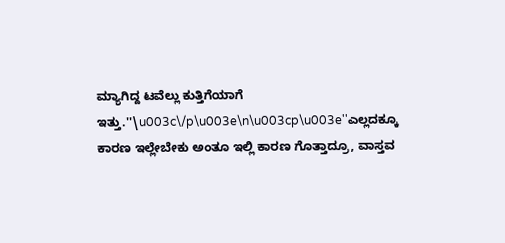ಮ್ಯಾಗಿದ್ದ ಟವೆಲ್ಲು ಕುತ್ತಿಗೆಯಾಗೆ ಇತ್ತು.''\u003c\/p\u003e\n\u003cp\u003e''ಎಲ್ಲದಕ್ಕೂ ಕಾರಣ ಇಲ್ಲೇಬೇಕು ಅಂತೂ ಇಲ್ಲಿ ಕಾರಣ ಗೊತ್ತಾದ್ರೂ, ವಾಸ್ತವ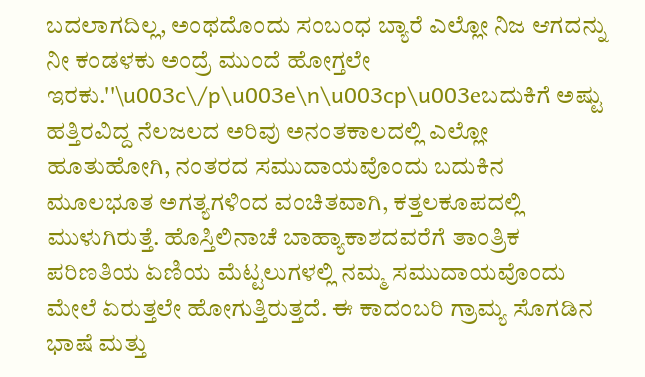ಬದಲಾಗದಿಲ್ಲ, ಅಂಥದೊಂದು ಸಂಬಂಧ ಬ್ಯಾರೆ ಎಲ್ಲೋ ನಿಜ ಆಗದನ್ನು ನೀ ಕಂಡಳಕು ಅಂದ್ರೆ ಮುಂದೆ ಹೋಗ್ತಲೇ ಇರಕು.''\u003c\/p\u003e\n\u003cp\u003eಬದುಕಿಗೆ ಅಷ್ಟು ಹತ್ತಿರವಿದ್ದ ನೆಲಜಲದ ಅರಿವು ಅನಂತಕಾಲದಲ್ಲಿ ಎಲ್ಲೋ ಹೂತುಹೋಗಿ, ನಂತರದ ಸಮುದಾಯವೊಂದು ಬದುಕಿನ ಮೂಲಭೂತ ಅಗತ್ಯಗಳಿಂದ ವಂಚಿತವಾಗಿ, ಕತ್ತಲಕೂಪದಲ್ಲಿ ಮುಳುಗಿರುತ್ತೆ. ಹೊಸ್ತಿಲಿನಾಚೆ ಬಾಹ್ಯಾಕಾಶದವರೆಗೆ ತಾಂತ್ರಿಕ ಪರಿಣತಿಯ ಏಣಿಯ ಮೆಟ್ಟಲುಗಳಲ್ಲಿ ನಮ್ಮ ಸಮುದಾಯವೊಂದು ಮೇಲೆ ಏರುತ್ತಲೇ ಹೋಗುತ್ತಿರುತ್ತದೆ. ಈ ಕಾದಂಬರಿ ಗ್ರಾಮ್ಯ ಸೊಗಡಿನ ಭಾಷೆ ಮತ್ತು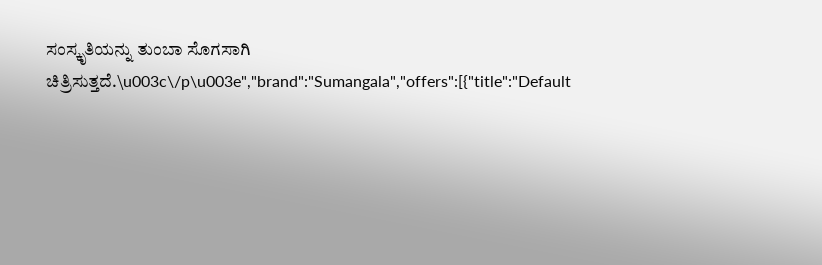ಸಂಸ್ಕೃತಿಯನ್ನು ತುಂಬಾ ಸೊಗಸಾಗಿ ಚಿತ್ರಿಸುತ್ತದೆ.\u003c\/p\u003e","brand":"Sumangala","offers":[{"title":"Default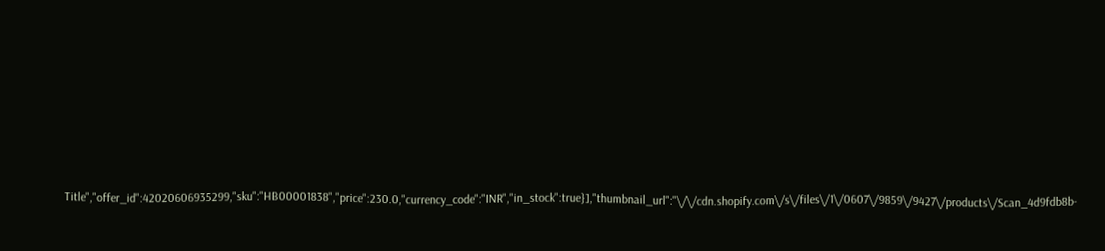Title","offer_id":42020606935299,"sku":"HB00001838","price":230.0,"currency_code":"INR","in_stock":true}],"thumbnail_url":"\/\/cdn.shopify.com\/s\/files\/1\/0607\/9859\/9427\/products\/Scan_4d9fdb8b-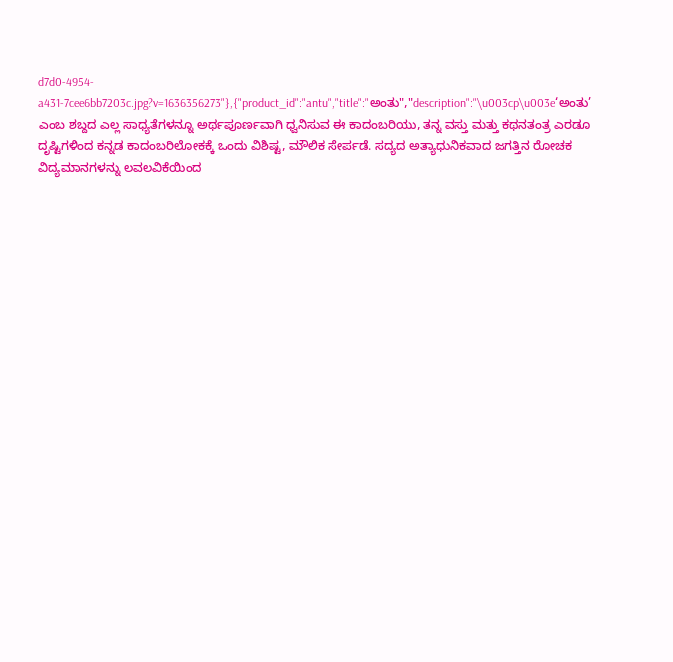d7d0-4954-a431-7cee6bb7203c.jpg?v=1636356273"},{"product_id":"antu","title":"ಅಂತು","description":"\u003cp\u003e‘ಅಂತು’ ಎಂಬ ಶಬ್ದದ ಎಲ್ಲ ಸಾಧ್ಯತೆಗಳನ್ನೂ ಅರ್ಥಪೂರ್ಣವಾಗಿ ಧ್ವನಿಸುವ ಈ ಕಾದಂಬರಿಯು, ತನ್ನ ವಸ್ತು ಮತ್ತು ಕಥನತಂತ್ರ ಎರಡೂ ದೃಷ್ಟಿಗಳಿಂದ ಕನ್ನಡ ಕಾದಂಬರಿಲೋಕಕ್ಕೆ ಒಂದು ವಿಶಿಷ್ಟ, ಮೌಲಿಕ ಸೇರ್ಪಡೆ. ಸದ್ಯದ ಅತ್ಯಾಧುನಿಕವಾದ ಜಗತ್ತಿನ ರೋಚಕ ವಿದ್ಯಮಾನಗಳನ್ನು ಲವಲವಿಕೆಯಿಂದ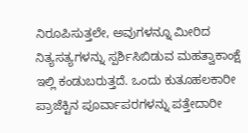ನಿರೂಪಿಸುತ್ತಲೇ, ಅವುಗಳನ್ನೂ ಮೀರಿದ ನಿತ್ಯಸತ್ಯಗಳನ್ನು ಸ್ಪರ್ಶಿಸಿಬಿಡುವ ಮಹತ್ವಾಕಾಂಕ್ಷೆ ಇಲ್ಲಿ ಕಂಡುಬರುತ್ತದೆ. ಒಂದು ಕುತೂಹಲಕಾರೀ ಪ್ರಾಜೆಕ್ಟಿನ ಪೂರ್ವಾಪರಗಳನ್ನು ಪತ್ತೇದಾರೀ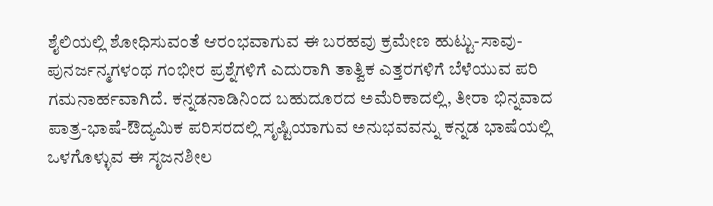ಶೈಲಿಯಲ್ಲಿ ಶೋಧಿಸುವಂತೆ ಆರಂಭವಾಗುವ ಈ ಬರಹವು ಕ್ರಮೇಣ ಹುಟ್ಟು-ಸಾವು-ಪುನರ್ಜನ್ಮಗಳಂಥ ಗಂಭೀರ ಪ್ರಶ್ನೆಗಳಿಗೆ ಎದುರಾಗಿ ತಾತ್ವಿಕ ಎತ್ತರಗಳಿಗೆ ಬೆಳೆಯುವ ಪರಿ ಗಮನಾರ್ಹವಾಗಿದೆ. ಕನ್ನಡನಾಡಿನಿಂದ ಬಹುದೂರದ ಅಮೆರಿಕಾದಲ್ಲಿ, ತೀರಾ ಭಿನ್ನವಾದ ಪಾತ್ರ-ಭಾಷೆ-ಔದ್ಯಮಿಕ ಪರಿಸರದಲ್ಲಿ ಸೃಷ್ಟಿಯಾಗುವ ಅನುಭವವನ್ನು ಕನ್ನಡ ಭಾಷೆಯಲ್ಲಿ ಒಳಗೊಳ್ಳುವ ಈ ಸೃಜನಶೀಲ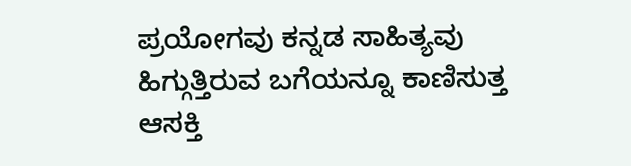ಪ್ರಯೋಗವು ಕನ್ನಡ ಸಾಹಿತ್ಯವು ಹಿಗ್ಗುತ್ತಿರುವ ಬಗೆಯನ್ನೂ ಕಾಣಿಸುತ್ತ ಆಸಕ್ತಿ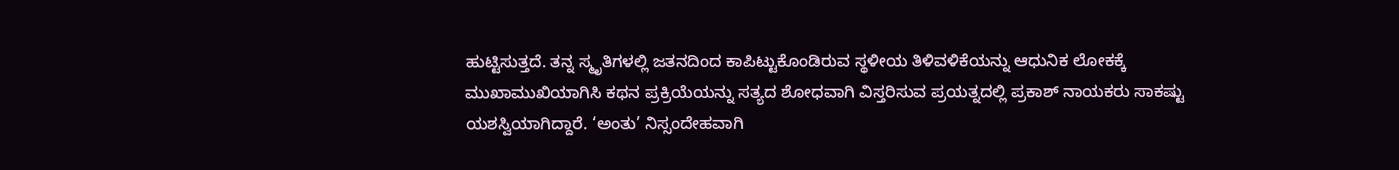ಹುಟ್ಟಿಸುತ್ತದೆ. ತನ್ನ ಸ್ಮೃತಿಗಳಲ್ಲಿ ಜತನದಿಂದ ಕಾಪಿಟ್ಟುಕೊಂಡಿರುವ ಸ್ಥಳೀಯ ತಿಳಿವಳಿಕೆಯನ್ನು ಆಧುನಿಕ ಲೋಕಕ್ಕೆ ಮುಖಾಮುಖಿಯಾಗಿಸಿ ಕಥನ ಪ್ರಕ್ರಿಯೆಯನ್ನು ಸತ್ಯದ ಶೋಧವಾಗಿ ವಿಸ್ತರಿಸುವ ಪ್ರಯತ್ನದಲ್ಲಿ ಪ್ರಕಾಶ್ ನಾಯಕರು ಸಾಕಷ್ಟು ಯಶಸ್ವಿಯಾಗಿದ್ದಾರೆ. ‘ಅಂತು’ ನಿಸ್ಸಂದೇಹವಾಗಿ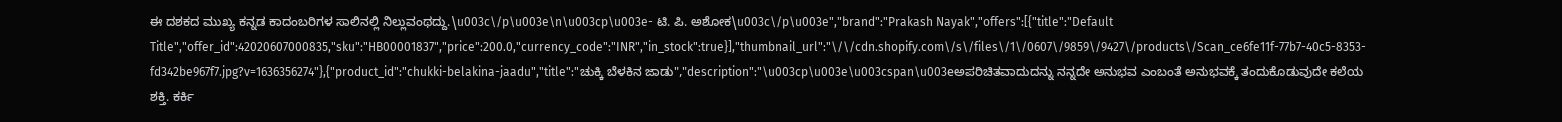ಈ ದಶಕದ ಮುಖ್ಯ ಕನ್ನಡ ಕಾದಂಬರಿಗಳ ಸಾಲಿನಲ್ಲಿ ನಿಲ್ಲುವಂಥದ್ದು.\u003c\/p\u003e\n\u003cp\u003e- ಟಿ. ಪಿ. ಅಶೋಕ\u003c\/p\u003e","brand":"Prakash Nayak","offers":[{"title":"Default Title","offer_id":42020607000835,"sku":"HB00001837","price":200.0,"currency_code":"INR","in_stock":true}],"thumbnail_url":"\/\/cdn.shopify.com\/s\/files\/1\/0607\/9859\/9427\/products\/Scan_ce6fe11f-77b7-40c5-8353-fd342be967f7.jpg?v=1636356274"},{"product_id":"chukki-belakina-jaadu","title":"ಚುಕ್ಕಿ ಬೆಳಕಿನ ಜಾಡು","description":"\u003cp\u003e\u003cspan\u003eಅಪರಿಚಿತವಾದುದನ್ನು ನನ್ನದೇ ಅನುಭವ ಎಂಬಂತೆ ಅನುಭವಕ್ಕೆ ತಂದುಕೊಡುವುದೇ ಕಲೆಯ ಶಕ್ತಿ. ಕರ್ಕಿ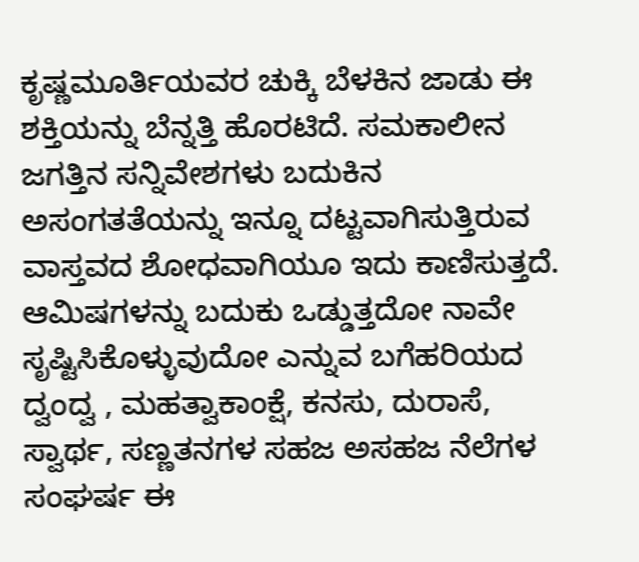ಕೃಷ್ಣಮೂರ್ತಿಯವರ ಚುಕ್ಕಿ ಬೆಳಕಿನ ಜಾಡು ಈ ಶಕ್ತಿಯನ್ನು ಬೆನ್ನತ್ತಿ ಹೊರಟಿದೆ. ಸಮಕಾಲೀನ ಜಗತ್ತಿನ ಸನ್ನಿವೇಶಗಳು ಬದುಕಿನ ಅಸಂಗತತೆಯನ್ನು ಇನ್ನೂ ದಟ್ಟವಾಗಿಸುತ್ತಿರುವ ವಾಸ್ತವದ ಶೋಧವಾಗಿಯೂ ಇದು ಕಾಣಿಸುತ್ತದೆ. ಆಮಿಷಗಳನ್ನು ಬದುಕು ಒಡ್ಡುತ್ತದೋ ನಾವೇ ಸೃಷ್ಟಿಸಿಕೊಳ್ಳುವುದೋ ಎನ್ನುವ ಬಗೆಹರಿಯದ ದ್ವಂದ್ವ , ಮಹತ್ವಾಕಾಂಕ್ಷೆ, ಕನಸು, ದುರಾಸೆ, ಸ್ವಾರ್ಥ, ಸಣ್ಣತನಗಳ ಸಹಜ ಅಸಹಜ ನೆಲೆಗಳ ಸಂಘರ್ಷ ಈ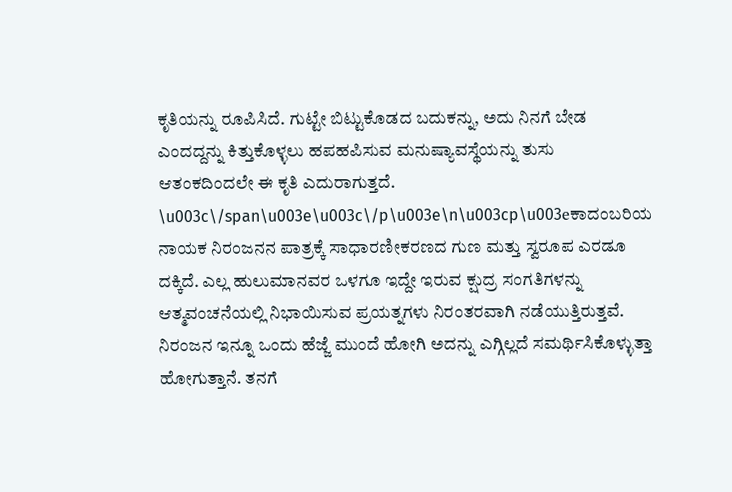ಕೃತಿಯನ್ನು ರೂಪಿಸಿದೆ. ಗುಟ್ಟೇ ಬಿಟ್ಟುಕೊಡದ ಬದುಕನ್ನು, ಅದು ನಿನಗೆ ಬೇಡ ಎಂದದ್ದನ್ನು ಕಿತ್ತುಕೊಳ್ಳಲು ಹಪಹಪಿಸುವ ಮನುಷ್ಯಾವಸ್ಥೆಯನ್ನು ತುಸು ಆತಂಕದಿಂದಲೇ ಈ ಕೃತಿ ಎದುರಾಗುತ್ತದೆ. \u003c\/span\u003e\u003c\/p\u003e\n\u003cp\u003eಕಾದಂಬರಿಯ ನಾಯಕ ನಿರಂಜನನ ಪಾತ್ರಕ್ಕೆ ಸಾಧಾರಣೀಕರಣದ ಗುಣ ಮತ್ತು ಸ್ವರೂಪ ಎರಡೂ ದಕ್ಕಿದೆ. ಎಲ್ಲ ಹುಲುಮಾನವರ ಒಳಗೂ ಇದ್ದೇ ಇರುವ ಕ್ಷುದ್ರ ಸಂಗತಿಗಳನ್ನು ಆತ್ಮವಂಚನೆಯಲ್ಲಿ ನಿಭಾಯಿಸುವ ಪ್ರಯತ್ನಗಳು ನಿರಂತರವಾಗಿ ನಡೆಯುತ್ತಿರುತ್ತವೆ. ನಿರಂಜನ ಇನ್ನೂ ಒಂದು ಹೆಜ್ಜೆ ಮುಂದೆ ಹೋಗಿ ಅದನ್ನು ಎಗ್ಗಿಲ್ಲದೆ ಸಮರ್ಥಿಸಿಕೊಳ್ಳುತ್ತಾ ಹೋಗುತ್ತಾನೆ. ತನಗೆ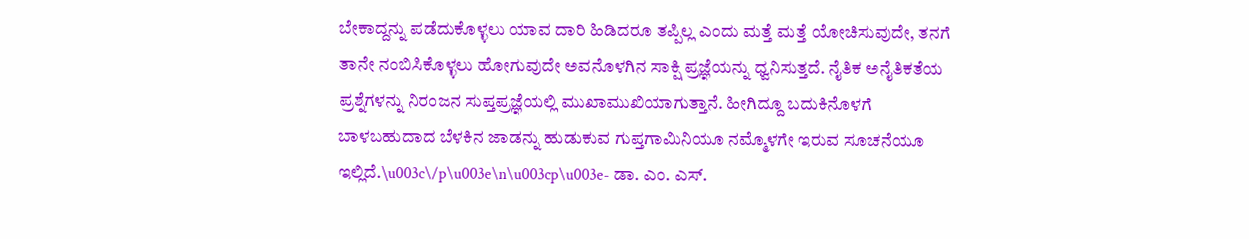ಬೇಕಾದ್ದನ್ನು ಪಡೆದುಕೊಳ್ಳಲು ಯಾವ ದಾರಿ ಹಿಡಿದರೂ ತಪ್ಪಿಲ್ಲ ಎಂದು ಮತ್ತೆ ಮತ್ತೆ ಯೋಚಿಸುವುದೇ, ತನಗೆ ತಾನೇ ನಂಬಿಸಿಕೊಳ್ಳಲು ಹೋಗುವುದೇ ಅವನೊಳಗಿನ ಸಾಕ್ಷಿ ಪ್ರಜ್ಞೆಯನ್ನು ಧ್ವನಿಸುತ್ತದೆ. ನೈತಿಕ ಅನೈತಿಕತೆಯ ಪ್ರಶ್ನೆಗಳನ್ನು ನಿರಂಜನ ಸುಪ್ತಪ್ರಜ್ಞೆಯಲ್ಲಿ ಮುಖಾಮುಖಿಯಾಗುತ್ತಾನೆ. ಹೀಗಿದ್ದೂ ಬದುಕಿನೊಳಗೆ ಬಾಳಬಹುದಾದ ಬೆಳಕಿನ ಜಾಡನ್ನು ಹುಡುಕುವ ಗುಪ್ತಗಾಮಿನಿಯೂ ನಮ್ಮೊಳಗೇ ಇರುವ ಸೂಚನೆಯೂ ಇಲ್ಲಿದೆ.\u003c\/p\u003e\n\u003cp\u003e- ಡಾ. ಎಂ. ಎಸ್.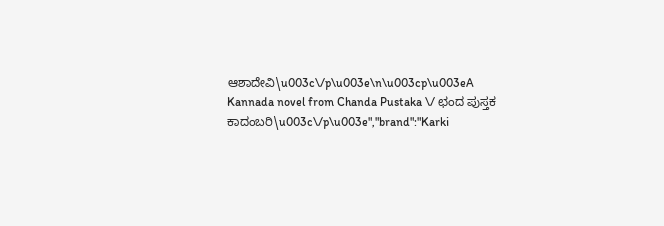ಆಶಾದೇವಿ\u003c\/p\u003e\n\u003cp\u003eA Kannada novel from Chanda Pustaka \/ ಛಂದ ಪುಸ್ತಕ ಕಾದಂಬರಿ\u003c\/p\u003e","brand":"Karki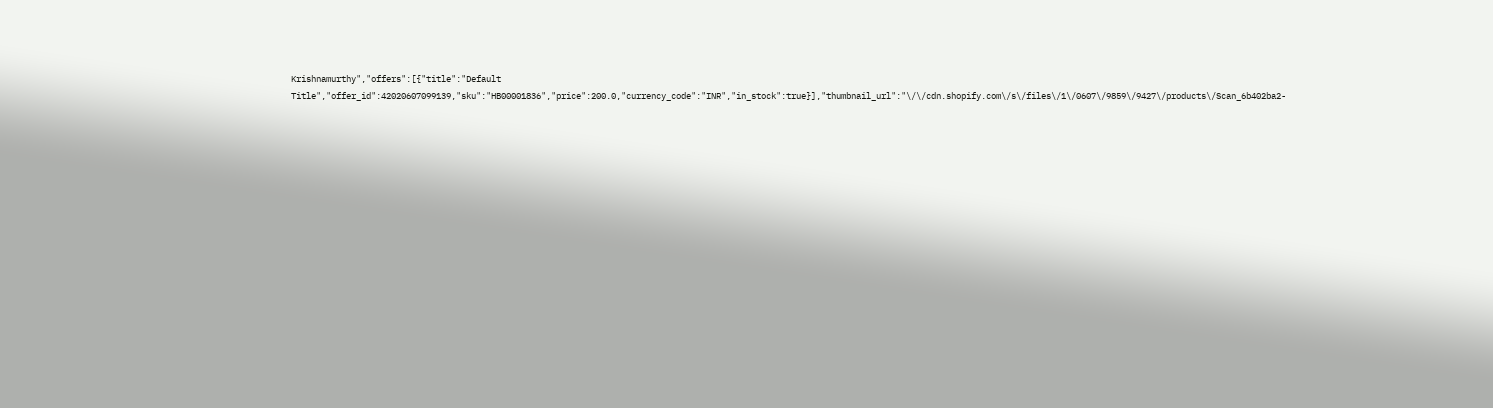Krishnamurthy","offers":[{"title":"Default Title","offer_id":42020607099139,"sku":"HB00001836","price":200.0,"currency_code":"INR","in_stock":true}],"thumbnail_url":"\/\/cdn.shopify.com\/s\/files\/1\/0607\/9859\/9427\/products\/Scan_6b402ba2-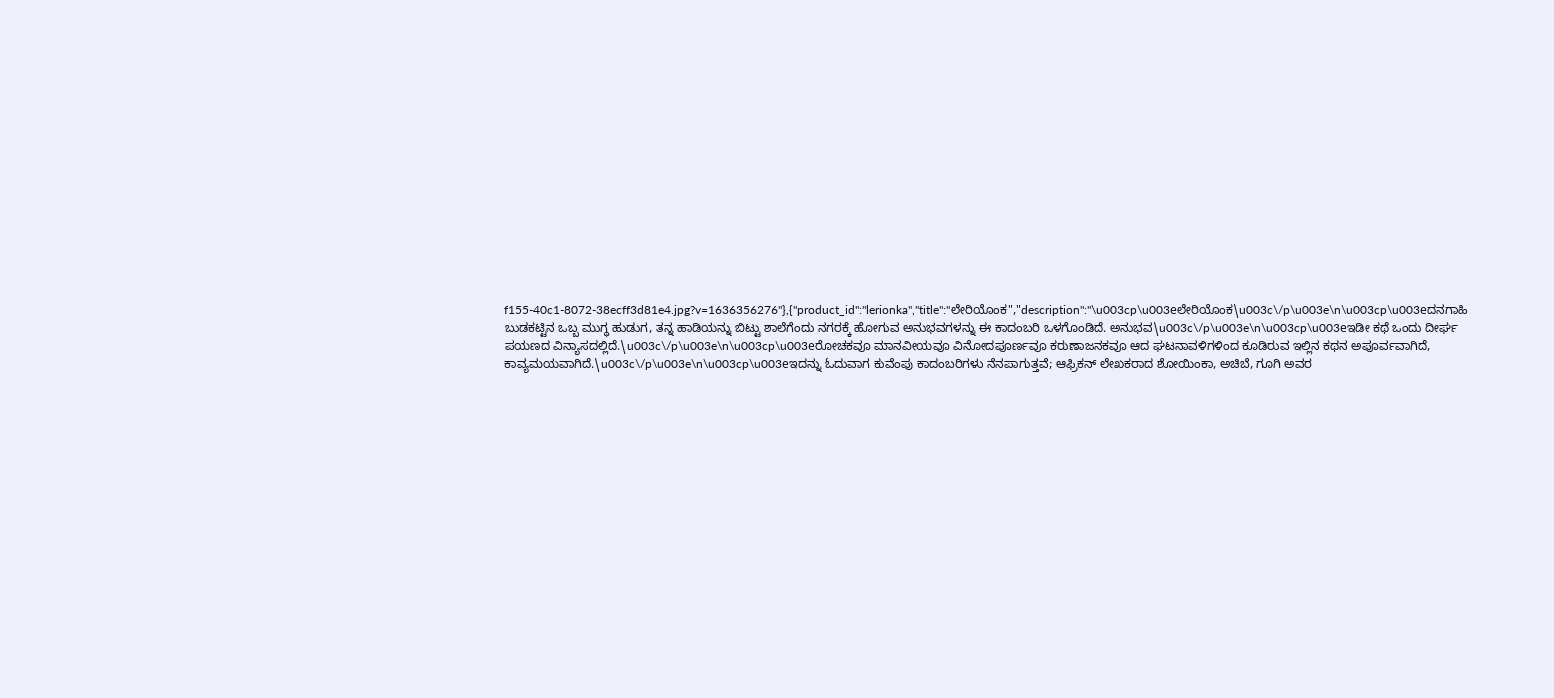f155-40c1-8072-38ecff3d81e4.jpg?v=1636356276"},{"product_id":"lerionka","title":"ಲೇರಿಯೊಂಕ","description":"\u003cp\u003eಲೇರಿಯೊಂಕ\u003c\/p\u003e\n\u003cp\u003eದನಗಾಹಿ ಬುಡಕಟ್ಟಿನ ಒಬ್ಬ ಮುಗ್ಧ ಹುಡುಗ, ತನ್ನ ಹಾಡಿಯನ್ನು ಬಿಟ್ಟು ಶಾಲೆಗೆಂದು ನಗರಕ್ಕೆ ಹೋಗುವ ಅನುಭವಗಳನ್ನು ಈ ಕಾದಂಬರಿ ಒಳಗೊಂಡಿದೆ. ಅನುಭವ\u003c\/p\u003e\n\u003cp\u003eಇಡೀ ಕಥೆ ಒಂದು ದೀರ್ಘ ಪಯಣದ ವಿನ್ಯಾಸದಲ್ಲಿದೆ.\u003c\/p\u003e\n\u003cp\u003eರೋಚಕವೂ ಮಾನವೀಯವೂ ವಿನೋದಪೂರ್ಣವೂ ಕರುಣಾಜನಕವೂ ಆದ ಘಟನಾವಳಿಗಳಿಂದ ಕೂಡಿರುವ ಇಲ್ಲಿನ ಕಥನ ಅಪೂರ್ವವಾಗಿದೆ, ಕಾವ್ಯಮಯವಾಗಿದೆ.\u003c\/p\u003e\n\u003cp\u003eಇದನ್ನು ಓದುವಾಗ ಕುವೆಂಪು ಕಾದಂಬರಿಗಳು ನೆನಪಾಗುತ್ತವೆ; ಆಫ್ರಿಕನ್ ಲೇಖಕರಾದ ಶೋಯಿಂಕಾ, ಅಚಿಬೆ, ಗೂಗಿ ಅವರ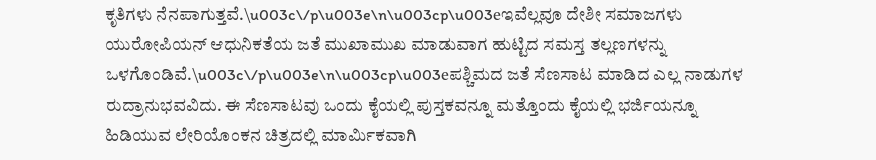ಕೃತಿಗಳು ನೆನಪಾಗುತ್ತವೆ.\u003c\/p\u003e\n\u003cp\u003eಇವೆಲ್ಲವೂ ದೇಶೀ ಸಮಾಜಗಳು ಯುರೋಪಿಯನ್ ಆಧುನಿಕತೆಯ ಜತೆ ಮುಖಾಮುಖ ಮಾಡುವಾಗ ಹುಟ್ಟಿದ ಸಮಸ್ತ ತಲ್ಲಣಗಳನ್ನು ಒಳಗೊಂಡಿವೆ.\u003c\/p\u003e\n\u003cp\u003eಪಶ್ಚಿಮದ ಜತೆ ಸೆಣಸಾಟ ಮಾಡಿದ ಎಲ್ಲ ನಾಡುಗಳ ರುದ್ರಾನುಭವವಿದು. ಈ ಸೆಣಸಾಟವು ಒಂದು ಕೈಯಲ್ಲಿ ಪುಸ್ತಕವನ್ನೂ ಮತ್ತೊಂದು ಕೈಯಲ್ಲಿ ಭರ್ಜಿಯನ್ನೂ ಹಿಡಿಯುವ ಲೇರಿಯೊಂಕನ ಚಿತ್ರದಲ್ಲಿ ಮಾರ್ಮಿಕವಾಗಿ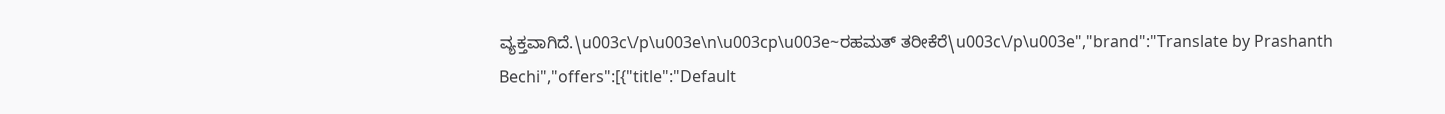ವ್ಯಕ್ತವಾಗಿದೆ.\u003c\/p\u003e\n\u003cp\u003e~ರಹಮತ್ ತರೀಕೆರೆ\u003c\/p\u003e","brand":"Translate by Prashanth Bechi","offers":[{"title":"Default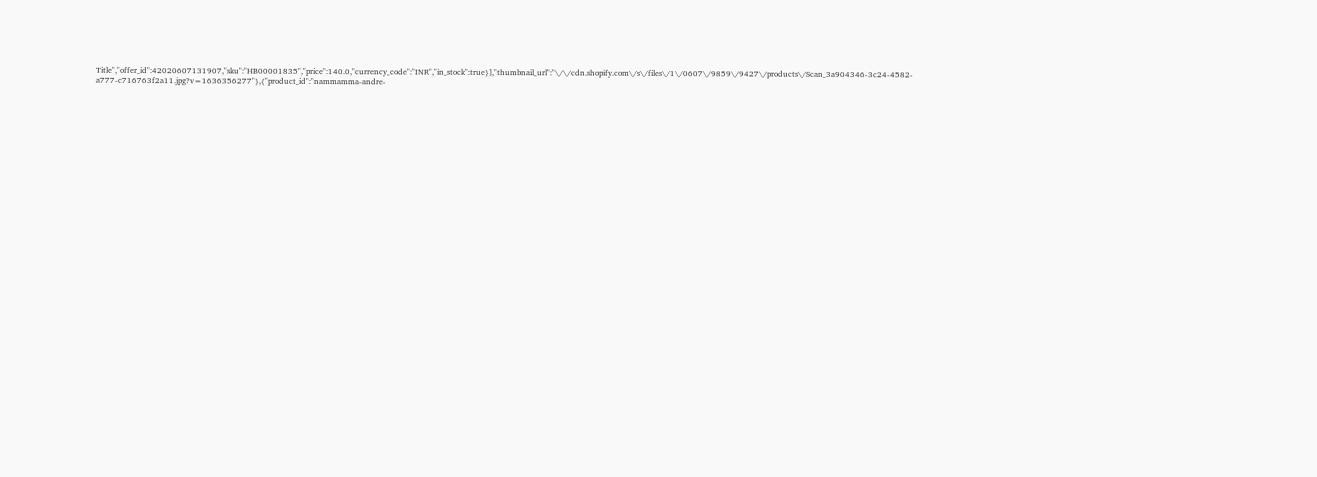Title","offer_id":42020607131907,"sku":"HB00001835","price":140.0,"currency_code":"INR","in_stock":true}],"thumbnail_url":"\/\/cdn.shopify.com\/s\/files\/1\/0607\/9859\/9427\/products\/Scan_3a904346-3c24-4582-a777-c716763f2a11.jpg?v=1636356277"},{"product_id":"nammamma-andre-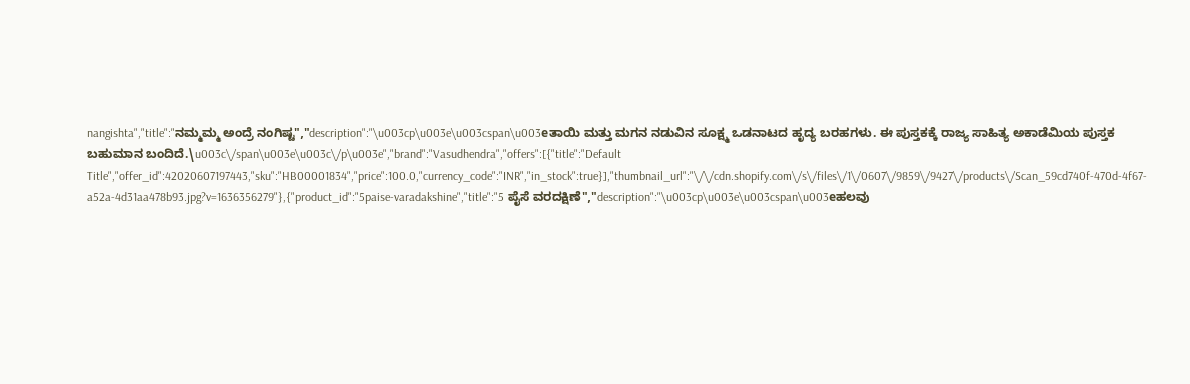nangishta","title":"ನಮ್ಮಮ್ಮ ಅಂದ್ರೆ ನಂಗಿಷ್ಟ","description":"\u003cp\u003e\u003cspan\u003eತಾಯಿ ಮತ್ತು ಮಗನ ನಡುವಿನ ಸೂಕ್ಷ್ಮ ಒಡನಾಟದ ಹೃದ್ಯ ಬರಹಗಳು. ಈ ಪುಸ್ತಕಕ್ಕೆ ರಾಜ್ಯ ಸಾಹಿತ್ಯ ಅಕಾಡೆಮಿಯ ಪುಸ್ತಕ ಬಹುಮಾನ ಬಂದಿದೆ.\u003c\/span\u003e\u003c\/p\u003e","brand":"Vasudhendra","offers":[{"title":"Default Title","offer_id":42020607197443,"sku":"HB00001834","price":100.0,"currency_code":"INR","in_stock":true}],"thumbnail_url":"\/\/cdn.shopify.com\/s\/files\/1\/0607\/9859\/9427\/products\/Scan_59cd740f-470d-4f67-a52a-4d31aa478b93.jpg?v=1636356279"},{"product_id":"5paise-varadakshine","title":"5 ಪೈಸೆ ವರದಕ್ಷಿಣೆ","description":"\u003cp\u003e\u003cspan\u003eಹಲವು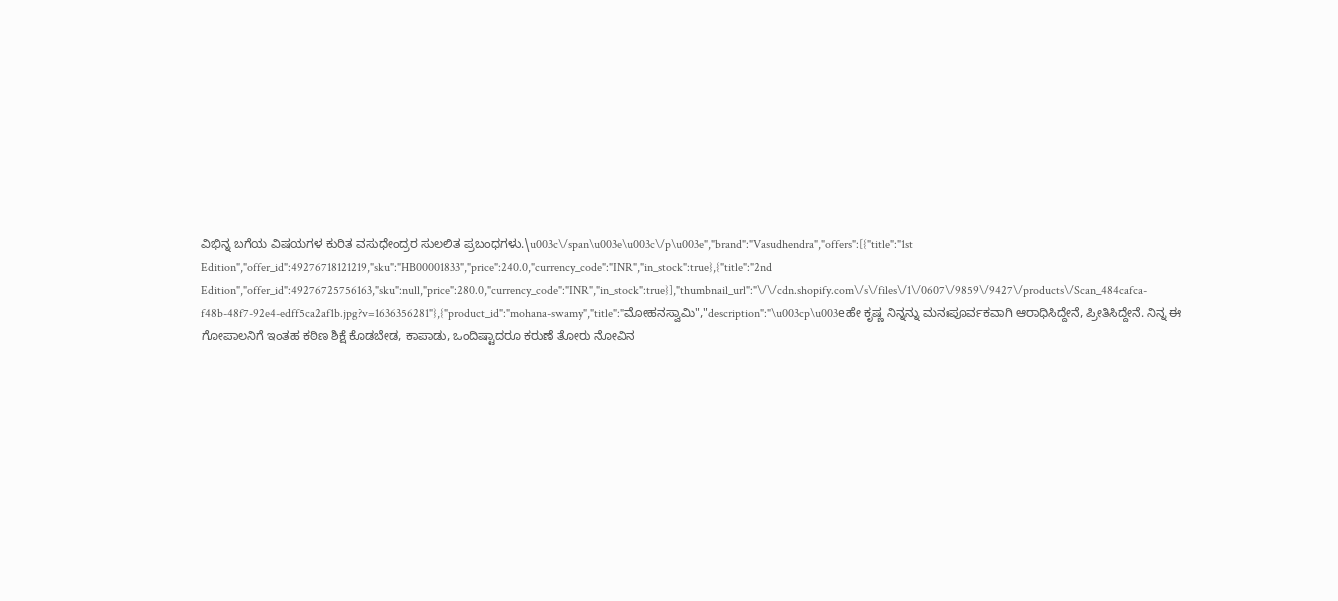ವಿಭಿನ್ನ ಬಗೆಯ ವಿಷಯಗಳ ಕುರಿತ ವಸುಧೇಂದ್ರರ ಸುಲಲಿತ ಪ್ರಬಂಧಗಳು.\u003c\/span\u003e\u003c\/p\u003e","brand":"Vasudhendra","offers":[{"title":"1st Edition","offer_id":49276718121219,"sku":"HB00001833","price":240.0,"currency_code":"INR","in_stock":true},{"title":"2nd Edition","offer_id":49276725756163,"sku":null,"price":280.0,"currency_code":"INR","in_stock":true}],"thumbnail_url":"\/\/cdn.shopify.com\/s\/files\/1\/0607\/9859\/9427\/products\/Scan_484cafca-f48b-48f7-92e4-edff5ca2af1b.jpg?v=1636356281"},{"product_id":"mohana-swamy","title":"ಮೋಹನಸ್ವಾಮಿ","description":"\u003cp\u003eಹೇ ಕೃಷ್ಣ ನಿನ್ನನ್ನು ಮನಃಪೂರ್ವಕವಾಗಿ ಆರಾಧಿಸಿದ್ದೇನೆ, ಪ್ರೀತಿಸಿದ್ದೇನೆ. ನಿನ್ನ ಈ ಗೋಪಾಲನಿಗೆ ಇಂತಹ ಕಠಿಣ ಶಿಕ್ಷೆ ಕೊಡಬೇಡ, ಕಾಪಾಡು, ಒಂದಿಷ್ಟಾದರೂ ಕರುಣೆ ತೋರು ನೋವಿನ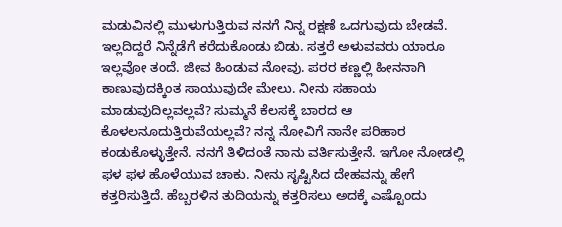ಮಡುವಿನಲ್ಲಿ ಮುಳುಗುತ್ತಿರುವ ನನಗೆ ನಿನ್ನ ರಕ್ಷಣೆ ಒದಗುವುದು ಬೇಡವೆ. ಇಲ್ಲದಿದ್ದರೆ ನಿನ್ನೆಡೆಗೆ ಕರೆದುಕೊಂಡು ಬಿಡು. ಸತ್ತರೆ ಅಳುವವರು ಯಾರೂ ಇಲ್ಲವೋ ತಂದೆ. ಜೀವ ಹಿಂಡುವ ನೋವು. ಪರರ ಕಣ್ಣಲ್ಲಿ ಹೀನನಾಗಿ ಕಾಣುವುದಕ್ಕಿಂತ ಸಾಯುವುದೇ ಮೇಲು. ನೀನು ಸಹಾಯ ಮಾಡುವುದಿಲ್ಲವಲ್ಲವೆ? ಸುಮ್ಮನೆ ಕೆಲಸಕ್ಕೆ ಬಾರದ ಆ ಕೊಳಲನೂದುತ್ತಿರುವೆಯಲ್ಲವೆ? ನನ್ನ ನೋವಿಗೆ ನಾನೇ ಪರಿಹಾರ ಕಂಡುಕೊಳ್ಳುತ್ತೇನೆ. ನನಗೆ ತಿಳಿದಂತೆ ನಾನು ವರ್ತಿಸುತ್ತೇನೆ. ಇಗೋ ನೋಡಲ್ಲಿ ಫಳ ಫಳ ಹೊಳೆಯುವ ಚಾಕು. ನೀನು ಸೃಷ್ಟಿಸಿದ ದೇಹವನ್ನು ಹೇಗೆ ಕತ್ತರಿಸುತ್ತಿದೆ. ಹೆಬ್ಬರಳಿನ ತುದಿಯನ್ನು ಕತ್ತರಿಸಲು ಅದಕ್ಕೆ ಎಷ್ಟೊಂದು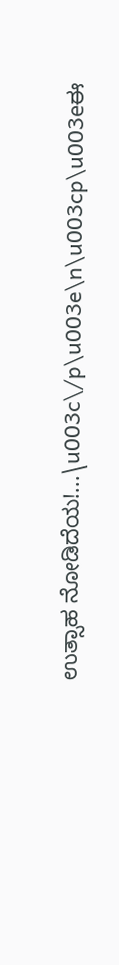ಉತ್ಸಾಹ ನೋಡಿದೆಯ!...\u003c\/p\u003e\n\u003cp\u003eಈ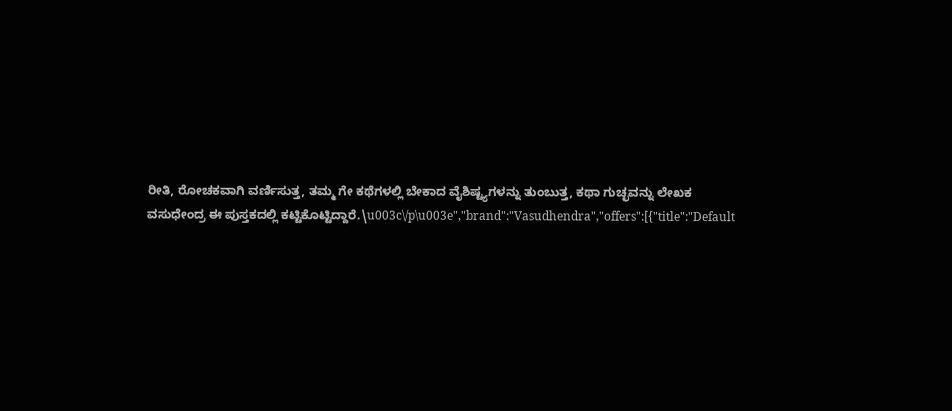ರೀತಿ, ರೋಚಕವಾಗಿ ವರ್ಣಿಸುತ್ತ, ತಮ್ಮ ಗೇ ಕಥೆಗಳಲ್ಲಿ ಬೇಕಾದ ವೈಶಿಷ್ಟ್ಯಗಳನ್ನು ತುಂಬುತ್ತ, ಕಥಾ ಗುಚ್ಛವನ್ನು ಲೇಖಕ ವಸುಧೇಂದ್ರ ಈ ಪುಸ್ತಕದಲ್ಲಿ ಕಟ್ಟಿಕೊಟ್ಟಿದ್ದಾರೆ.\u003c\/p\u003e","brand":"Vasudhendra","offers":[{"title":"Default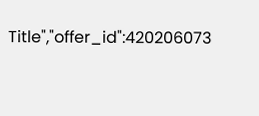Title","offer_id":420206073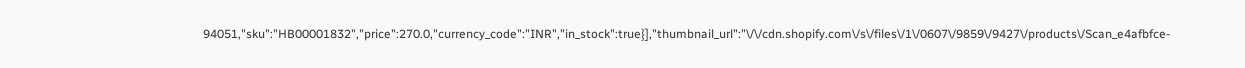94051,"sku":"HB00001832","price":270.0,"currency_code":"INR","in_stock":true}],"thumbnail_url":"\/\/cdn.shopify.com\/s\/files\/1\/0607\/9859\/9427\/products\/Scan_e4afbfce-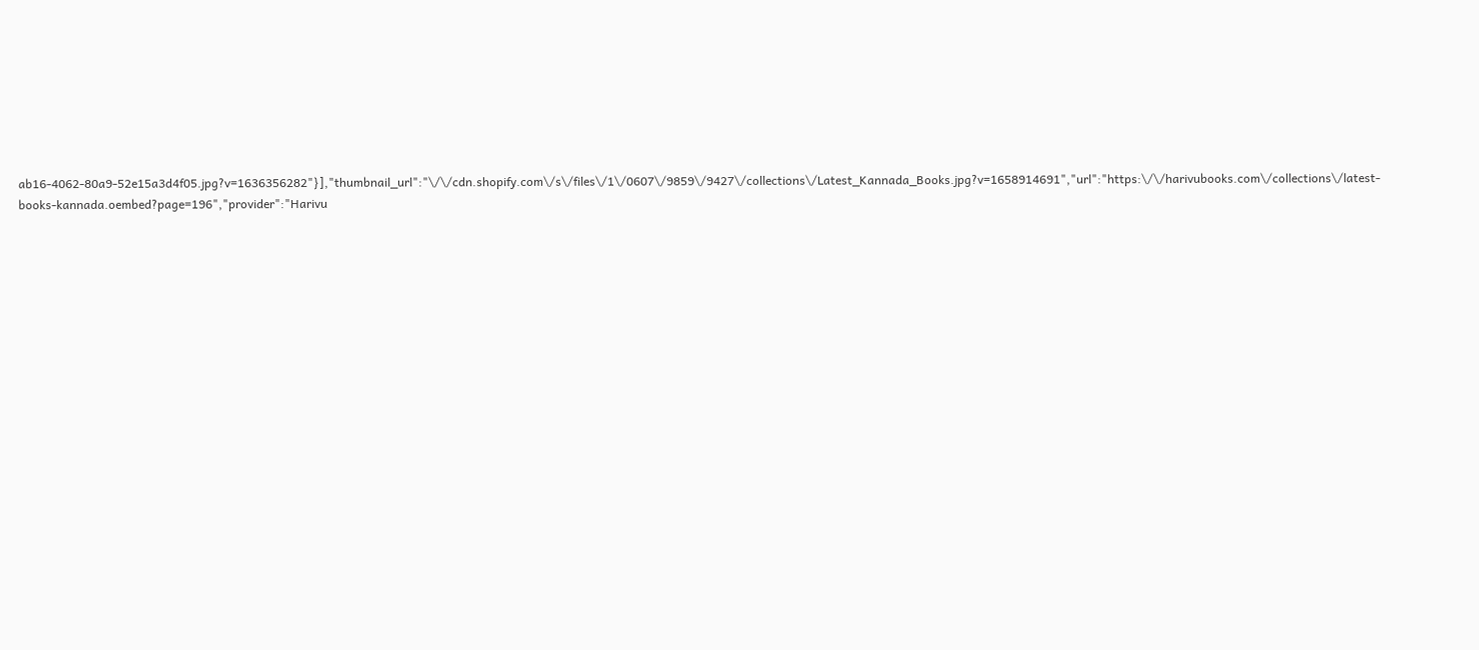ab16-4062-80a9-52e15a3d4f05.jpg?v=1636356282"}],"thumbnail_url":"\/\/cdn.shopify.com\/s\/files\/1\/0607\/9859\/9427\/collections\/Latest_Kannada_Books.jpg?v=1658914691","url":"https:\/\/harivubooks.com\/collections\/latest-books-kannada.oembed?page=196","provider":"Harivu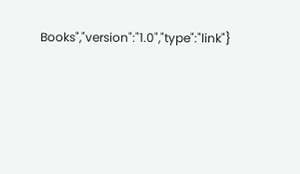Books","version":"1.0","type":"link"}